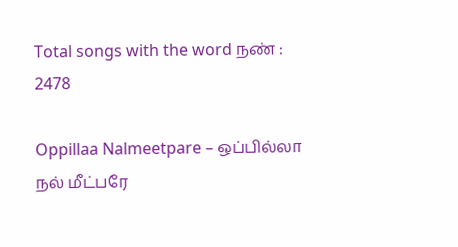Total songs with the word நண் : 2478

Oppillaa Nalmeetpare – ஒப்பில்லா நல் மீட்பரே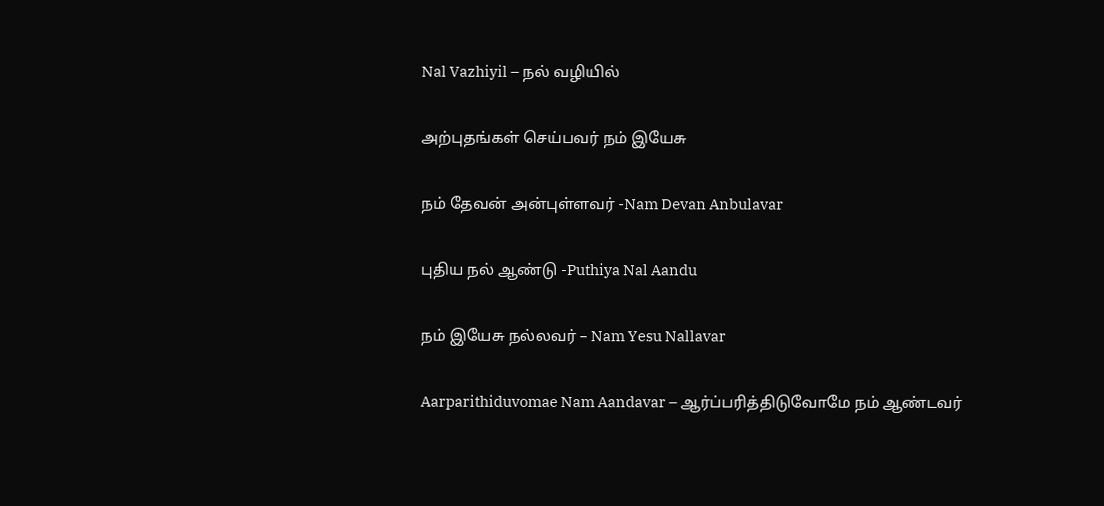Nal Vazhiyil – நல் வழியில்

அற்புதங்கள் செய்பவர் நம் இயேசு

நம் தேவன் அன்புள்ளவர் -Nam Devan Anbulavar

புதிய நல் ஆண்டு -Puthiya Nal Aandu

நம் இயேசு நல்லவர் – Nam Yesu Nallavar

Aarparithiduvomae Nam Aandavar – ஆர்ப்பரித்திடுவோமே நம் ஆண்டவர்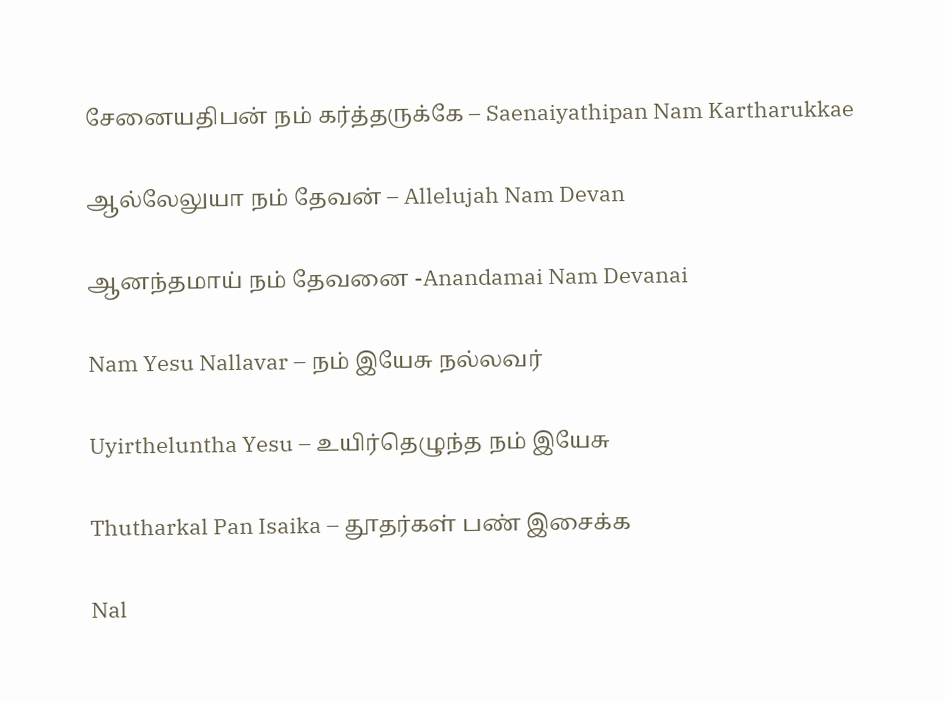சேனையதிபன் நம் கர்த்தருக்கே – Saenaiyathipan Nam Kartharukkae

ஆல்லேலுயா நம் தேவன் – Allelujah Nam Devan

ஆனந்தமாய் நம் தேவனை -Anandamai Nam Devanai

Nam Yesu Nallavar – நம் இயேசு நல்லவர்

Uyirtheluntha Yesu – உயிர்தெழுந்த நம் இயேசு

Thutharkal Pan Isaika – தூதர்கள் பண் இசைக்க

Nal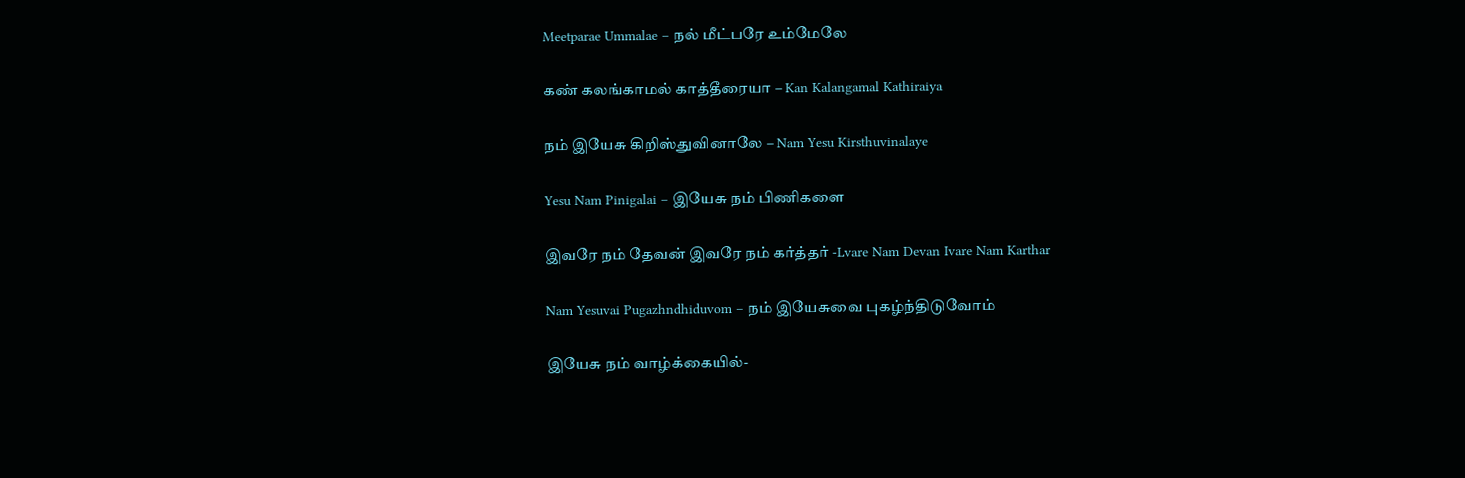Meetparae Ummalae – நல் மீட்பரே உம்மேலே

கண் கலங்காமல் காத்தீரையா – Kan Kalangamal Kathiraiya

நம் இயேசு கிறிஸ்துவினாலே – Nam Yesu Kirsthuvinalaye

Yesu Nam Pinigalai – இயேசு நம் பிணிகளை

இவரே நம் தேவன் இவரே நம் கர்த்தர் -Lvare Nam Devan Ivare Nam Karthar

Nam Yesuvai Pugazhndhiduvom – நம் இயேசுவை புகழ்ந்திடுவோம்

இயேசு நம் வாழ்க்கையில்-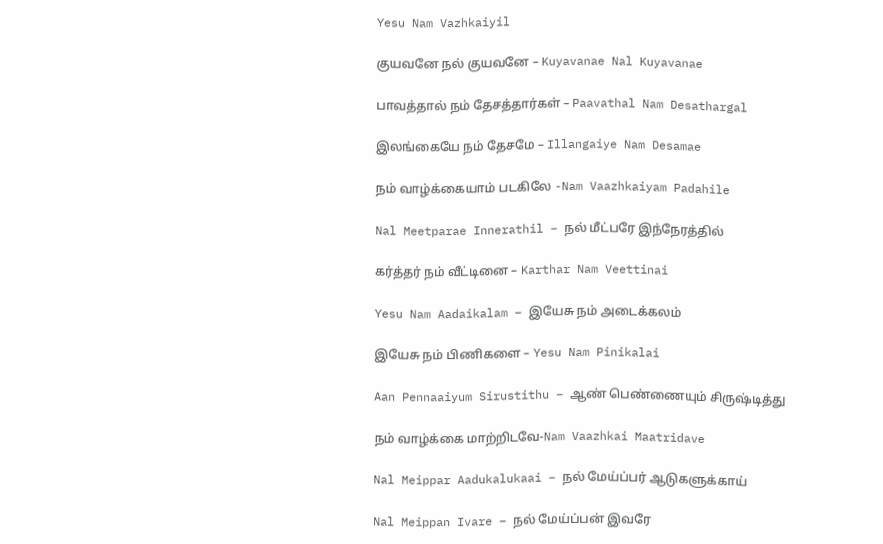Yesu Nam Vazhkaiyil

குயவனே நல் குயவனே – Kuyavanae Nal Kuyavanae

பாவத்தால் நம் தேசத்தார்கள் – Paavathal Nam Desathargal

இலங்கையே நம் தேசமே – Illangaiye Nam Desamae

நம் வாழ்க்கையாம் படகிலே -Nam Vaazhkaiyam Padahile

Nal Meetparae Innerathil – நல் மீட்பரே இந்நேரத்தில்

கர்த்தர் நம் வீட்டினை – Karthar Nam Veettinai

Yesu Nam Aadaikalam – இயேசு நம் அடைக்கலம்

இயேசு நம் பிணிகளை – Yesu Nam Pinikalai

Aan Pennaaiyum Sirustithu – ஆண் பெண்ணையும் சிருஷ்டித்து

நம் வாழ்க்கை மாற்றிடவே-Nam Vaazhkai Maatridave

Nal Meippar Aadukalukaai – நல் மேய்ப்பர் ஆடுகளுக்காய்

Nal Meippan Ivare – நல் மேய்ப்பன் இவரே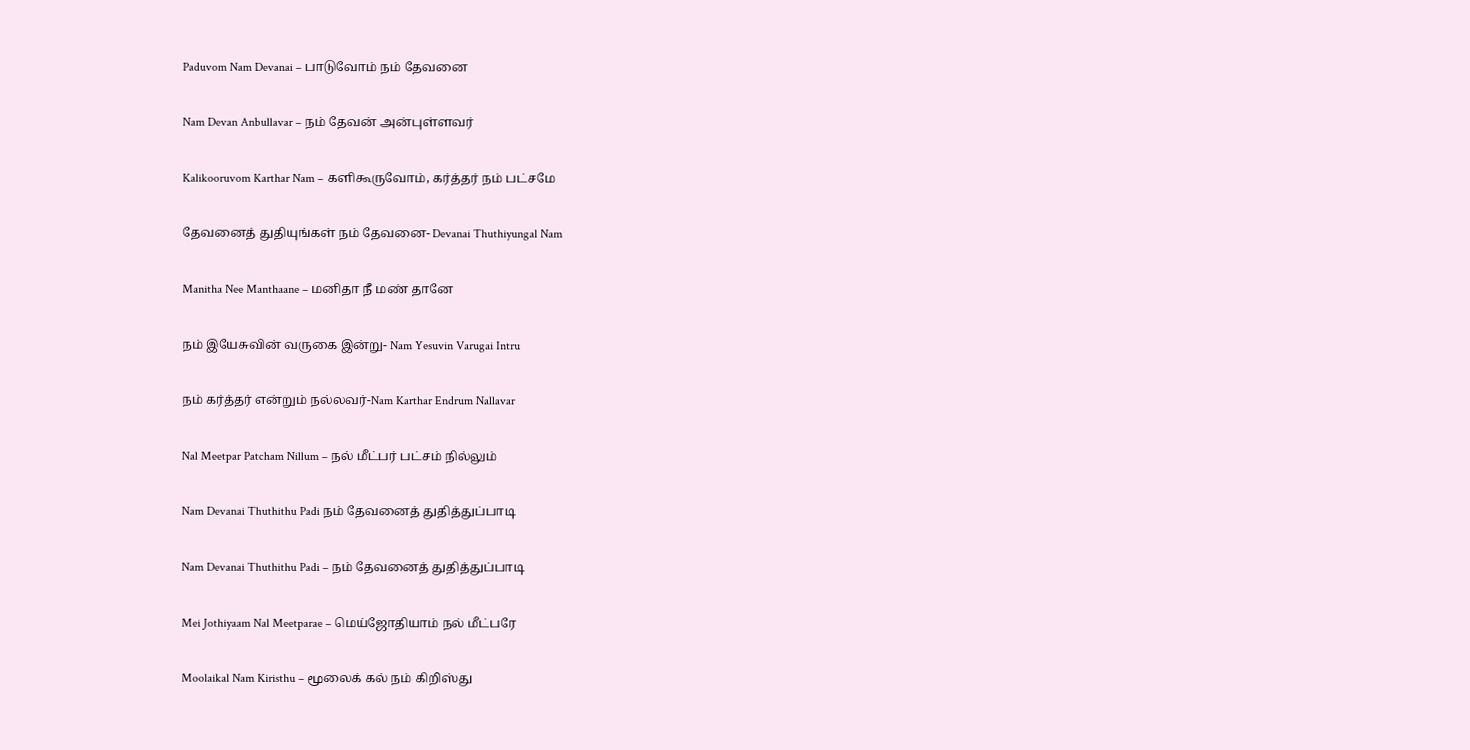Paduvom Nam Devanai – பாடுவோம் நம் தேவனை

Nam Devan Anbullavar – நம் தேவன் அன்புள்ளவர்

Kalikooruvom Karthar Nam – களிகூருவோம், கர்த்தர் நம் பட்சமே

தேவனைத் துதியுங்கள் நம் தேவனை- Devanai Thuthiyungal Nam

Manitha Nee Manthaane – மனிதா நீ மண் தானே

நம் இயேசுவின் வருகை இன்று- Nam Yesuvin Varugai Intru

நம் கர்த்தர் என்றும் நல்லவர்-Nam Karthar Endrum Nallavar

Nal Meetpar Patcham Nillum – நல் மீட்பர் பட்சம் நில்லும்

Nam Devanai Thuthithu Padi நம் தேவனைத் துதித்துப்பாடி

Nam Devanai Thuthithu Padi – நம் தேவனைத் துதித்துப்பாடி

Mei Jothiyaam Nal Meetparae – மெய்ஜோதியாம் நல் மீட்பரே

Moolaikal Nam Kiristhu – மூலைக் கல் நம் கிறிஸ்து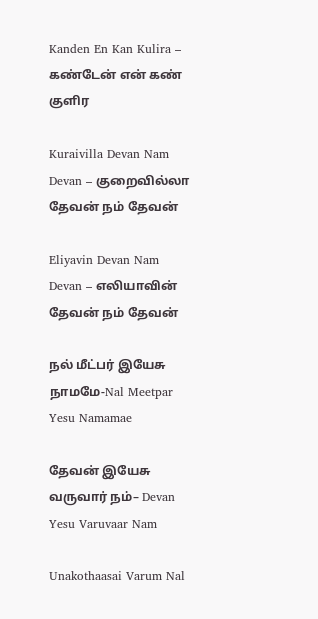Kanden En Kan Kulira – கண்டேன் என் கண் குளிர

Kuraivilla Devan Nam Devan – குறைவில்லா தேவன் நம் தேவன்

Eliyavin Devan Nam Devan – எலியாவின் தேவன் நம் தேவன்

நல் மீட்பர் இயேசு நாமமே-Nal Meetpar Yesu Namamae

தேவன் இயேசு வருவார் நம்– Devan Yesu Varuvaar Nam

Unakothaasai Varum Nal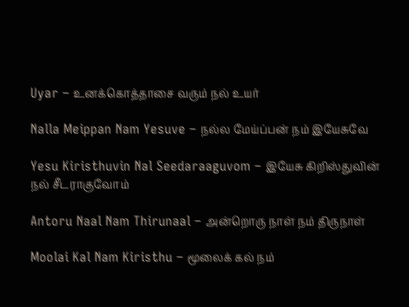Uyar – உனக்கொத்தாசை வரும் நல் உயர்

Nalla Meippan Nam Yesuve – நல்ல மேய்ப்பன் நம் இயேசுவே

Yesu Kiristhuvin Nal Seedaraaguvom – இயேசு கிறிஸ்துவின் நல் சீடராகுவோம்

Antoru Naal Nam Thirunaal – அன்றொரு நாள் நம் திருநாள்

Moolai Kal Nam Kiristhu – மூலைக் கல் நம்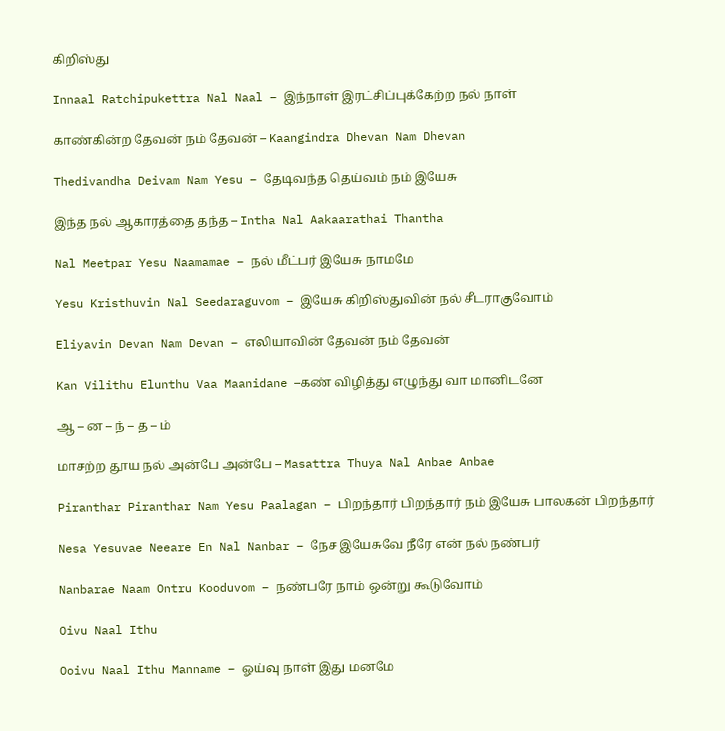கிறிஸ்து

Innaal Ratchipukettra Nal Naal – இந்நாள் இரட்சிப்புக்கேற்ற நல் நாள்

காண்கின்ற தேவன் நம் தேவன் – Kaangindra Dhevan Nam Dhevan

Thedivandha Deivam Nam Yesu – தேடிவந்த தெய்வம் நம் இயேசு

இந்த நல் ஆகாரத்தை தந்த – Intha Nal Aakaarathai Thantha

Nal Meetpar Yesu Naamamae – நல் மீட்பர் இயேசு நாமமே

Yesu Kristhuvin Nal Seedaraguvom – இயேசு கிறிஸ்துவின் நல் சீடராகுவோம்

Eliyavin Devan Nam Devan – எலியாவின் தேவன் நம் தேவன்

Kan Vilithu Elunthu Vaa Maanidane –கண் விழித்து எழுந்து வா மானிடனே

ஆ – ன – ந் – த – ம்

மாசற்ற தூய நல் அன்பே அன்பே – Masattra Thuya Nal Anbae Anbae

Piranthar Piranthar Nam Yesu Paalagan – பிறந்தார் பிறந்தார் நம் இயேசு பாலகன் பிறந்தார்

Nesa Yesuvae Neeare En Nal Nanbar – நேச இயேசுவே நீரே என் நல் நண்பர்

Nanbarae Naam Ontru Kooduvom – நண்பரே நாம் ஒன்று கூடுவோம்

Oivu Naal Ithu

Ooivu Naal Ithu Manname – ஓய்வு நாள் இது மனமே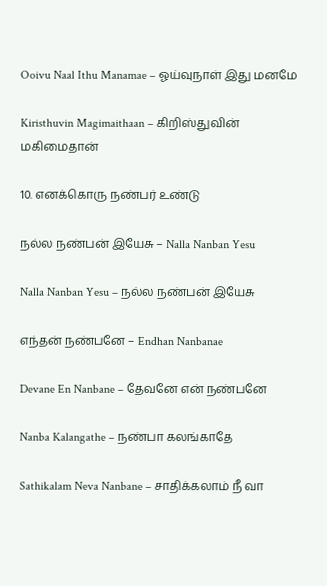Ooivu Naal Ithu Manamae – ஓய்வுநாள் இது மனமே

Kiristhuvin Magimaithaan – கிறிஸ்துவின் மகிமைதான்

10. எனக்கொரு நண்பர் உண்டு

நல்ல நண்பன் இயேசு – Nalla Nanban Yesu

Nalla Nanban Yesu – நல்ல நண்பன் இயேசு

எந்தன் நண்பனே – Endhan Nanbanae

Devane En Nanbane – தேவனே என் நண்பனே

Nanba Kalangathe – நண்பா கலங்காதே

Sathikalam Neva Nanbane – சாதிக்கலாம் நீ வா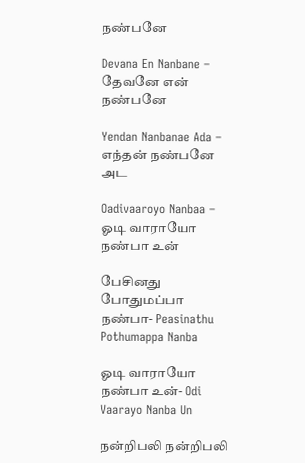நண்பனே

Devana En Nanbane – தேவனே என் நண்பனே

Yendan Nanbanae Ada – எந்தன் நண்பனே அட

Oadivaaroyo Nanbaa – ஓடி வாராயோ நண்பா உன்

பேசினது போதுமப்பா நண்பா- Peasinathu Pothumappa Nanba

ஓடி வாராயோ நண்பா உன்- Odi Vaarayo Nanba Un

நன்றிபலி நன்றிபலி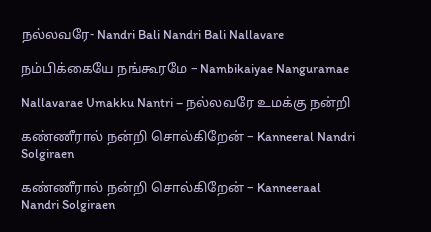நல்லவரே- Nandri Bali Nandri Bali Nallavare

நம்பிக்கையே நங்கூரமே – Nambikaiyae Nanguramae

Nallavarae Umakku Nantri – நல்லவரே உமக்கு நன்றி

கண்ணீரால் நன்றி சொல்கிறேன் – Kanneeral Nandri Solgiraen

கண்ணீரால் நன்றி சொல்கிறேன் – Kanneeraal Nandri Solgiraen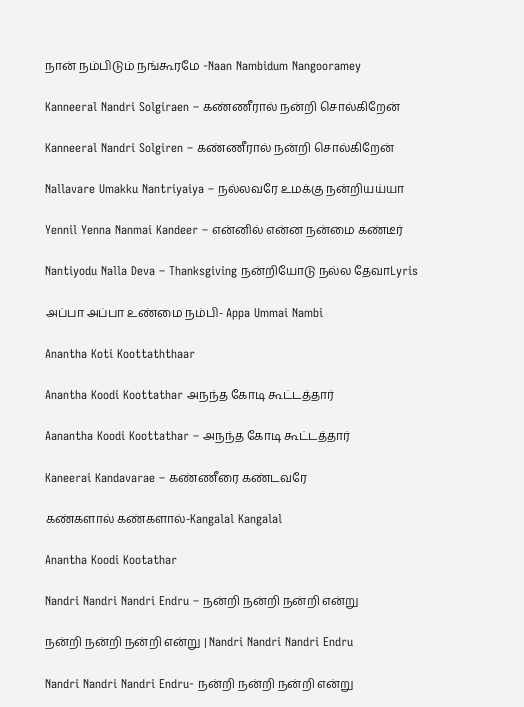நான் நம்பிடும் நங்கூரமே -Naan Nambidum Nangooramey

Kanneeral Nandri Solgiraen – கண்ணீரால் நன்றி சொல்கிறேன்

Kanneeral Nandri Solgiren – கண்ணீரால் நன்றி சொல்கிறேன்

Nallavare Umakku Nantriyaiya – நல்லவரே உமக்கு நன்றியய்யா

Yennil Yenna Nanmai Kandeer – என்னில் என்ன நன்மை கண்டீர்

Nantiyodu Nalla Deva – Thanksgiving நன்றியோடு நல்ல தேவாLyris

அப்பா அப்பா உண்மை நம்பி- Appa Ummai Nambi

Anantha Koti Koottaththaar

Anantha Koodi Koottathar அநந்த கோடி கூட்டத்தார்

Aanantha Koodi Koottathar – அநந்த கோடி கூட்டத்தார்

Kaneerai Kandavarae – கண்ணீரை கண்டவரே

கண்களால் கண்களால்-Kangalal Kangalal

Anantha Koodi Kootathar

Nandri Nandri Nandri Endru – நன்றி நன்றி நன்றி என்று

நன்றி நன்றி நன்றி என்று | Nandri Nandri Nandri Endru

Nandri Nandri Nandri Endru- நன்றி நன்றி நன்றி என்று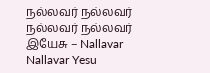நல்லவர் நல்லவர் நல்லவர் நல்லவர் இயேசு – Nallavar Nallavar Yesu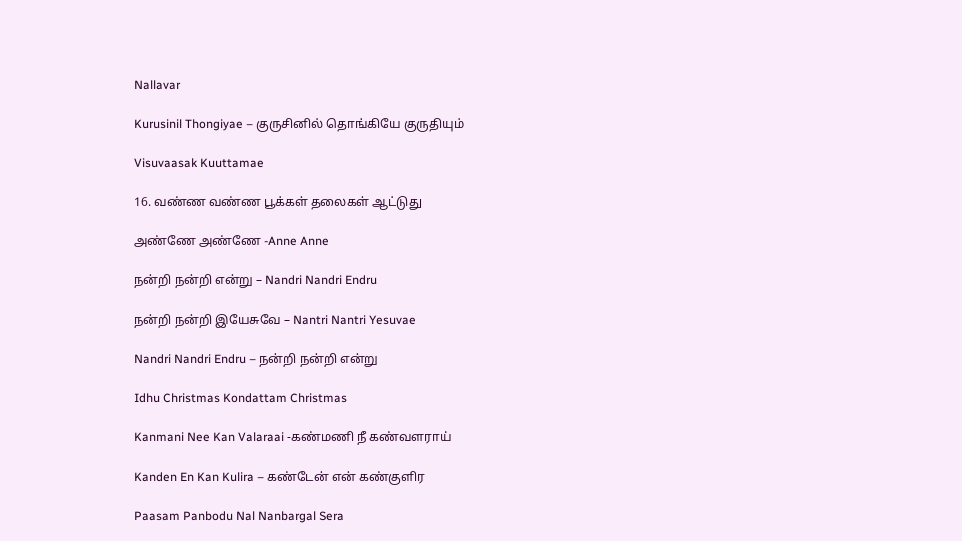Nallavar

Kurusinil Thongiyae – குருசினில் தொங்கியே குருதியும்

Visuvaasak Kuuttamae

16. வண்ண வண்ண பூக்கள் தலைகள் ஆட்டுது

அண்ணே அண்ணே -Anne Anne

நன்றி நன்றி என்று – Nandri Nandri Endru

நன்றி நன்றி இயேசுவே – Nantri Nantri Yesuvae

Nandri Nandri Endru – நன்றி நன்றி என்று

Idhu Christmas Kondattam Christmas

Kanmani Nee Kan Valaraai -கண்மணி நீ கண்வளராய்

Kanden En Kan Kulira – கண்டேன் என் கண்குளிர

Paasam Panbodu Nal Nanbargal Sera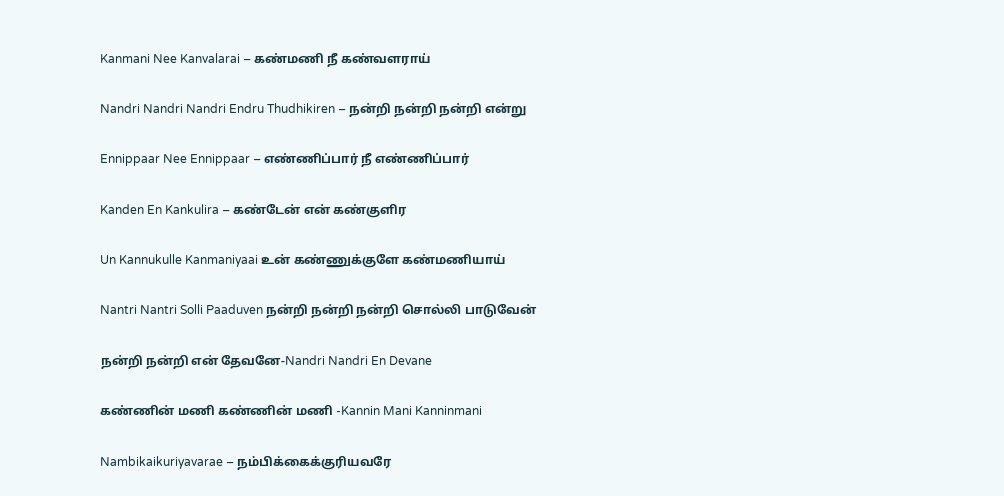Kanmani Nee Kanvalarai – கண்மணி நீ கண்வளராய்

Nandri Nandri Nandri Endru Thudhikiren – நன்றி நன்றி நன்றி என்று

Ennippaar Nee Ennippaar – எண்ணிப்பார் நீ எண்ணிப்பார்

Kanden En Kankulira – கண்டேன் என் கண்குளிர

Un Kannukulle Kanmaniyaai உன் கண்ணுக்குளே கண்மணியாய்

Nantri Nantri Solli Paaduven நன்றி நன்றி நன்றி சொல்லி பாடுவேன்

நன்றி நன்றி என் தேவனே-Nandri Nandri En Devane

கண்ணின் மணி கண்ணின் மணி -Kannin Mani Kanninmani

Nambikaikuriyavarae – நம்பிக்கைக்குரியவரே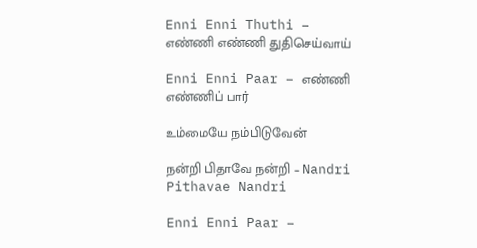Enni Enni Thuthi – எண்ணி எண்ணி துதிசெய்வாய்

Enni Enni Paar – எண்ணி எண்ணிப் பார்

உம்மையே நம்பிடுவேன்

நன்றி பிதாவே நன்றி – Nandri Pithavae Nandri

Enni Enni Paar –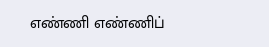எண்ணி எண்ணிப்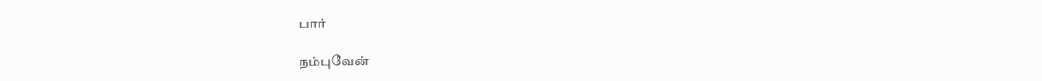பார்

நம்புவேன்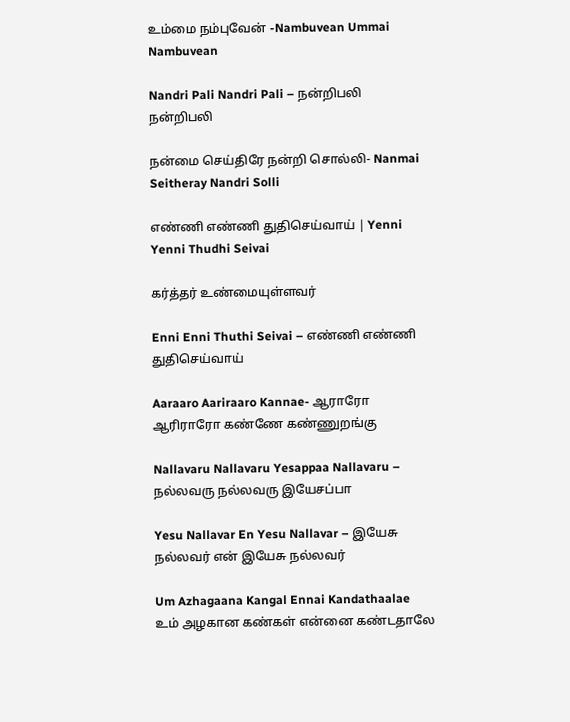உம்மை நம்புவேன் -Nambuvean Ummai Nambuvean

Nandri Pali Nandri Pali – நன்றிபலி நன்றிபலி

நன்மை செய்திரே நன்றி சொல்லி- Nanmai Seitheray Nandri Solli

எண்ணி எண்ணி துதிசெய்வாய் | Yenni Yenni Thudhi Seivai

கர்த்தர் உண்மையுள்ளவர்

Enni Enni Thuthi Seivai – எண்ணி எண்ணி துதிசெய்வாய்

Aaraaro Aariraaro Kannae- ஆராரோ ஆரிராரோ கண்ணே கண்ணுறங்கு

Nallavaru Nallavaru Yesappaa Nallavaru – நல்லவரு நல்லவரு இயேசப்பா

Yesu Nallavar En Yesu Nallavar – இயேசு நல்லவர் என் இயேசு நல்லவர்

Um Azhagaana Kangal Ennai Kandathaalae உம் அழகான கண்கள் என்னை கண்டதாலே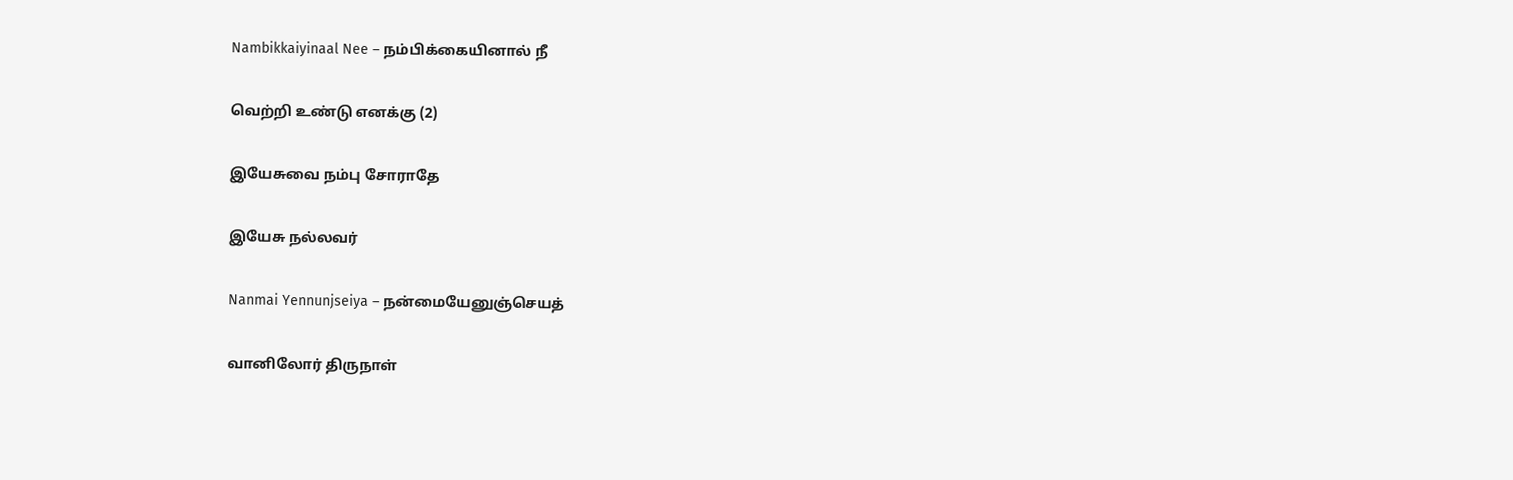Nambikkaiyinaal Nee – நம்பிக்கையினால் நீ

வெற்றி உண்டு எனக்கு (2)

இயேசுவை நம்பு சோராதே

இயேசு நல்லவர்

Nanmai Yennunjseiya – நன்மையேனுஞ்செயத்

வானிலோர் திருநாள்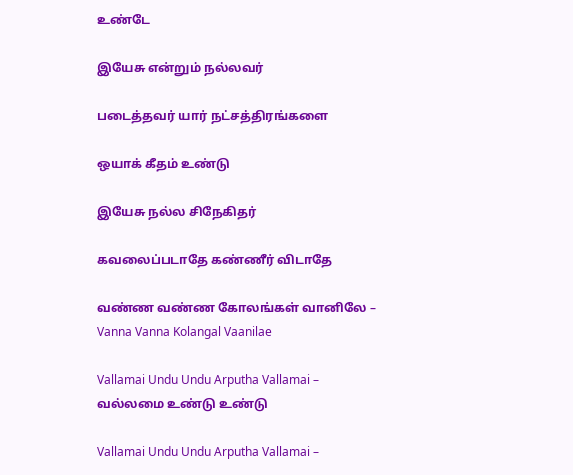உண்டே

இயேசு என்றும் நல்லவர்

படைத்தவர் யார் நட்சத்திரங்களை

ஒயாக் கீதம் உண்டு

இயேசு நல்ல சிநேகிதர்

கவலைப்படாதே கண்ணீர் விடாதே

வண்ண வண்ண கோலங்கள் வானிலே – Vanna Vanna Kolangal Vaanilae

Vallamai Undu Undu Arputha Vallamai – வல்லமை உண்டு உண்டு

Vallamai Undu Undu Arputha Vallamai –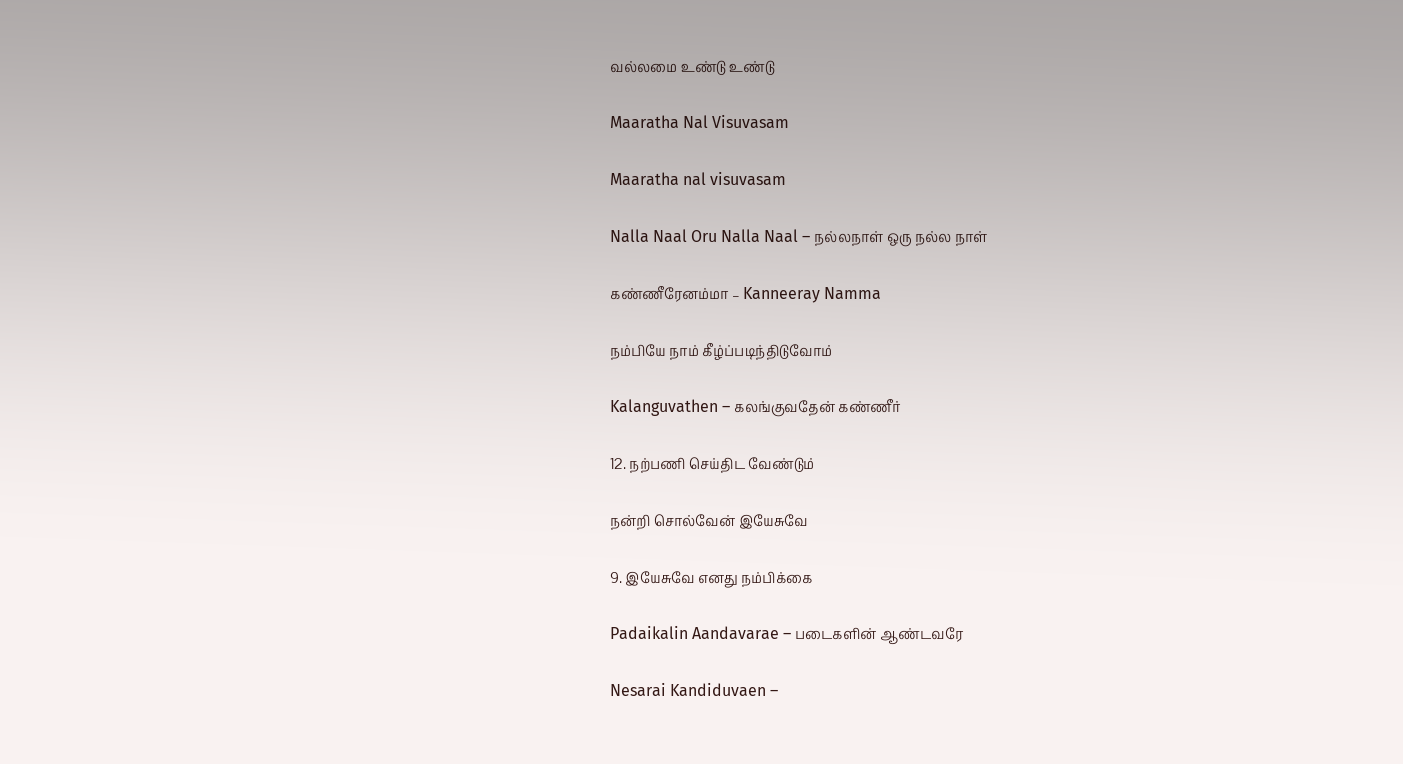வல்லமை உண்டு உண்டு

Maaratha Nal Visuvasam

Maaratha nal visuvasam

Nalla Naal Oru Nalla Naal – நல்லநாள் ஒரு நல்ல நாள்

கண்ணீரேனம்மா – Kanneeray Namma

நம்பியே நாம் கீழ்ப்படிந்திடுவோம்

Kalanguvathen – கலங்குவதேன் கண்ணீர்

12. நற்பணி செய்திட வேண்டும்

நன்றி சொல்வேன் இயேசுவே

9. இயேசுவே எனது நம்பிக்கை

Padaikalin Aandavarae – படைகளின் ஆண்டவரே

Nesarai Kandiduvaen –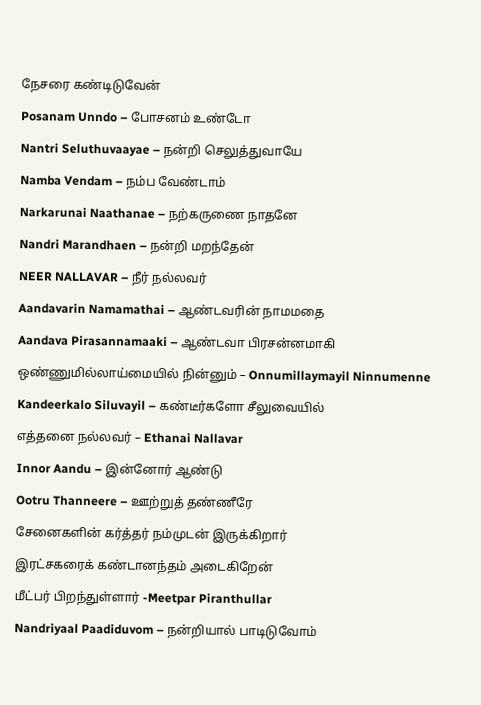நேசரை கண்டிடுவேன்

Posanam Unndo – போசனம் உண்டோ

Nantri Seluthuvaayae – நன்றி செலுத்துவாயே

Namba Vendam – நம்ப வேண்டாம்

Narkarunai Naathanae – நற்கருணை நாதனே

Nandri Marandhaen – நன்றி மறந்தேன்

NEER NALLAVAR – நீர் நல்லவர்

Aandavarin Namamathai – ஆண்டவரின் நாமமதை

Aandava Pirasannamaaki – ஆண்டவா பிரசன்னமாகி

ஒண்ணுமில்லாய்மையில் நின்னும் – Onnumillaymayil Ninnumenne

Kandeerkalo Siluvayil – கண்டீர்களோ சீலுவையில்

எத்தனை நல்லவர் – Ethanai Nallavar

Innor Aandu – இன்னோர் ஆண்டு

Ootru Thanneere – ஊற்றுத் தண்ணீரே

சேனைகளின் கர்த்தர் நம்முடன் இருக்கிறார்

இரட்சகரைக் கண்டானந்தம் அடைகிறேன்

மீட்பர் பிறந்துள்ளார் -Meetpar Piranthullar

Nandriyaal Paadiduvom – நன்றியால் பாடிடுவோம்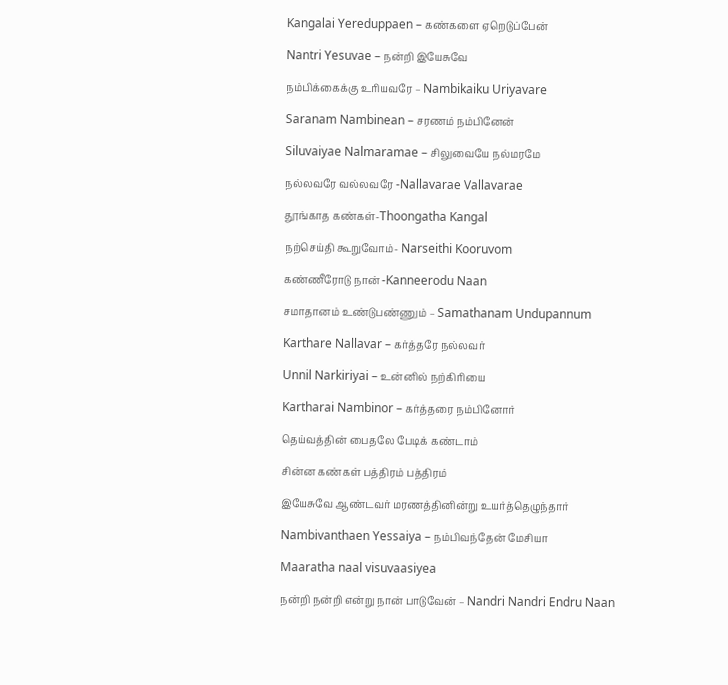Kangalai Yereduppaen – கண்களை ஏறெடுப்பேன்

Nantri Yesuvae – நன்றி இயேசுவே

நம்பிக்கைக்கு உரியவரே – Nambikaiku Uriyavare

Saranam Nambinean – சரணம் நம்பினேன்

Siluvaiyae Nalmaramae – சிலுவையே நல்மரமே

நல்லவரே வல்லவரே -Nallavarae Vallavarae

தூங்காத கண்கள்-Thoongatha Kangal

நற்செய்தி கூறுவோம்- Narseithi Kooruvom

கண்ணீரோடு நான் -Kanneerodu Naan

சமாதானம் உண்டுபண்ணும் – Samathanam Undupannum

Karthare Nallavar – கர்த்தரே நல்லவர்

Unnil Narkiriyai – உன்னில் நற்கிரியை

Kartharai Nambinor – கர்த்தரை நம்பினோர்

தெய்வத்தின் பைதலே பேடிக் கண்டாம்

சின்ன கண்கள் பத்திரம் பத்திரம்

இயேசுவே ஆண்டவர் மரணத்தினின்று உயர்த்தெழுந்தார்

Nambivanthaen Yessaiya – நம்பிவந்தேன் மேசியா

Maaratha naal visuvaasiyea

நன்றி நன்றி என்று நான் பாடுவேன் – Nandri Nandri Endru Naan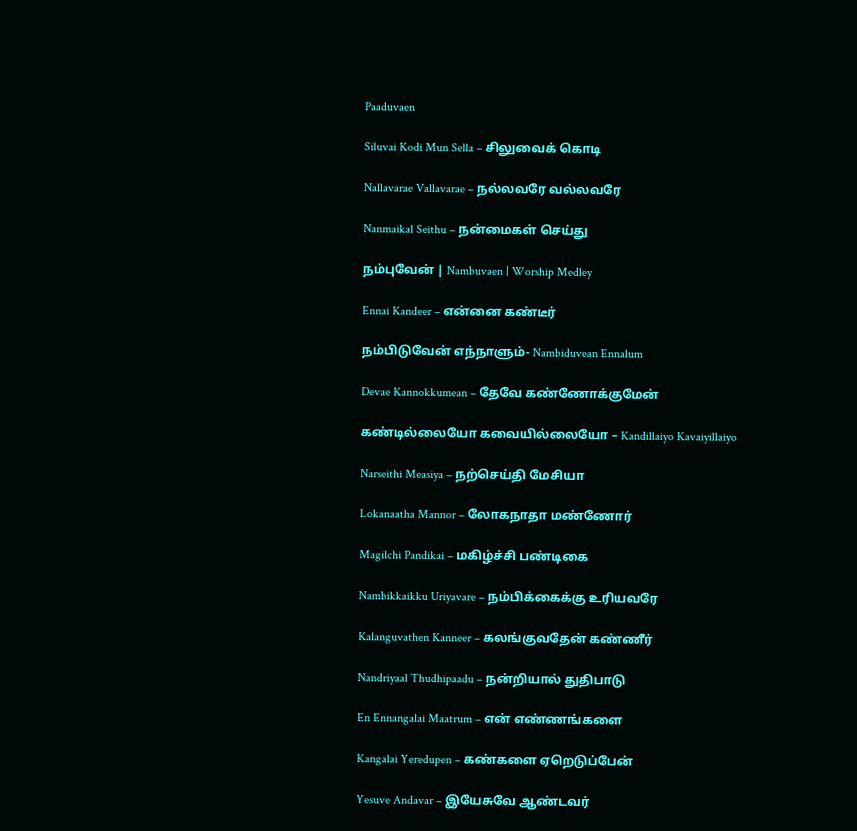Paaduvaen

Siluvai Kodi Mun Sella – சிலுவைக் கொடி

Nallavarae Vallavarae – நல்லவரே வல்லவரே

Nanmaikal Seithu – நன்மைகள் செய்து

நம்புவேன் | Nambuvaen | Worship Medley

Ennai Kandeer – என்னை கண்டீர்

நம்பிடுவேன் எந்நாளும்- Nambiduvean Ennalum

Devae Kannokkumean – தேவே கண்ணோக்குமேன்

கண்டில்லையோ கவையில்லையோ – Kandillaiyo Kavaiyillaiyo

Narseithi Measiya – நற்செய்தி மேசியா

Lokanaatha Mannor – லோகநாதா மண்ணோர்

Magilchi Pandikai – மகிழ்ச்சி பண்டிகை

Nambikkaikku Uriyavare – நம்பிக்கைக்கு உரியவரே

Kalanguvathen Kanneer – கலங்குவதேன் கண்ணீர்

Nandriyaal Thudhipaadu – நன்றியால் துதிபாடு

En Ennangalai Maatrum – என் எண்ணங்களை

Kangalai Yeredupen – கண்களை ஏறெடுப்பேன்

Yesuve Andavar – இயேசுவே ஆண்டவர்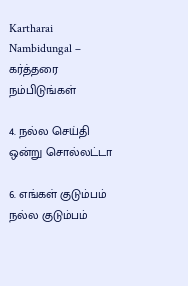Kartharai Nambidungal – கர்த்தரை நம்பிடுங்கள்

4. நல்ல செய்தி ஒன்று சொல்லட்டா

6. எங்கள் குடும்பம் நல்ல குடும்பம்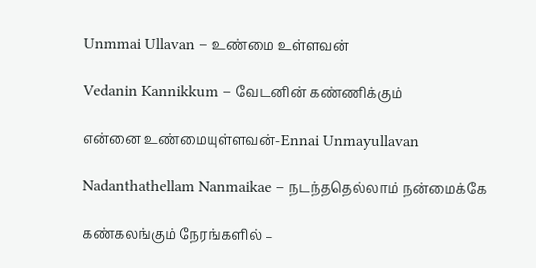Unmmai Ullavan – உண்மை உள்ளவன்

Vedanin Kannikkum – வேடனின் கண்ணிக்கும்

என்னை உண்மையுள்ளவன்-Ennai Unmayullavan

Nadanthathellam Nanmaikae – நடந்ததெல்லாம் நன்மைக்கே

கண்கலங்கும் நேரங்களில் –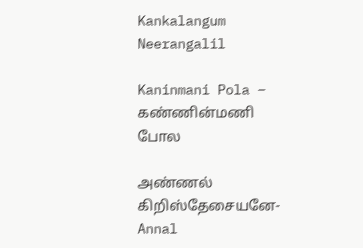Kankalangum Neerangalil

Kaninmani Pola – கண்ணின்மணி போல

அண்ணல் கிறிஸ்தேசையனே-Annal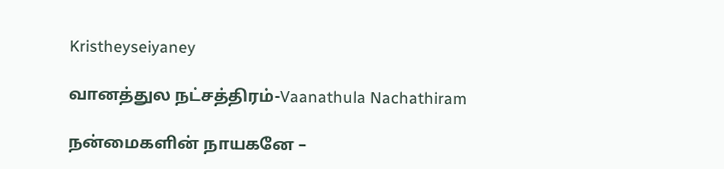Kristheyseiyaney

வானத்துல நட்சத்திரம்-Vaanathula Nachathiram

நன்மைகளின் நாயகனே –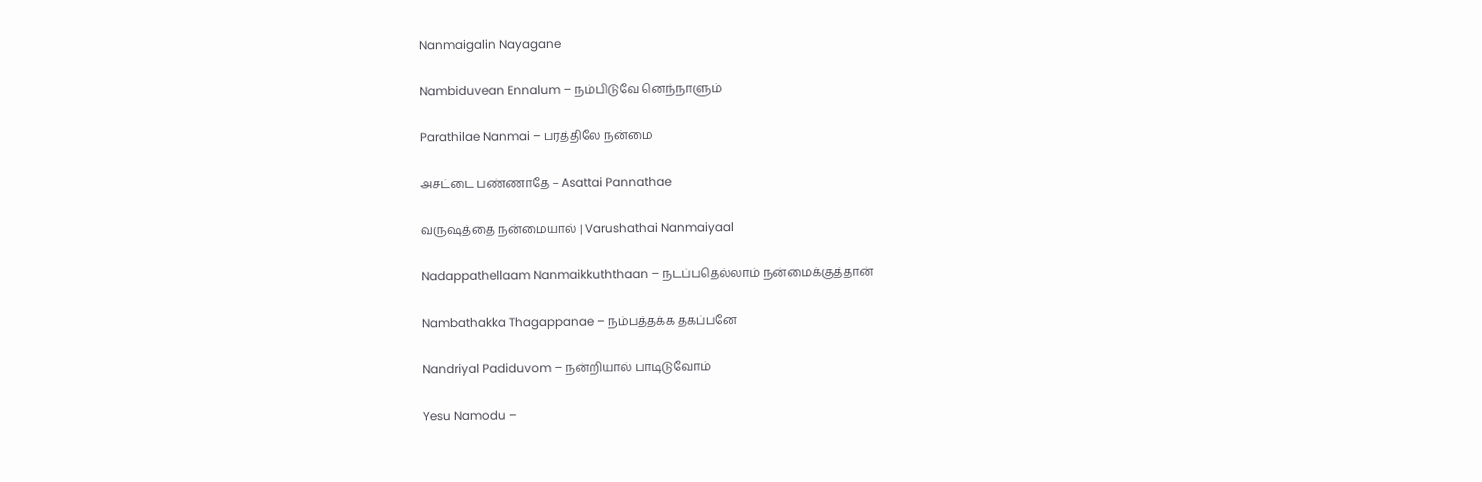Nanmaigalin Nayagane

Nambiduvean Ennalum – நம்பிடுவே னெந்நாளும்

Parathilae Nanmai – பரத்திலே நன்மை

அசட்டை பண்ணாதே – Asattai Pannathae

வருஷத்தை நன்மையால் | Varushathai Nanmaiyaal

Nadappathellaam Nanmaikkuththaan – நடப்பதெல்லாம் நன்மைக்குத்தான்

Nambathakka Thagappanae – நம்பத்தக்க தகப்பனே

Nandriyal Padiduvom – நன்றியால் பாடிடுவோம்

Yesu Namodu –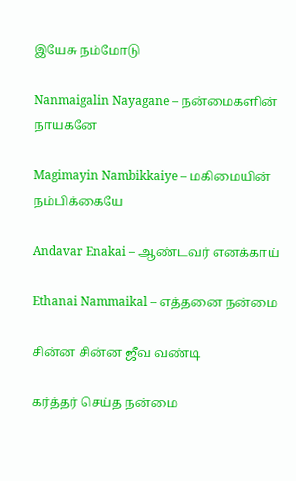இயேசு நம்மோடு

Nanmaigalin Nayagane – நன்மைகளின் நாயகனே

Magimayin Nambikkaiye – மகிமையின் நம்பிக்கையே

Andavar Enakai – ஆண்டவர் எனக்காய்

Ethanai Nammaikal – எத்தனை நன்மை

சின்ன சின்ன ஜீவ வண்டி

கர்த்தர் செய்த நன்மை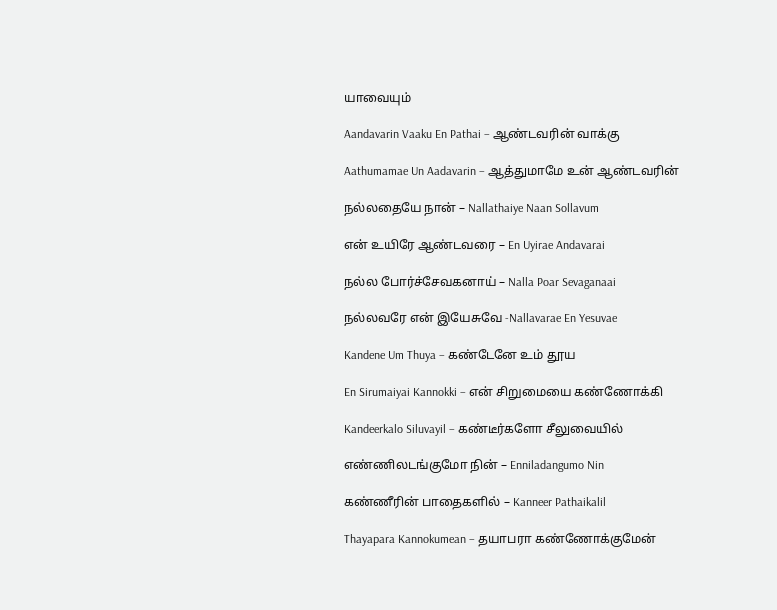யாவையும்

Aandavarin Vaaku En Pathai – ஆண்டவரின் வாக்கு

Aathumamae Un Aadavarin – ஆத்துமாமே உன் ஆண்டவரின்

நல்லதையே நான் – Nallathaiye Naan Sollavum

என் உயிரே ஆண்டவரை – En Uyirae Andavarai

நல்ல போர்ச்சேவகனாய் – Nalla Poar Sevaganaai

நல்லவரே என் இயேசுவே -Nallavarae En Yesuvae

Kandene Um Thuya – கண்டேனே உம் தூய

En Sirumaiyai Kannokki – என் சிறுமையை கண்ணோக்கி

Kandeerkalo Siluvayil – கண்டீர்களோ சீலுவையில்

எண்ணிலடங்குமோ நின் – Enniladangumo Nin

கண்ணீரின் பாதைகளில் – Kanneer Pathaikalil

Thayapara Kannokumean – தயாபரா கண்ணோக்குமேன்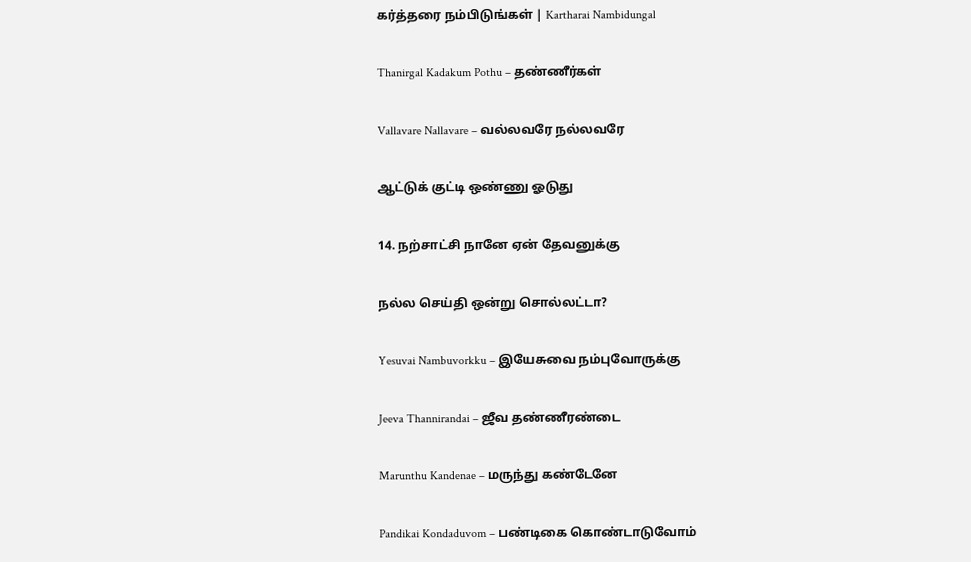கர்த்தரை நம்பிடுங்கள் | Kartharai Nambidungal

Thanirgal Kadakum Pothu – தண்ணீர்கள்

Vallavare Nallavare – வல்லவரே நல்லவரே

ஆட்டுக் குட்டி ஒண்ணு ஓடுது

14. நற்சாட்சி நானே ஏன் தேவனுக்கு

நல்ல செய்தி ஒன்று சொல்லட்டா?

Yesuvai Nambuvorkku – இயேசுவை நம்புவோருக்கு

Jeeva Thannirandai – ஜீவ தண்ணீரண்டை

Marunthu Kandenae – மருந்து கண்டேனே

Pandikai Kondaduvom – பண்டிகை கொண்டாடுவோம்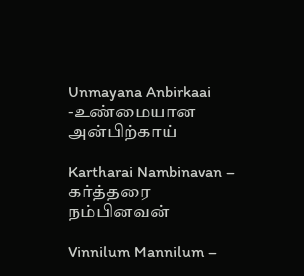Unmayana Anbirkaai -உண்மையான அன்பிற்காய்

Kartharai Nambinavan – கர்த்தரை நம்பினவன்

Vinnilum Mannilum –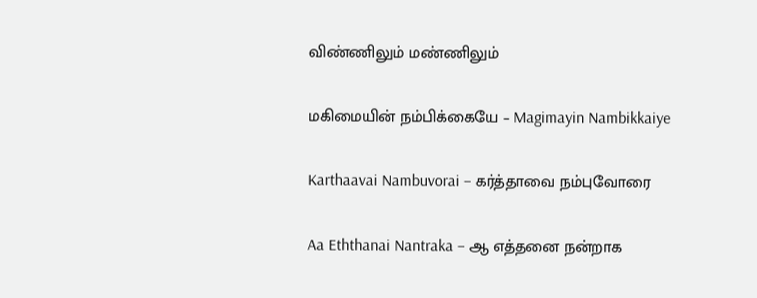விண்ணிலும் மண்ணிலும்

மகிமையின் நம்பிக்கையே – Magimayin Nambikkaiye

Karthaavai Nambuvorai – கர்த்தாவை நம்புவோரை

Aa Eththanai Nantraka – ஆ எத்தனை நன்றாக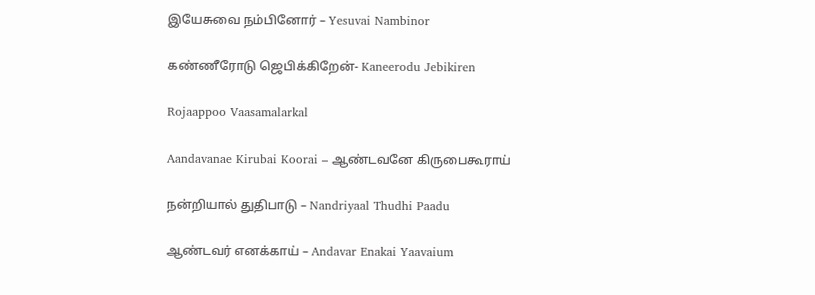இயேசுவை நம்பினோர் – Yesuvai Nambinor

கண்ணீரோடு ஜெபிக்கிறேன்- Kaneerodu Jebikiren

Rojaappoo Vaasamalarkal

Aandavanae Kirubai Koorai – ஆண்டவனே கிருபைகூராய்

நன்றியால் துதிபாடு – Nandriyaal Thudhi Paadu

ஆண்டவர் எனக்காய் – Andavar Enakai Yaavaium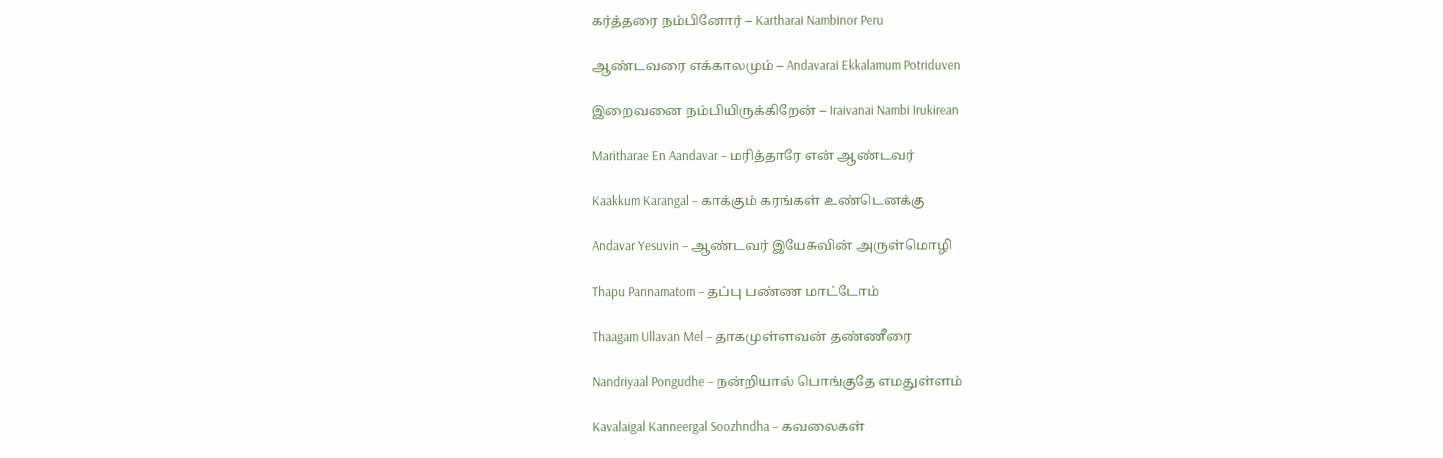கர்த்தரை நம்பினோர் – Kartharai Nambinor Peru

ஆண்டவரை எக்காலமும் – Andavarai Ekkalamum Potriduven

இறைவனை நம்பியிருக்கிறேன் – Iraivanai Nambi Irukirean

Maritharae En Aandavar – மரித்தாரே என் ஆண்டவர்

Kaakkum Karangal – காக்கும் கரங்கள் உண்டெனக்கு

Andavar Yesuvin – ஆண்டவர் இயேசுவின் அருள்மொழி

Thapu Pannamatom – தப்பு பண்ண மாட்டோம்

Thaagam Ullavan Mel – தாகமுள்ளவன் தண்ணீரை

Nandriyaal Pongudhe – நன்றியால் பொங்குதே எமதுள்ளம்

Kavalaigal Kanneergal Soozhndha – கவலைகள்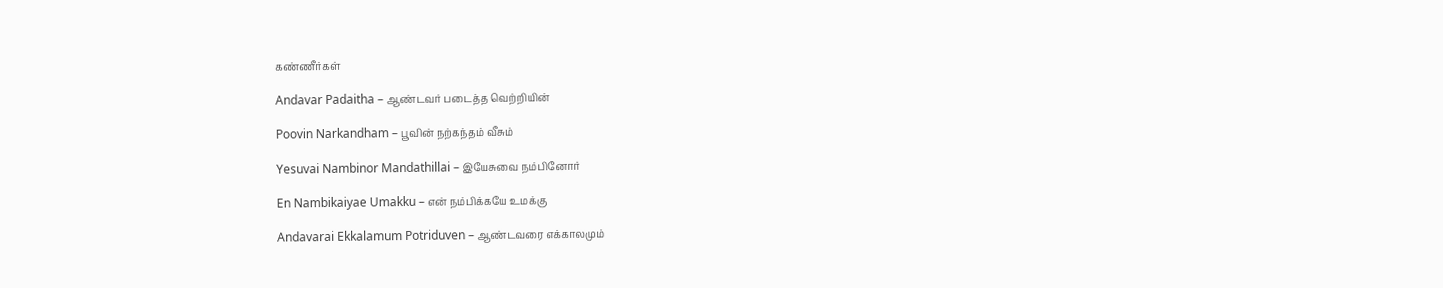கண்ணீர்கள்

Andavar Padaitha – ஆண்டவர் படைத்த வெற்றியின்

Poovin Narkandham – பூவின் நற்கந்தம் வீசும்

Yesuvai Nambinor Mandathillai – இயேசுவை நம்பினோர்

En Nambikaiyae Umakku – என் நம்பிக்கயே உமக்கு

Andavarai Ekkalamum Potriduven – ஆண்டவரை எக்காலமும்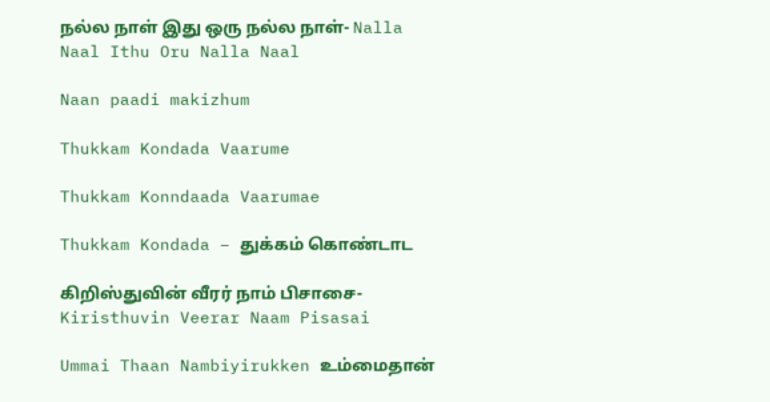நல்ல நாள் இது ஒரு நல்ல நாள்- Nalla Naal Ithu Oru Nalla Naal

Naan paadi makizhum

Thukkam Kondada Vaarume

Thukkam Konndaada Vaarumae

Thukkam Kondada – துக்கம் கொண்டாட

கிறிஸ்துவின் வீரர் நாம் பிசாசை- Kiristhuvin Veerar Naam Pisasai

Ummai Thaan Nambiyirukken உம்மைதான்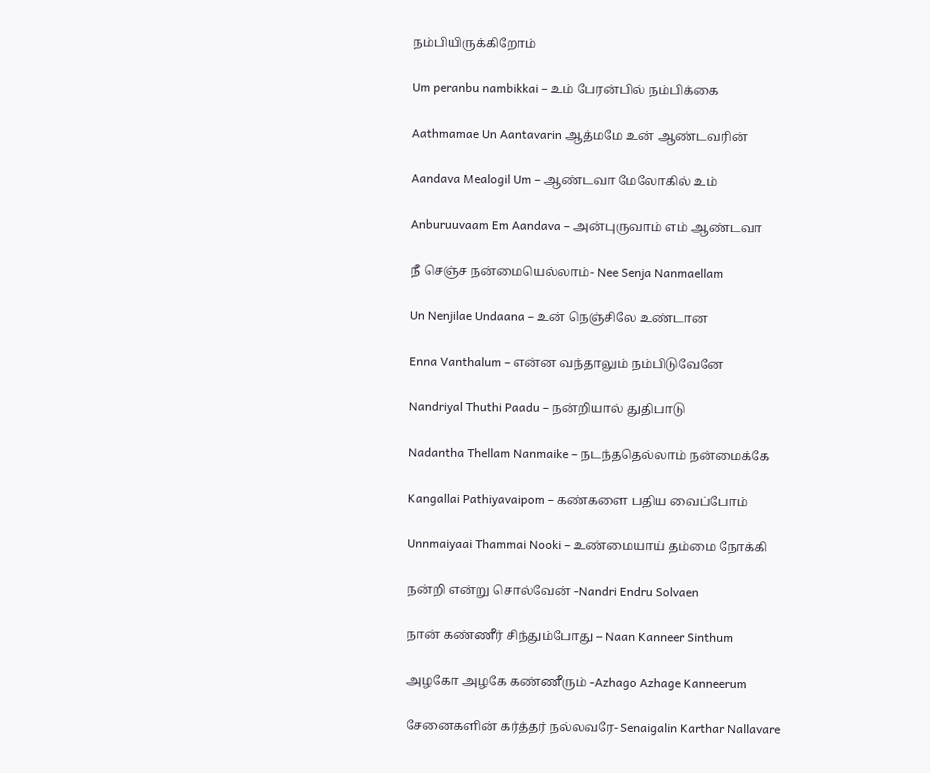நம்பியிருக்கிறோம்

Um peranbu nambikkai – உம் பேரன்பில் நம்பிக்கை

Aathmamae Un Aantavarin ஆத்மமே உன் ஆண்டவரின்

Aandava Mealogil Um – ஆண்டவா மேலோகில் உம்

Anburuuvaam Em Aandava – அன்புருவாம் எம் ஆண்டவா

நீ செஞ்ச நன்மையெல்லாம்- Nee Senja Nanmaellam

Un Nenjilae Undaana – உன் நெஞ்சிலே உண்டான

Enna Vanthalum – என்ன வந்தாலும் நம்பிடுவேனே

Nandriyal Thuthi Paadu – நன்றியால் துதிபாடு

Nadantha Thellam Nanmaike – நடந்ததெல்லாம் நன்மைக்கே

Kangallai Pathiyavaipom – கண்களை பதிய வைப்போம்

Unnmaiyaai Thammai Nooki – உண்மையாய் தம்மை நோக்கி

நன்றி என்று சொல்வேன் -Nandri Endru Solvaen

நான் கண்ணீர் சிந்தும்போது – Naan Kanneer Sinthum

அழகோ அழகே கண்ணீரும் -Azhago Azhage Kanneerum

சேனைகளின் கர்த்தர் நல்லவரே- Senaigalin Karthar Nallavare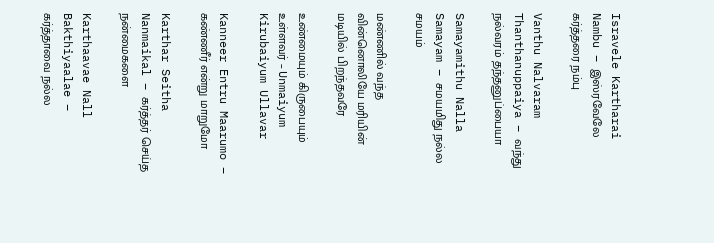Isravele Kartharai Nambu – இஸ்ரவேலே கர்த்தரை நம்பு

Vanthu Nalvaram Thanthanuppaiya – வந்து நல்வரம் தந்தனுப்பையா

Samayamithu Nalla Samayam – சமயமிது நல்ல சமயம்

மண்ணில் வந்த வின்னொலியே மரியின் மடியில் பிறந்தவரே

உண்மையும் கிருபையும் உள்ளவர் – Unmaiyum Kirubaiyum Ullavar

Kanneer Entru Maarumo – கண்ணீர் என்று மாறுமோ

Karthar Seitha Nanmaikal – கர்த்தர் செய்த நன்மைகளை

Karthaavae Nall Bakthiyaalae – கர்த்தாவை நல்ல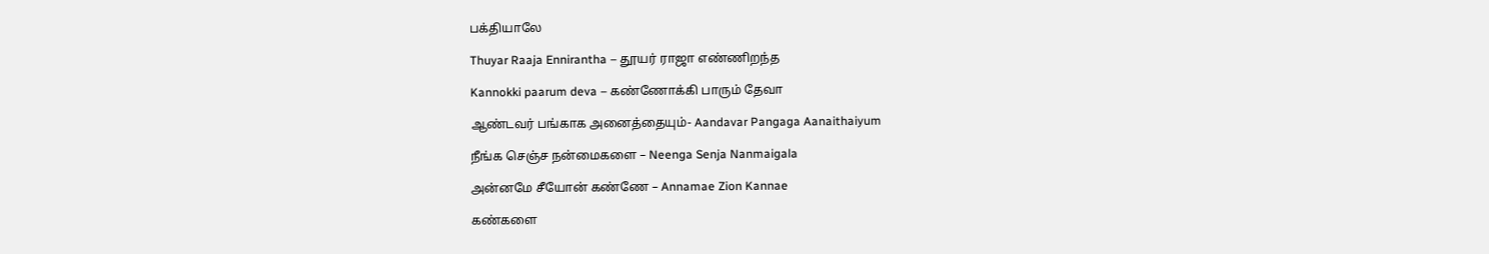பக்தியாலே

Thuyar Raaja Ennirantha – தூயர் ராஜா எண்ணிறந்த

Kannokki paarum deva – கண்ணோக்கி பாரும் தேவா

ஆண்டவர் பங்காக அனைத்தையும்- Aandavar Pangaga Aanaithaiyum

நீங்க செஞ்ச நன்மைகளை – Neenga Senja Nanmaigala

அன்னமே சீயோன் கண்ணே – Annamae Zion Kannae

கண்களை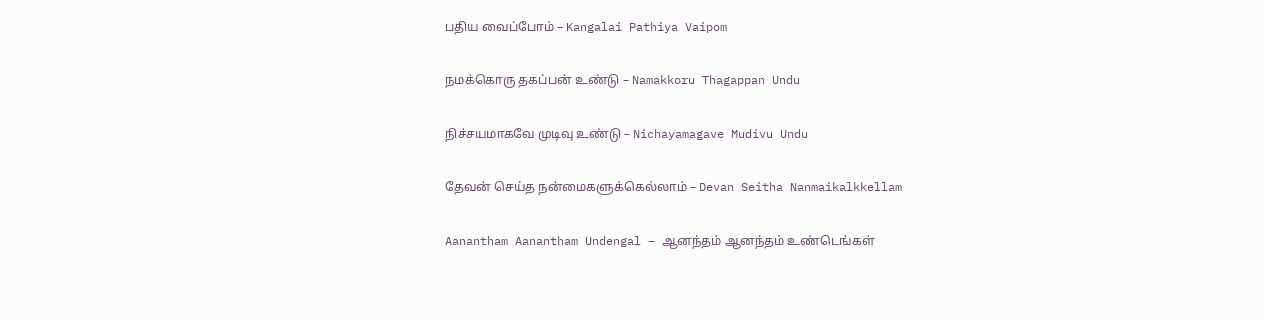பதிய வைப்போம் – Kangalai Pathiya Vaipom

நமக்கொரு தகப்பன் உண்டு – Namakkoru Thagappan Undu

நிச்சயமாகவே முடிவு உண்டு – Nichayamagave Mudivu Undu

தேவன் செய்த நன்மைகளுக்கெல்லாம் – Devan Seitha Nanmaikalkkellam

Aanantham Aanantham Undengal – ஆனந்தம் ஆனந்தம் உண்டெங்கள்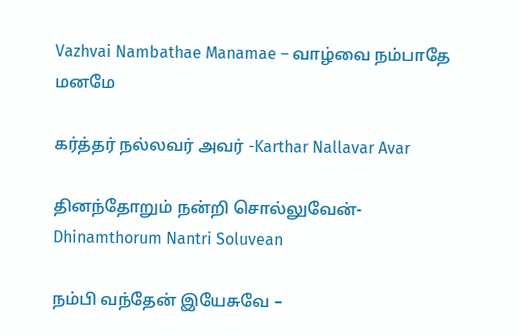Vazhvai Nambathae Manamae – வாழ்வை நம்பாதே மனமே

கர்த்தர் நல்லவர் அவர் -Karthar Nallavar Avar

தினந்தோறும் நன்றி சொல்லுவேன்-Dhinamthorum Nantri Soluvean

நம்பி வந்தேன் இயேசுவே –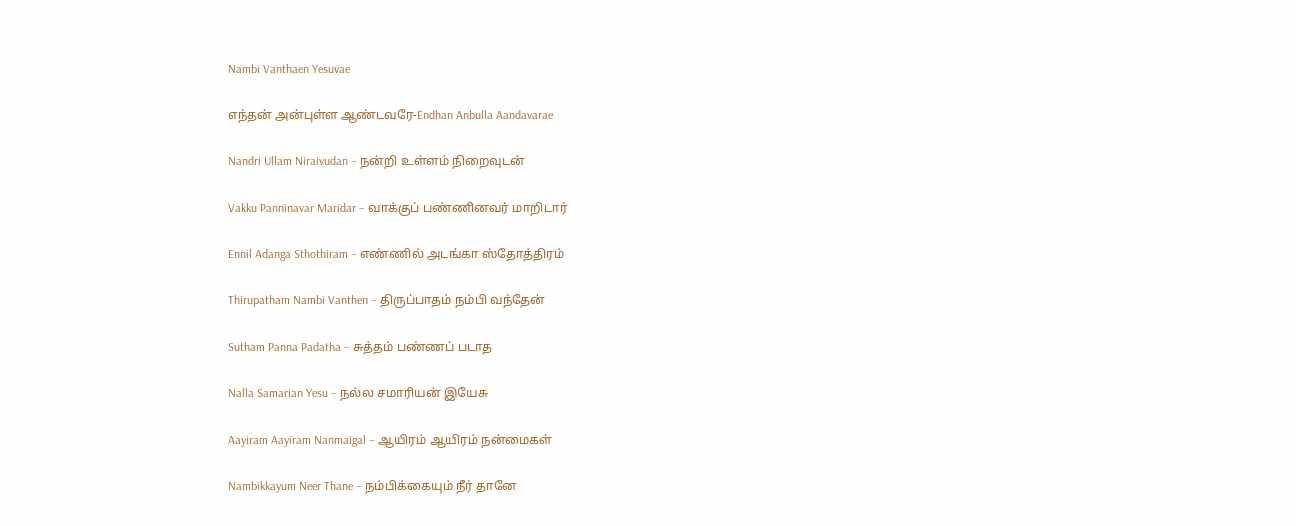Nambi Vanthaen Yesuvae

எந்தன் அன்புள்ள ஆண்டவரே-Endhan Anbulla Aandavarae

Nandri Ullam Niraivudan – நன்றி உள்ளம் நிறைவுடன்

Vakku Panninavar Maridar – வாக்குப் பண்ணினவர் மாறிடார்

Ennil Adanga Sthothiram – எண்ணில் அடங்கா ஸ்தோத்திரம்

Thirupatham Nambi Vanthen – திருப்பாதம் நம்பி வந்தேன்

Sutham Panna Padatha – சுத்தம் பண்ணப் படாத

Nalla Samarian Yesu – நல்ல சமாரியன் இயேசு

Aayiram Aayiram Nanmaigal – ஆயிரம் ஆயிரம் நன்மைகள்

Nambikkayum Neer Thane – நம்பிக்கையும் நீர் தானே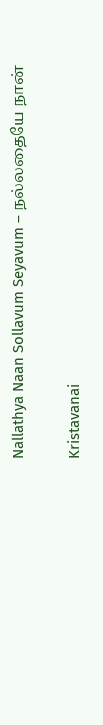Nallathya Naan Sollavum Seyavum – நல்லதையே நான்

Kristavanai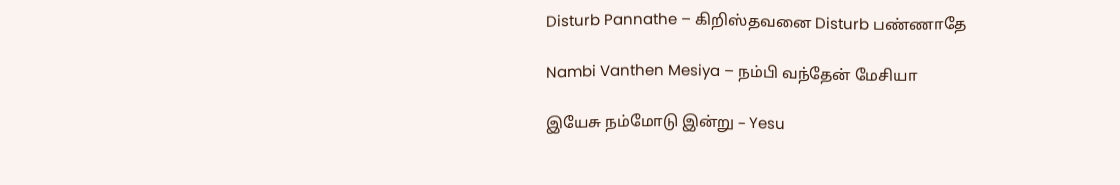Disturb Pannathe – கிறிஸ்தவனை Disturb பண்ணாதே

Nambi Vanthen Mesiya – நம்பி வந்தேன் மேசியா

இயேசு நம்மோடு இன்று – Yesu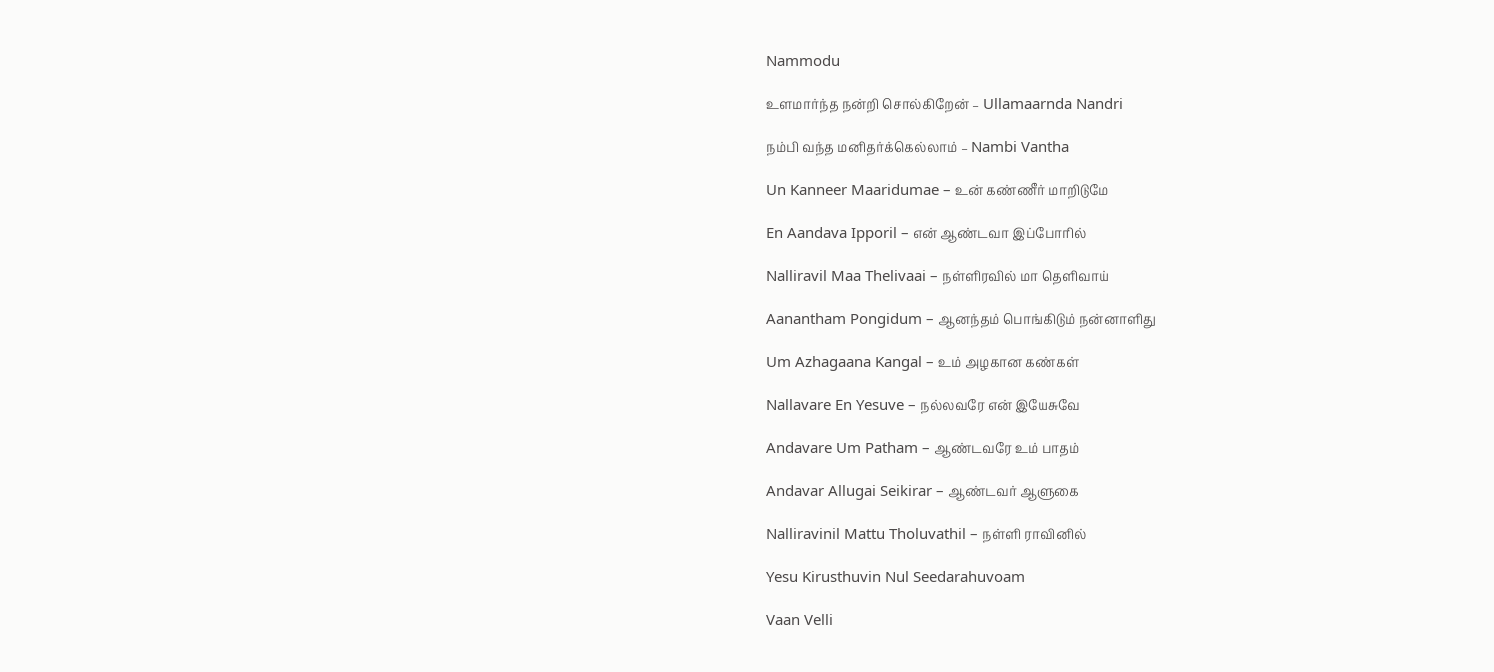Nammodu

உளமார்ந்த நன்றி சொல்கிறேன் – Ullamaarnda Nandri

நம்பி வந்த மனிதர்க்கெல்லாம் – Nambi Vantha

Un Kanneer Maaridumae – உன் கண்ணீர் மாறிடுமே

En Aandava Ipporil – என் ஆண்டவா இப்போரில்

Nalliravil Maa Thelivaai – நள்ளிரவில் மா தெளிவாய்

Aanantham Pongidum – ஆனந்தம் பொங்கிடும் நன்னாளிது

Um Azhagaana Kangal – உம் அழகான கண்கள்

Nallavare En Yesuve – நல்லவரே என் இயேசுவே

Andavare Um Patham – ஆண்டவரே உம் பாதம்

Andavar Allugai Seikirar – ஆண்டவர் ஆளுகை

Nalliravinil Mattu Tholuvathil – நள்ளி ராவினில்

Yesu Kirusthuvin Nul Seedarahuvoam

Vaan Velli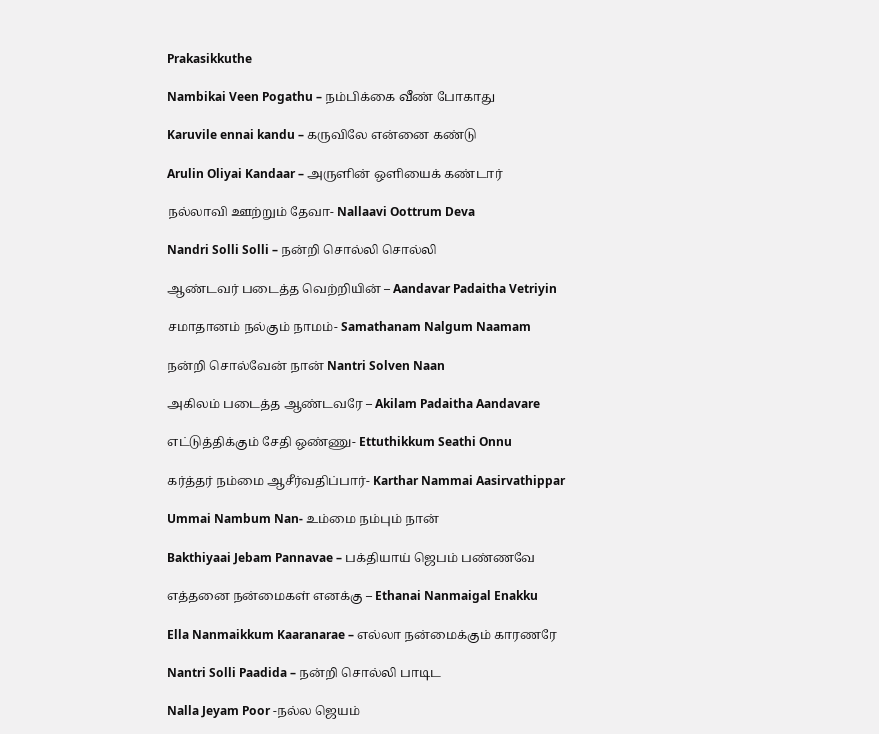Prakasikkuthe

Nambikai Veen Pogathu – நம்பிக்கை வீண் போகாது

Karuvile ennai kandu – கருவிலே என்னை கண்டு

Arulin Oliyai Kandaar – அருளின் ஒளியைக் கண்டார்

நல்லாவி ஊற்றும் தேவா- Nallaavi Oottrum Deva

Nandri Solli Solli – நன்றி சொல்லி சொல்லி

ஆண்டவர் படைத்த வெற்றியின் – Aandavar Padaitha Vetriyin

சமாதானம் நல்கும் நாமம்- Samathanam Nalgum Naamam

நன்றி சொல்வேன் நான் Nantri Solven Naan

அகிலம் படைத்த ஆண்டவரே – Akilam Padaitha Aandavare

எட்டுத்திக்கும் சேதி ஒண்ணு- Ettuthikkum Seathi Onnu

கர்த்தர் நம்மை ஆசீர்வதிப்பார்- Karthar Nammai Aasirvathippar

Ummai Nambum Nan- உம்மை நம்பும் நான்

Bakthiyaai Jebam Pannavae – பக்தியாய் ஜெபம் பண்ணவே

எத்தனை நன்மைகள் எனக்கு – Ethanai Nanmaigal Enakku

Ella Nanmaikkum Kaaranarae – எல்லா நன்மைக்கும் காரணரே

Nantri Solli Paadida – நன்றி சொல்லி பாடிட

Nalla Jeyam Poor -நல்ல ஜெயம்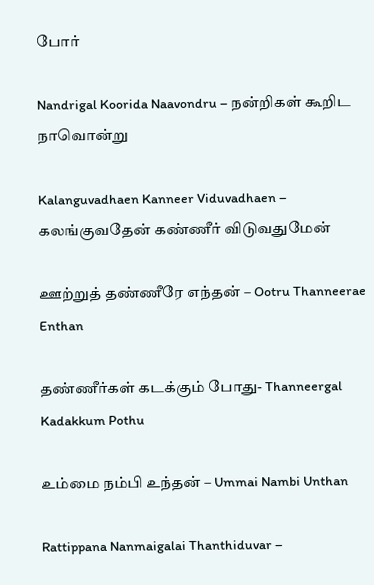போர்

Nandrigal Koorida Naavondru – நன்றிகள் கூறிட நாவொன்று

Kalanguvadhaen Kanneer Viduvadhaen – கலங்குவதேன் கண்ணீர் விடுவதுமேன்

ஊற்றுத் தண்ணீரே எந்தன் – Ootru Thanneerae Enthan

தண்ணீர்கள் கடக்கும் போது- Thanneergal Kadakkum Pothu

உம்மை நம்பி உந்தன் – Ummai Nambi Unthan

Rattippana Nanmaigalai Thanthiduvar –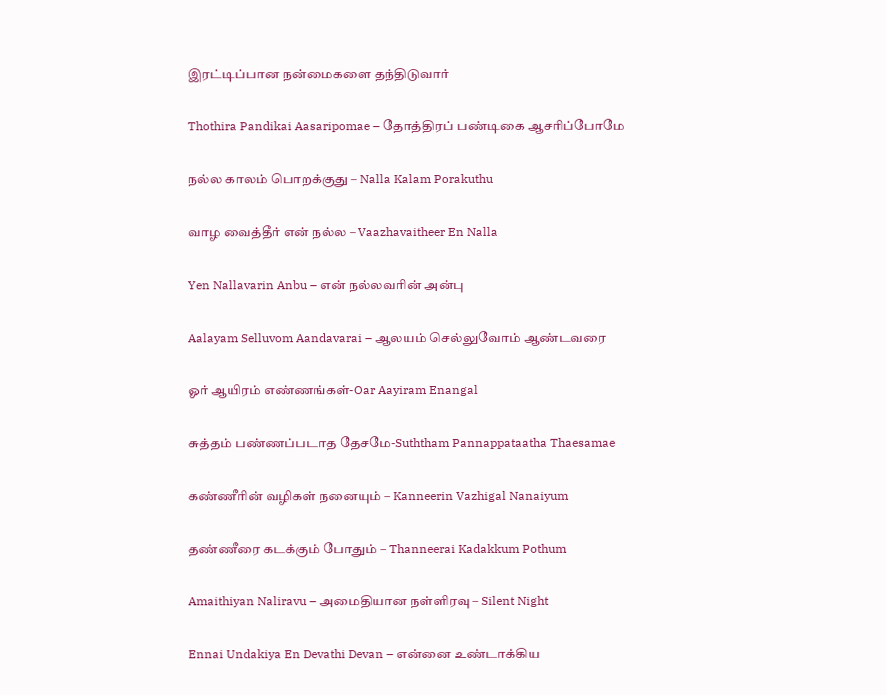இரட்டிப்பான நன்மைகளை தந்திடுவார்

Thothira Pandikai Aasaripomae – தோத்திரப் பண்டிகை ஆசரிப்போமே

நல்ல காலம் பொறக்குது – Nalla Kalam Porakuthu

வாழ வைத்தீர் என் நல்ல – Vaazhavaitheer En Nalla

Yen Nallavarin Anbu – என் நல்லவரின் அன்பு

Aalayam Selluvom Aandavarai – ஆலயம் செல்லுவோம் ஆண்டவரை

ஓர் ஆயிரம் எண்ணங்கள்-Oar Aayiram Enangal

சுத்தம் பண்ணப்படாத தேசமே-Suththam Pannappataatha Thaesamae

கண்ணீரின் வழிகள் நனையும் – Kanneerin Vazhigal Nanaiyum

தண்ணீரை கடக்கும் போதும் – Thanneerai Kadakkum Pothum

Amaithiyan Naliravu – அமைதியான நள்ளிரவு – Silent Night

Ennai Undakiya En Devathi Devan – என்னை உண்டாக்கிய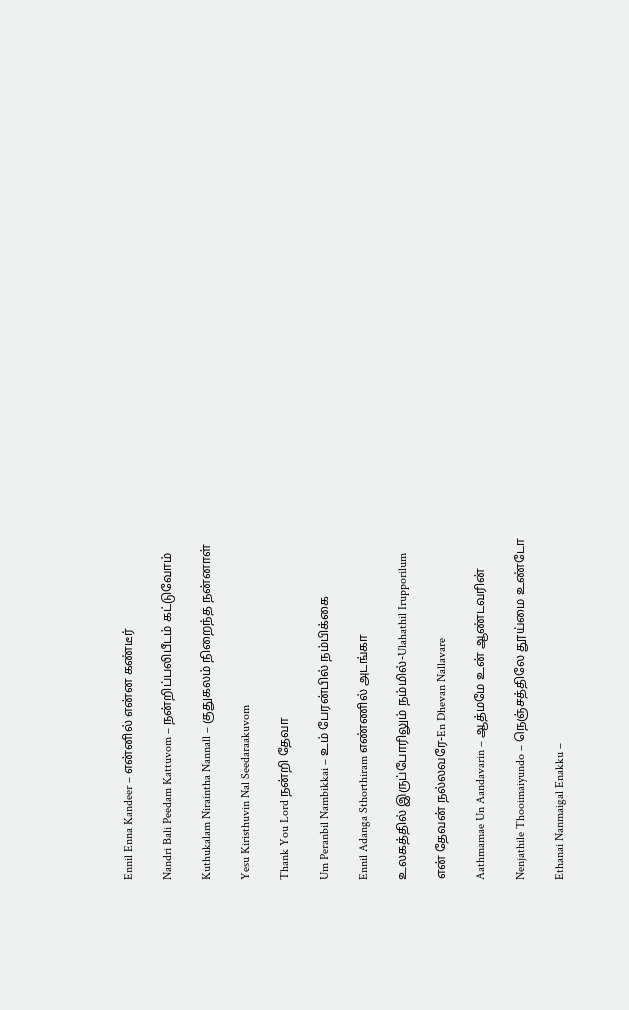Ennil Enna Kandeer – என்னில் என்ன கண்டீர்

Nandri Bali Peedam Kattuvom – நன்றிப்பலிபீடம் கட்டுவோம்

Kuthukalam Niraintha Nannall – குதுகலம் நிறைந்த நன்னாள்

Yesu Kiristhuvin Nal Seedaraakuvom

Thank You Lord நன்றி தேவா

Um Peranbil Nambikkai – உம் பேரன்பில் நம்பிக்கை

Ennil Adanga Sthorthiram எண்ணில் அடங்கா

உலகத்தில் இருப்போரிலும் நம்மில்-Ulahathil Irupporilum

என் தேவன் நல்லவரே-En Dhevan Nallavare

Aathmamae Un Aandavarin – ஆத்மமே உன் ஆண்டவரின்

Nenjathile Thooimaiyundo – நெஞ்சத்திலே தூய்மை உண்டோ

Ethanai Nanmaigal Enakku –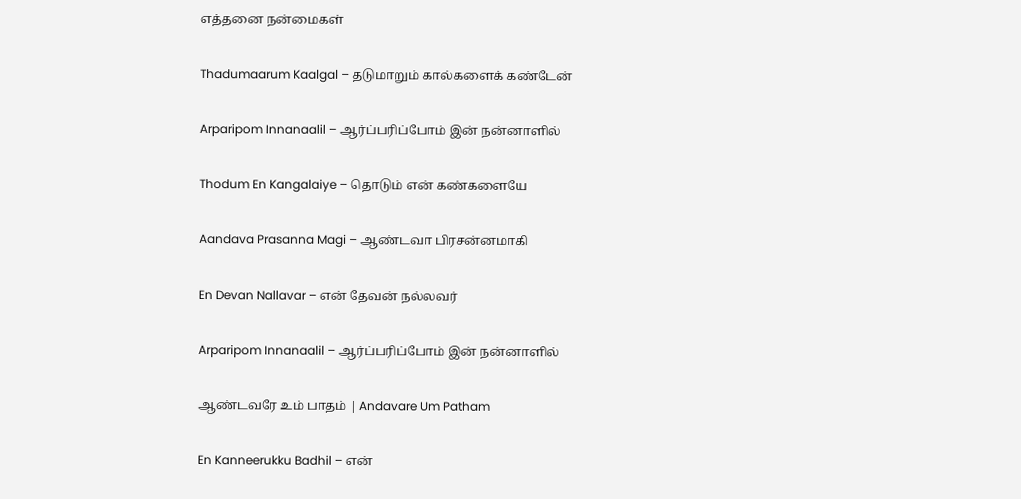எத்தனை நன்மைகள்

Thadumaarum Kaalgal – தடுமாறும் கால்களைக் கண்டேன்

Arparipom Innanaalil – ஆர்ப்பரிப்போம் இன் நன்னாளில்

Thodum En Kangalaiye – தொடும் என் கண்களையே

Aandava Prasanna Magi – ஆண்டவா பிரசன்னமாகி

En Devan Nallavar – என் தேவன் நல்லவர்

Arparipom Innanaalil – ஆர்ப்பரிப்போம் இன் நன்னாளில்

ஆண்டவரே உம் பாதம் | Andavare Um Patham

En Kanneerukku Badhil – என்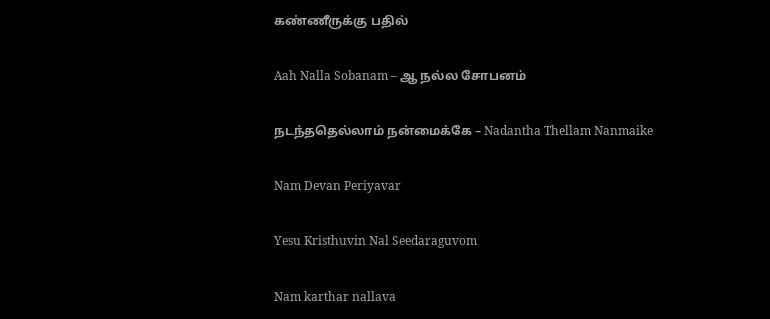கண்ணீருக்கு பதில்

Aah Nalla Sobanam – ஆ நல்ல சோபனம்

நடந்ததெல்லாம் நன்மைக்கே – Nadantha Thellam Nanmaike

Nam Devan Periyavar

Yesu Kristhuvin Nal Seedaraguvom

Nam karthar nallava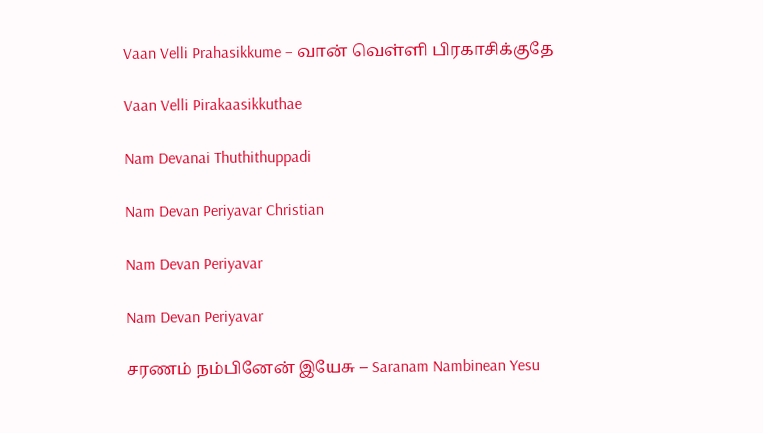Vaan Velli Prahasikkume – வான் வெள்ளி பிரகாசிக்குதே

Vaan Velli Pirakaasikkuthae

Nam Devanai Thuthithuppadi

Nam Devan Periyavar Christian

Nam Devan Periyavar

Nam Devan Periyavar

சரணம் நம்பினேன் இயேசு – Saranam Nambinean Yesu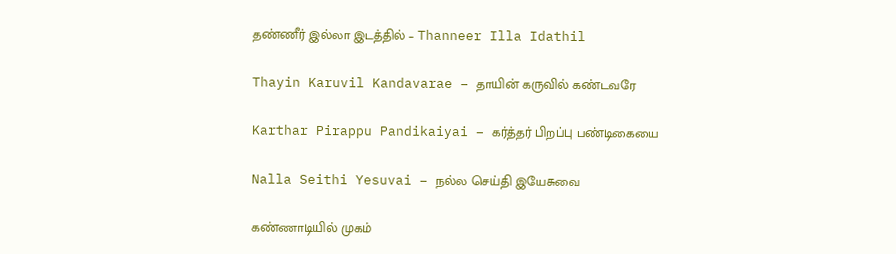தண்ணீர் இல்லா இடத்தில் – Thanneer Illa Idathil

Thayin Karuvil Kandavarae – தாயின் கருவில் கண்டவரே

Karthar Pirappu Pandikaiyai – கர்த்தர் பிறப்பு பண்டிகையை

Nalla Seithi Yesuvai – நல்ல செய்தி இயேசுவை

கண்ணாடியில் முகம்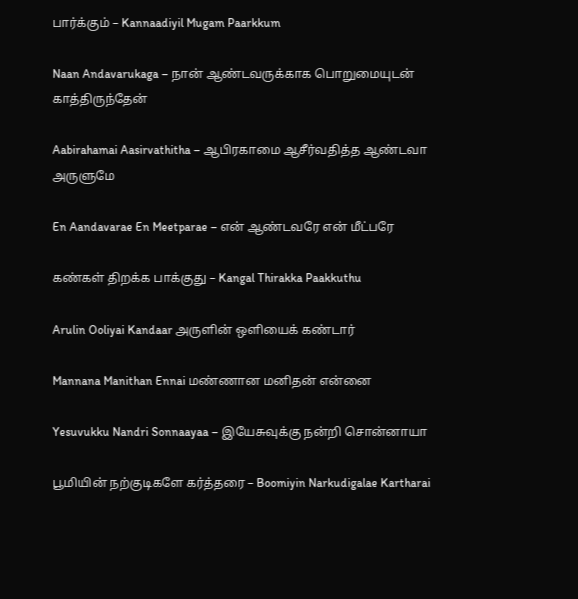பார்க்கும் – Kannaadiyil Mugam Paarkkum

Naan Andavarukaga – நான் ஆண்டவருக்காக பொறுமையுடன் காத்திருந்தேன்

Aabirahamai Aasirvathitha – ஆபிரகாமை ஆசீர்வதித்த ஆண்டவா அருளுமே

En Aandavarae En Meetparae – என் ஆண்டவரே என் மீட்பரே

கண்கள் திறக்க பாக்குது – Kangal Thirakka Paakkuthu

Arulin Ooliyai Kandaar அருளின் ஒளியைக் கண்டார்

Mannana Manithan Ennai மண்ணான மனிதன் என்னை

Yesuvukku Nandri Sonnaayaa – இயேசுவுக்கு நன்றி சொன்னாயா

பூமியின் நற்குடிகளே கர்த்தரை – Boomiyin Narkudigalae Kartharai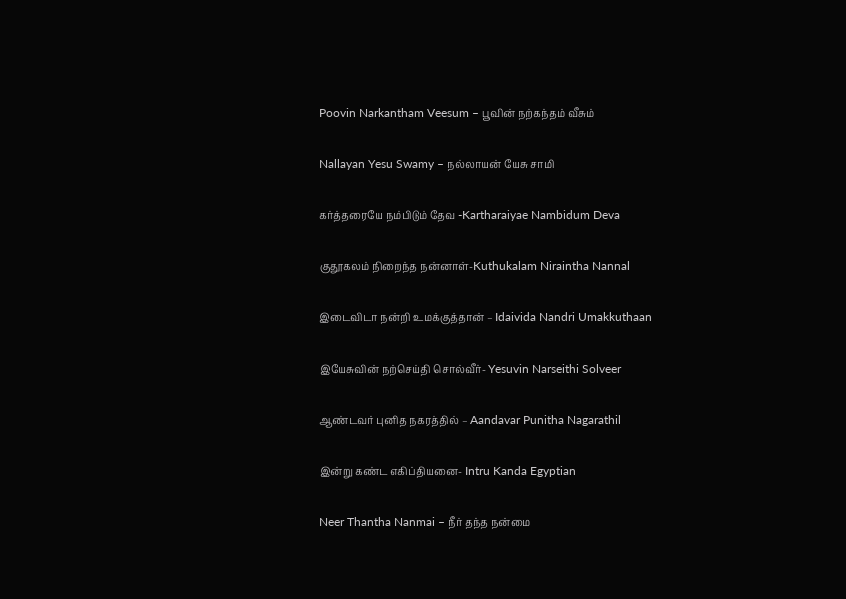Poovin Narkantham Veesum – பூவின் நற்கந்தம் வீசும்

Nallayan Yesu Swamy – நல்லாயன் யேசு சாமி

கர்த்தரையே நம்பிடும் தேவ -Kartharaiyae Nambidum Deva

குதூகலம் நிறைந்த நன்னாள்-Kuthukalam Niraintha Nannal

இடைவிடா நன்றி உமக்குத்தான் – Idaivida Nandri Umakkuthaan

இயேசுவின் நற்செய்தி சொல்வீர்- Yesuvin Narseithi Solveer

ஆண்டவர் புனித நகரத்தில் – Aandavar Punitha Nagarathil

இன்று கண்ட எகிப்தியனை- Intru Kanda Egyptian

Neer Thantha Nanmai – நீர் தந்த நன்மை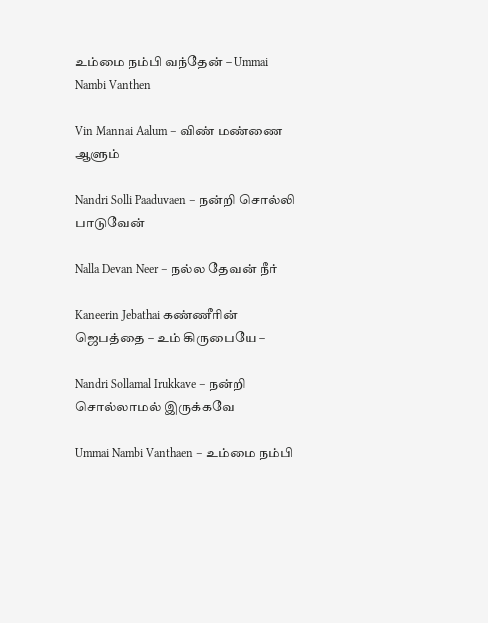உம்மை நம்பி வந்தேன் – Ummai Nambi Vanthen

Vin Mannai Aalum – விண் மண்ணை ஆளும்

Nandri Solli Paaduvaen – நன்றி சொல்லி பாடுவேன்

Nalla Devan Neer – நல்ல தேவன் நீர்

Kaneerin Jebathai கண்ணீரின் ஜெபத்தை – உம் கிருபையே –

Nandri Sollamal Irukkave – நன்றி சொல்லாமல் இருக்கவே

Ummai Nambi Vanthaen – உம்மை நம்பி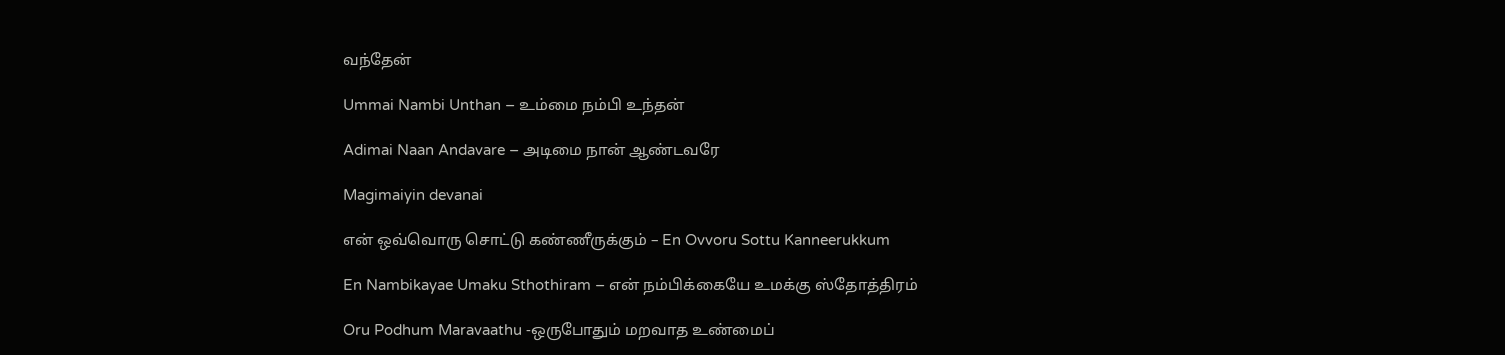வந்தேன்

Ummai Nambi Unthan – உம்மை நம்பி உந்தன்

Adimai Naan Andavare – அடிமை நான் ஆண்டவரே

Magimaiyin devanai

என் ஒவ்வொரு சொட்டு கண்ணீருக்கும் – En Ovvoru Sottu Kanneerukkum

En Nambikayae Umaku Sthothiram – என் நம்பிக்கையே உமக்கு ஸ்தோத்திரம்

Oru Podhum Maravaathu -ஒருபோதும் மறவாத உண்மைப்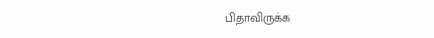பிதாவிருக்க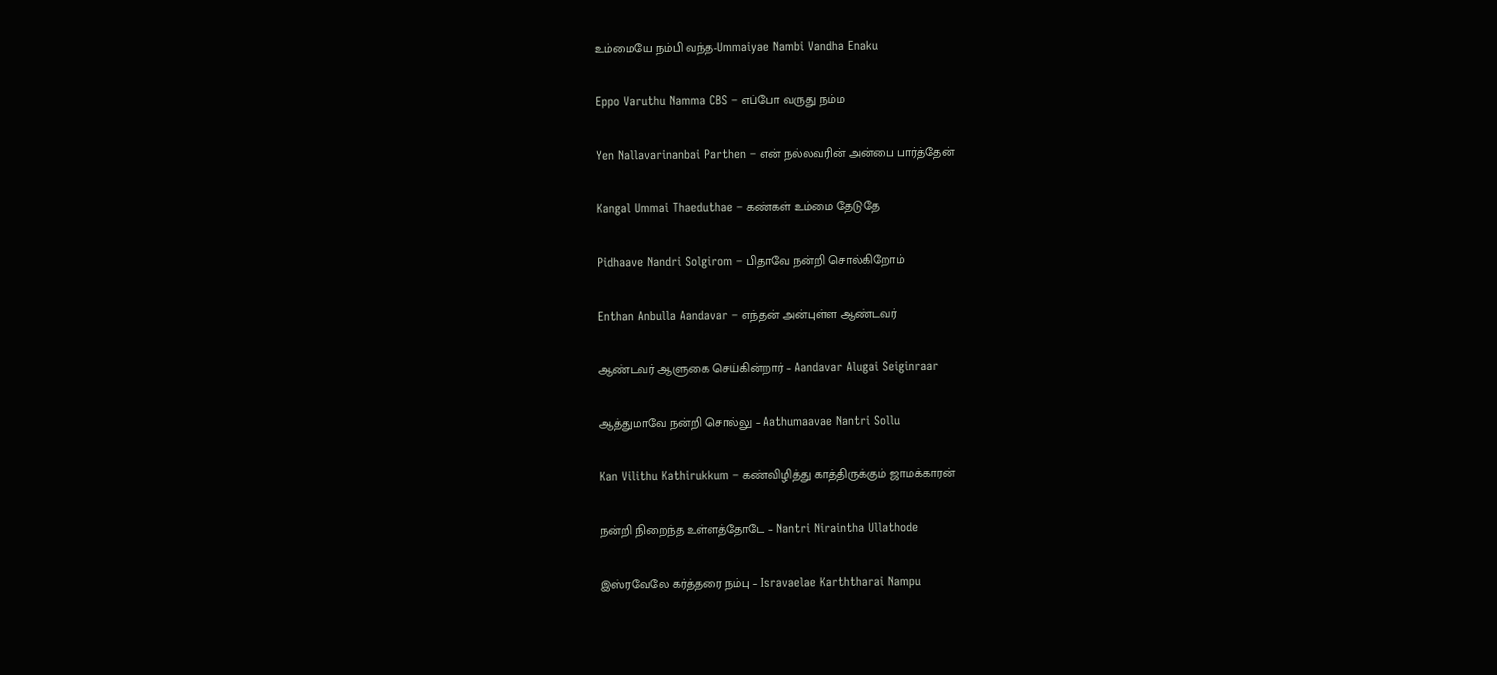உம்மையே நம்பி வந்த-Ummaiyae Nambi Vandha Enaku

Eppo Varuthu Namma CBS – எப்போ வருது நம்ம

Yen Nallavarinanbai Parthen – என் நல்லவரின் அன்பை பார்த்தேன்

Kangal Ummai Thaeduthae – கண்கள் உம்மை தேடுதே

Pidhaave Nandri Solgirom – பிதாவே நன்றி சொல்கிறோம்

Enthan Anbulla Aandavar – எந்தன் அன்புள்ள ஆண்டவர்

ஆண்டவர் ஆளுகை செய்கின்றார் – Aandavar Alugai Seiginraar

ஆத்துமாவே நன்றி சொல்லு – Aathumaavae Nantri Sollu

Kan Vilithu Kathirukkum – கண்விழித்து காத்திருக்கும் ஜாமக்காரன்

நன்றி நிறைந்த உள்ளத்தோடே – Nantri Niraintha Ullathode

இஸ்ரவேலே கர்த்தரை நம்பு – Isravaelae Karththarai Nampu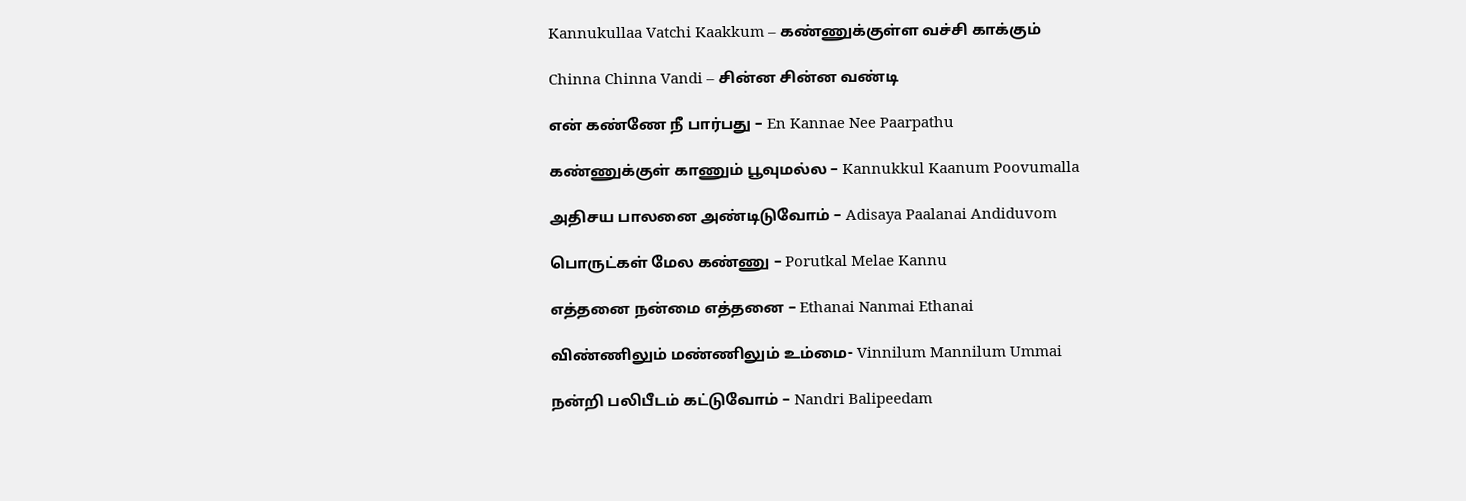Kannukullaa Vatchi Kaakkum – கண்ணுக்குள்ள வச்சி காக்கும்

Chinna Chinna Vandi – சின்ன சின்ன வண்டி

என் கண்ணே நீ பார்பது – En Kannae Nee Paarpathu

கண்ணுக்குள் காணும் பூவுமல்ல – Kannukkul Kaanum Poovumalla

அதிசய பாலனை அண்டிடுவோம் – Adisaya Paalanai Andiduvom

பொருட்கள் மேல கண்ணு – Porutkal Melae Kannu

எத்தனை நன்மை எத்தனை – Ethanai Nanmai Ethanai

விண்ணிலும் மண்ணிலும் உம்மை- Vinnilum Mannilum Ummai

நன்றி பலிபீடம் கட்டுவோம் – Nandri Balipeedam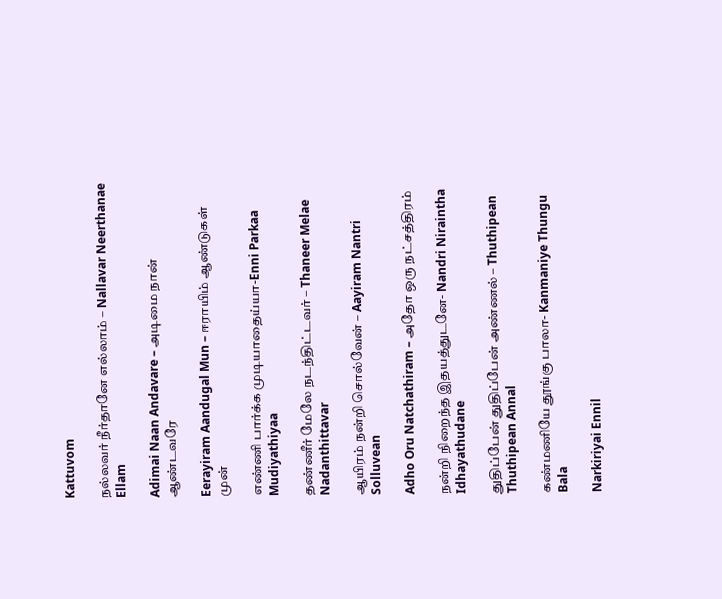Kattuvom

நல்லவர் நீர்தானே எல்லாம் – Nallavar Neerthanae Ellam

Adimai Naan Andavare – அடிமை நான் ஆண்டவரே

Eerayiram Aandugal Mun – ஈராயிம் ஆண்டுகள் முன்

எண்ணி பார்க்க முடியாதைய்யா-Enni Parkaa Mudiyathiyaa

தண்ணீர் மேலே நடந்திட்டவர் – Thaneer Melae Nadanthittavar

ஆயிரம் நன்றி சொல்வேன் – Aayiram Nantri Solluvean

Adho Oru Natchathiram – அதோ ஒரு நட்சத்திரம்

நன்றி நிறைந்த இதயத்துடனே- Nandri Niraintha Idhayathudane

துதிப்பேன் துதிப்பேன் அண்ணல் – Thuthipean Thuthipean Annal

கண்மணியே தூங்கு பாலா- Kanmaniye Thungu Bala

Narkiriyai Ennil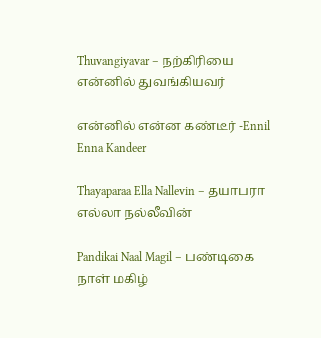Thuvangiyavar – நற்கிரியை என்னில் துவங்கியவர்

என்னில் என்ன கண்டீர் -Ennil Enna Kandeer

Thayaparaa Ella Nallevin – தயாபரா எல்லா நல்லீவின்

Pandikai Naal Magil – பண்டிகை நாள் மகிழ்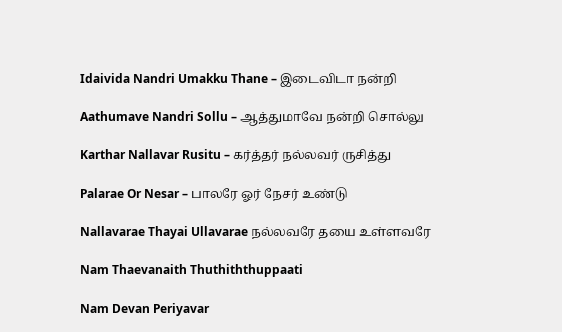Idaivida Nandri Umakku Thane – இடைவிடா நன்றி

Aathumave Nandri Sollu – ஆத்துமாவே நன்றி சொல்லு

Karthar Nallavar Rusitu – கர்த்தர் நல்லவர் ருசித்து

Palarae Or Nesar – பாலரே ஓர் நேசர் உண்டு

Nallavarae Thayai Ullavarae நல்லவரே தயை உள்ளவரே

Nam Thaevanaith Thuthiththuppaati

Nam Devan Periyavar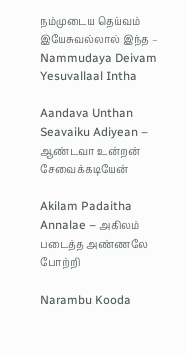நம்முடைய தெய்வம் இயேசுவல்லால் இந்த – Nammudaya Deivam Yesuvallaal Intha

Aandava Unthan Seavaiku Adiyean – ஆண்டவா உன்றன் சேவைக்கடியேன்

Akilam Padaitha Annalae – அகிலம் படைத்த அண்ணலே போற்றி

Narambu Kooda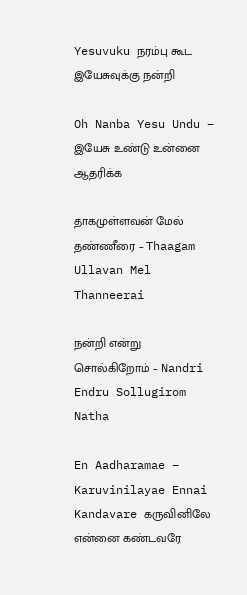Yesuvuku நரம்பு கூட இயேசுவுக்கு நன்றி

Oh Nanba Yesu Undu – இயேசு உண்டு உன்னை ஆதரிக்க

தாகமுள்ளவன் மேல் தண்ணீரை – Thaagam Ullavan Mel Thanneerai

நன்றி என்று சொல்கிறோம் – Nandri Endru Sollugirom Natha

En Aadharamae – Karuvinilayae Ennai Kandavare கருவினிலே என்னை கண்டவரே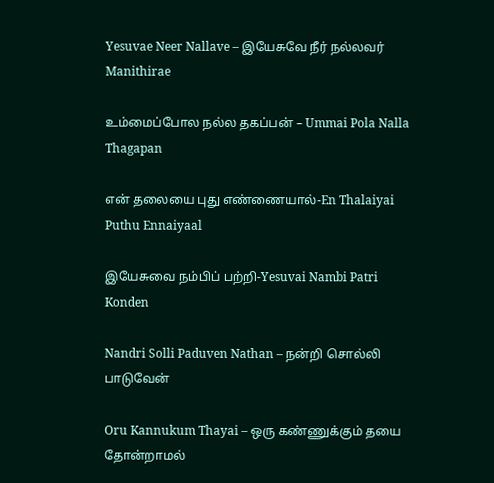Yesuvae Neer Nallave – இயேசுவே நீர் நல்லவர் Manithirae

உம்மைப்போல நல்ல தகப்பன் – Ummai Pola Nalla Thagapan

என் தலையை புது எண்ணையால்-En Thalaiyai Puthu Ennaiyaal

இயேசுவை நம்பிப் பற்றி-Yesuvai Nambi Patri Konden

Nandri Solli Paduven Nathan – நன்றி சொல்லி பாடுவேன்

Oru Kannukum Thayai – ஒரு கண்ணுக்கும் தயை தோன்றாமல்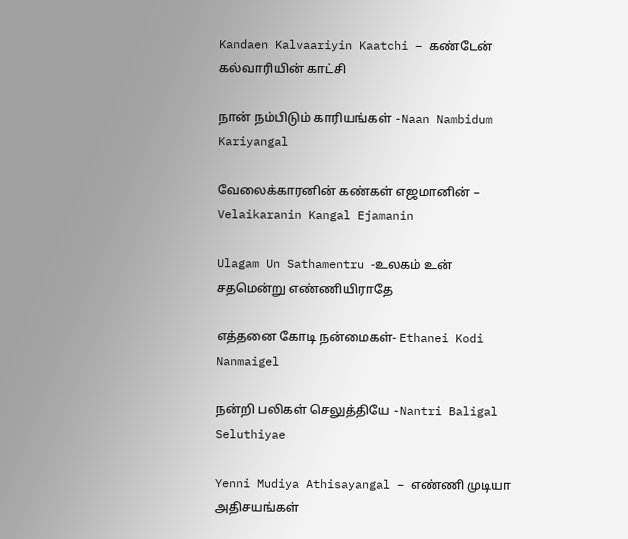Kandaen Kalvaariyin Kaatchi – கண்டேன் கல்வாரியின் காட்சி

நான் நம்பிடும் காரியங்கள் -Naan Nambidum Kariyangal

வேலைக்காரனின் கண்கள் எஜமானின் – Velaikaranin Kangal Ejamanin

Ulagam Un Sathamentru -உலகம் உன் சதமென்று எண்ணியிராதே

எத்தனை கோடி நன்மைகள்- Ethanei Kodi Nanmaigel

நன்றி பலிகள் செலுத்தியே -Nantri Baligal Seluthiyae

Yenni Mudiya Athisayangal – எண்ணி முடியா அதிசயங்கள்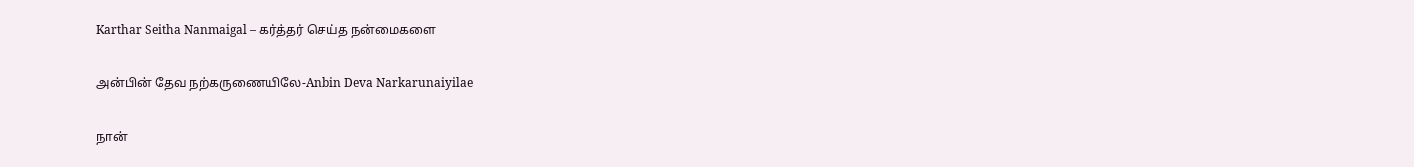Karthar Seitha Nanmaigal – கர்த்தர் செய்த நன்மைகளை

அன்பின் தேவ நற்கருணையிலே-Anbin Deva Narkarunaiyilae

நான்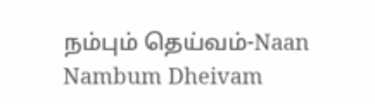நம்பும் தெய்வம்-Naan Nambum Dheivam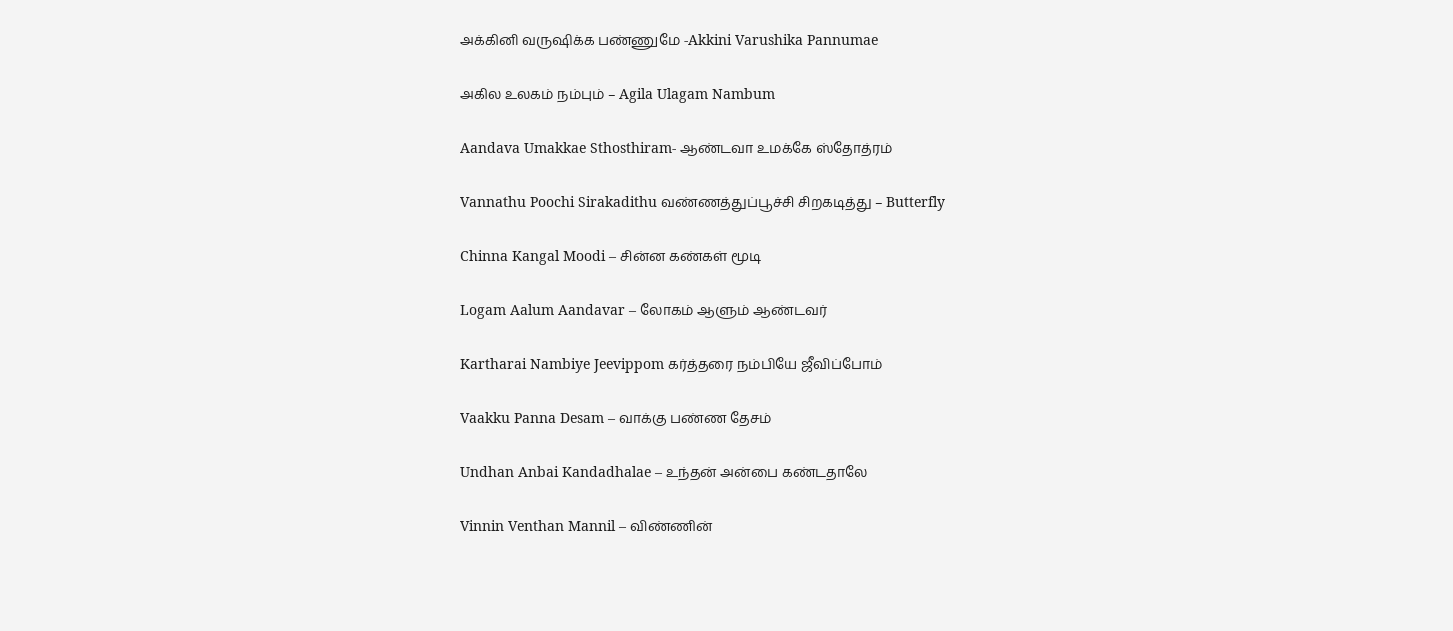அக்கினி வருஷிக்க பண்ணுமே -Akkini Varushika Pannumae

அகில உலகம் நம்பும் – Agila Ulagam Nambum

Aandava Umakkae Sthosthiram- ஆண்டவா உமக்கே ஸ்தோத்ரம்

Vannathu Poochi Sirakadithu வண்ணத்துப்பூச்சி சிறகடித்து – Butterfly

Chinna Kangal Moodi – சின்ன கண்கள் மூடி

Logam Aalum Aandavar – லோகம் ஆளும் ஆண்டவர்

Kartharai Nambiye Jeevippom கர்த்தரை நம்பியே ஜீவிப்போம்

Vaakku Panna Desam – வாக்கு பண்ண தேசம்

Undhan Anbai Kandadhalae – உந்தன் அன்பை கண்டதாலே

Vinnin Venthan Mannil – விண்ணின்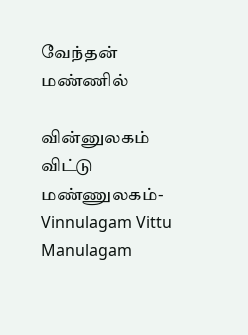வேந்தன் மண்ணில்

வின்னுலகம் விட்டு மண்ணுலகம்- Vinnulagam Vittu Manulagam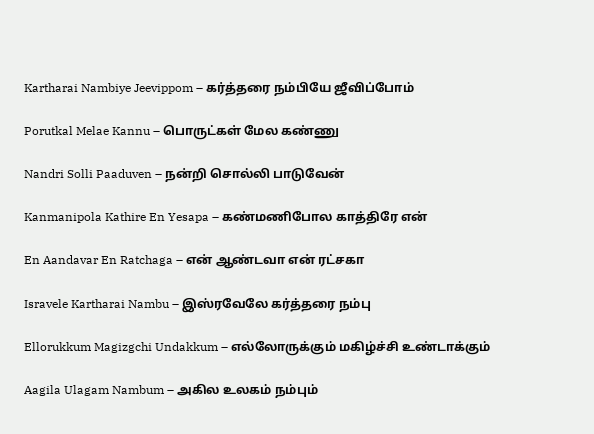Kartharai Nambiye Jeevippom – கர்த்தரை நம்பியே ஜீவிப்போம்

Porutkal Melae Kannu – பொருட்கள் மேல கண்ணு

Nandri Solli Paaduven – நன்றி சொல்லி பாடுவேன்

Kanmanipola Kathire En Yesapa – கண்மணிபோல காத்திரே என்

En Aandavar En Ratchaga – என் ஆண்டவா என் ரட்சகா

Isravele Kartharai Nambu – இஸ்ரவேலே கர்த்தரை நம்பு

Ellorukkum Magizgchi Undakkum – எல்லோருக்கும் மகிழ்ச்சி உண்டாக்கும்

Aagila Ulagam Nambum – அகில உலகம் நம்பும்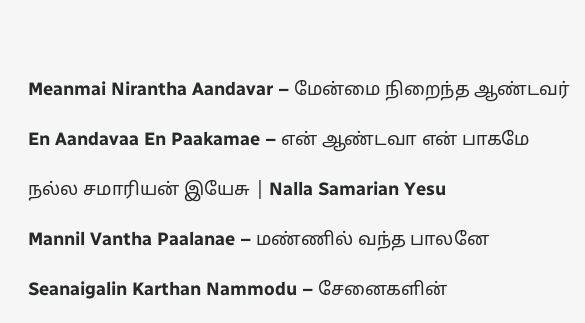Meanmai Nirantha Aandavar – மேன்மை நிறைந்த ஆண்டவர்

En Aandavaa En Paakamae – என் ஆண்டவா என் பாகமே

நல்ல சமாரியன் இயேசு | Nalla Samarian Yesu

Mannil Vantha Paalanae – மண்ணில் வந்த பாலனே

Seanaigalin Karthan Nammodu – சேனைகளின்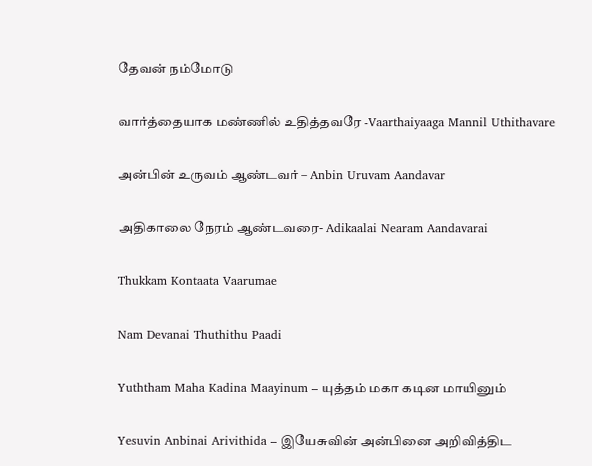தேவன் நம்மோடு

வார்த்தையாக மண்ணில் உதித்தவரே -Vaarthaiyaaga Mannil Uthithavare

அன்பின் உருவம் ஆண்டவர் – Anbin Uruvam Aandavar

அதிகாலை நேரம் ஆண்டவரை- Adikaalai Nearam Aandavarai

Thukkam Kontaata Vaarumae

Nam Devanai Thuthithu Paadi

Yuththam Maha Kadina Maayinum – யுத்தம் மகா கடின மாயினும்

Yesuvin Anbinai Arivithida – இயேசுவின் அன்பினை அறிவித்திட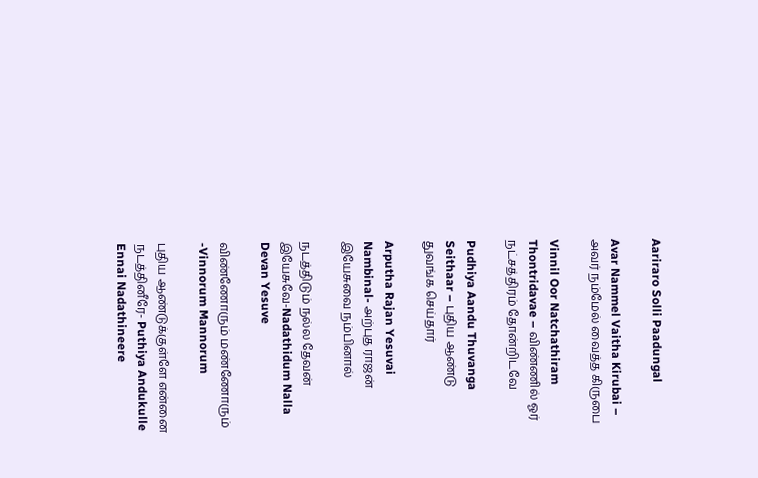Aariraro Solli Paadungal

Avar Nammel Vaitha Kirubai – அவர் நம்மேல் வைத்த கிருபை

Vinnil Oor Natchathiram Thontridavae – விண்ணில் ஓர் நட்சத்திரம் தோன்றிடவே

Pudhiya Aandu Thuvanga Seithaar – புதிய ஆண்டு துவங்க செய்தார்

Arputha Rajan Yesuvai Nambinal- அற்புத ராஜன் இயேசுவை நம்பினால்

நடத்திடும் நல்ல தேவன் இயேசுவே-Nadathidum Nalla Devan Yesuve

விண்ணோரும் மண்ணோரும் -Vinnorum Mannorum

புதிய ஆண்டுக்குள்ளே என்னை நடத்தினீரே- Puthiya Andukulle Ennai Nadathineere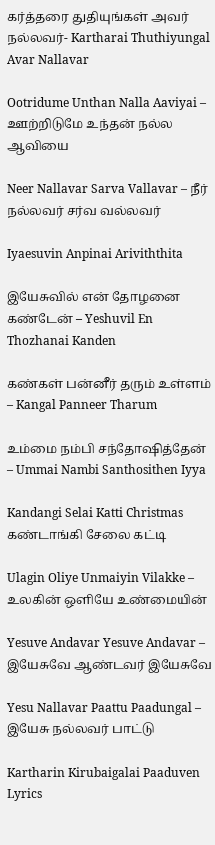கர்த்தரை துதியுங்கள் அவர் நல்லவர்- Kartharai Thuthiyungal Avar Nallavar

Ootridume Unthan Nalla Aaviyai – ஊற்றிடுமே உந்தன் நல்ல ஆவியை

Neer Nallavar Sarva Vallavar – நீர் நல்லவர் சர்வ வல்லவர்

Iyaesuvin Anpinai Ariviththita

இயேசுவில் என் தோழனை கண்டேன் – Yeshuvil En Thozhanai Kanden

கண்கள் பன்னீர் தரும் உள்ளம் – Kangal Panneer Tharum

உம்மை நம்பி சந்தோஷித்தேன் – Ummai Nambi Santhosithen Iyya

Kandangi Selai Katti Christmas கண்டாங்கி சேலை கட்டி

Ulagin Oliye Unmaiyin Vilakke – உலகின் ஒளியே உண்மையின்

Yesuve Andavar Yesuve Andavar – இயேசுவே ஆண்டவர் இயேசுவே

Yesu Nallavar Paattu Paadungal – இயேசு நல்லவர் பாட்டு

Kartharin Kirubaigalai Paaduven Lyrics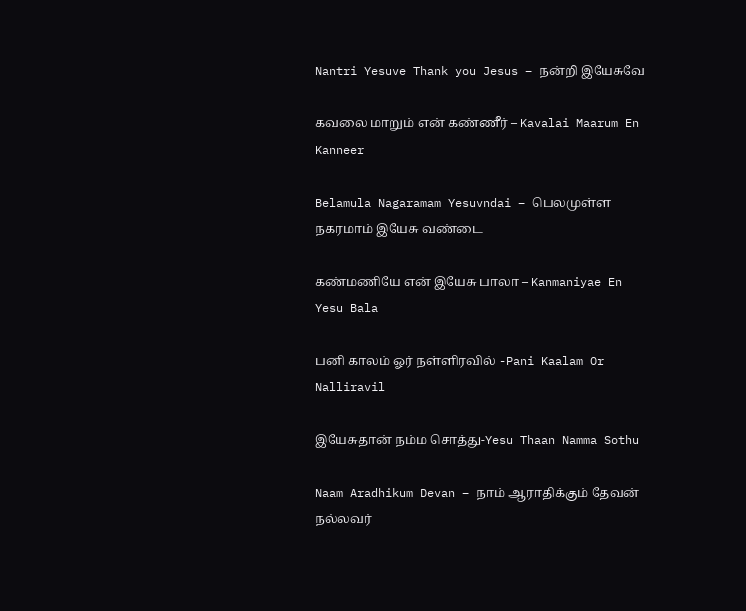Nantri Yesuve Thank you Jesus – நன்றி இயேசுவே

கவலை மாறும் என் கண்ணீர் – Kavalai Maarum En Kanneer

Belamula Nagaramam Yesuvndai – பெலமுள்ள நகரமாம் இயேசு வண்டை

கண்மணியே என் இயேசு பாலா – Kanmaniyae En Yesu Bala

பனி காலம் ஓர் நள்ளிரவில் -Pani Kaalam Or Nalliravil

இயேசுதான் நம்ம சொத்து-Yesu Thaan Namma Sothu

Naam Aradhikum Devan – நாம் ஆராதிக்கும் தேவன் நல்லவர்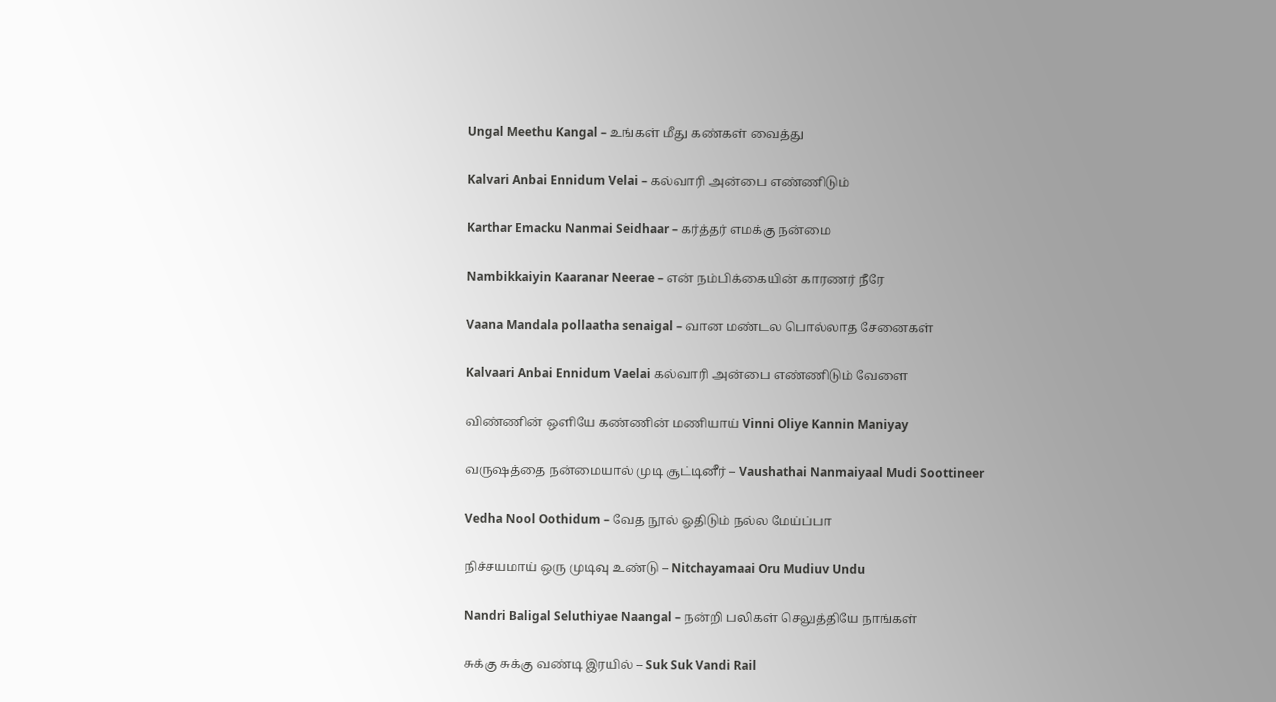Ungal Meethu Kangal – உங்கள் மீது கண்கள் வைத்து

Kalvari Anbai Ennidum Velai – கல்வாரி அன்பை எண்ணிடும்

Karthar Emacku Nanmai Seidhaar – கர்த்தர் எமக்கு நன்மை

Nambikkaiyin Kaaranar Neerae – என் நம்பிக்கையின் காரணர் நீரே

Vaana Mandala pollaatha senaigal – வான மண்டல பொல்லாத சேனைகள்

Kalvaari Anbai Ennidum Vaelai கல்வாரி அன்பை எண்ணிடும் வேளை

விண்ணின் ஒளியே கண்ணின் மணியாய் Vinni Oliye Kannin Maniyay

வருஷத்தை நன்மையால் முடி சூட்டினீர் – Vaushathai Nanmaiyaal Mudi Soottineer

Vedha Nool Oothidum – வேத நூல் ஓதிடும் நல்ல மேய்ப்பா

நிச்சயமாய் ஒரு முடிவு உண்டு – Nitchayamaai Oru Mudiuv Undu

Nandri Baligal Seluthiyae Naangal – நன்றி பலிகள் செலுத்தியே நாங்கள்

சுக்கு சுக்கு வண்டி இரயில் – Suk Suk Vandi Rail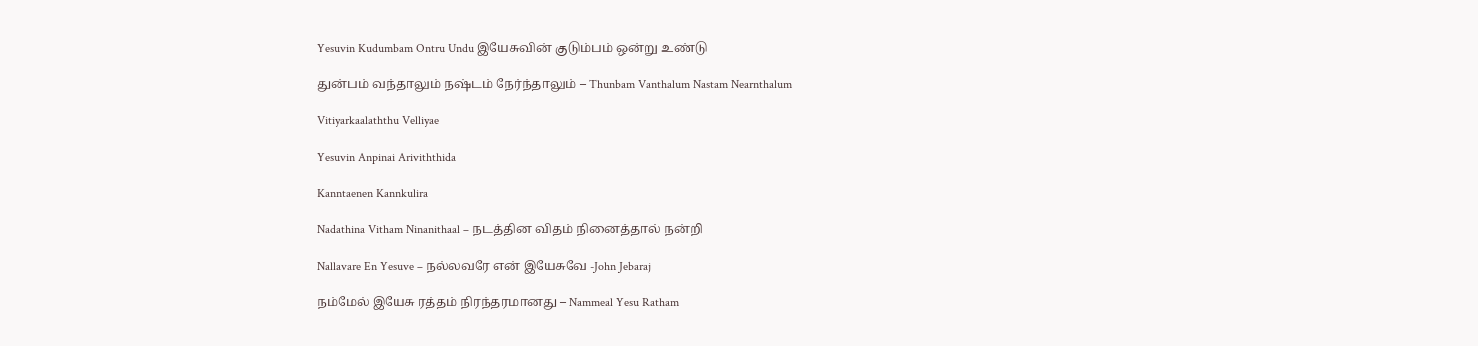Yesuvin Kudumbam Ontru Undu இயேசுவின் குடும்பம் ஒன்று உண்டு

துன்பம் வந்தாலும் நஷ்டம் நேர்ந்தாலும் – Thunbam Vanthalum Nastam Nearnthalum

Vitiyarkaalaththu Velliyae

Yesuvin Anpinai Ariviththida

Kanntaenen Kannkulira

Nadathina Vitham Ninanithaal – நடத்தின விதம் நினைத்தால் நன்றி

Nallavare En Yesuve – நல்லவரே என் இயேசுவே -John Jebaraj

நம்மேல் இயேசு ரத்தம் நிரந்தரமானது – Nammeal Yesu Ratham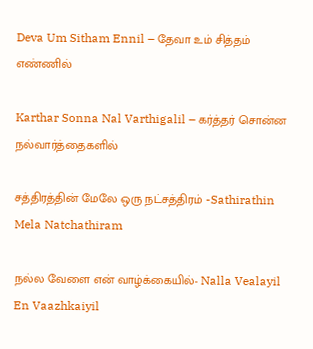Deva Um Sitham Ennil – தேவா உம் சித்தம் எண்ணில்

Karthar Sonna Nal Varthigalil – கர்த்தர் சொன்ன நல்வார்த்தைகளில்

சத்திரத்தின் மேலே ஒரு நட்சத்திரம் -Sathirathin Mela Natchathiram

நல்ல வேளை என் வாழ்க்கையில்- Nalla Vealayil En Vaazhkaiyil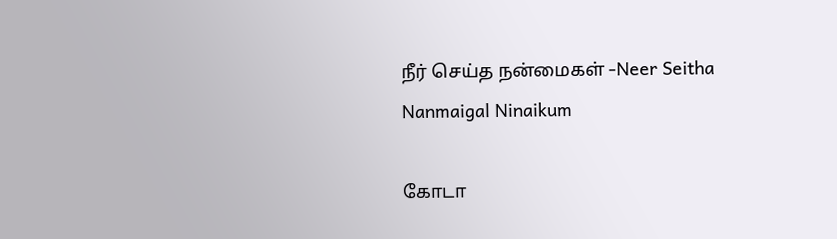நீர் செய்த நன்மைகள் -Neer Seitha Nanmaigal Ninaikum

கோடா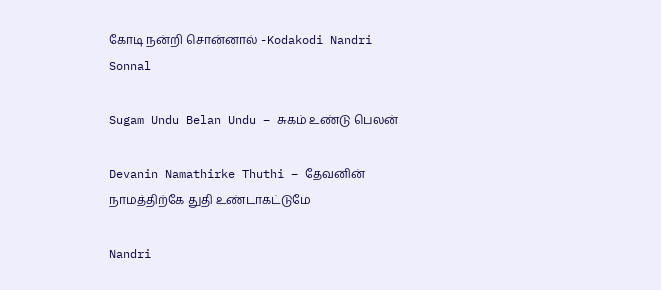கோடி நன்றி சொன்னால் -Kodakodi Nandri Sonnal

Sugam Undu Belan Undu – சுகம் உண்டு பெலன்

Devanin Namathirke Thuthi – தேவனின் நாமத்திற்கே துதி உண்டாகட்டுமே

Nandri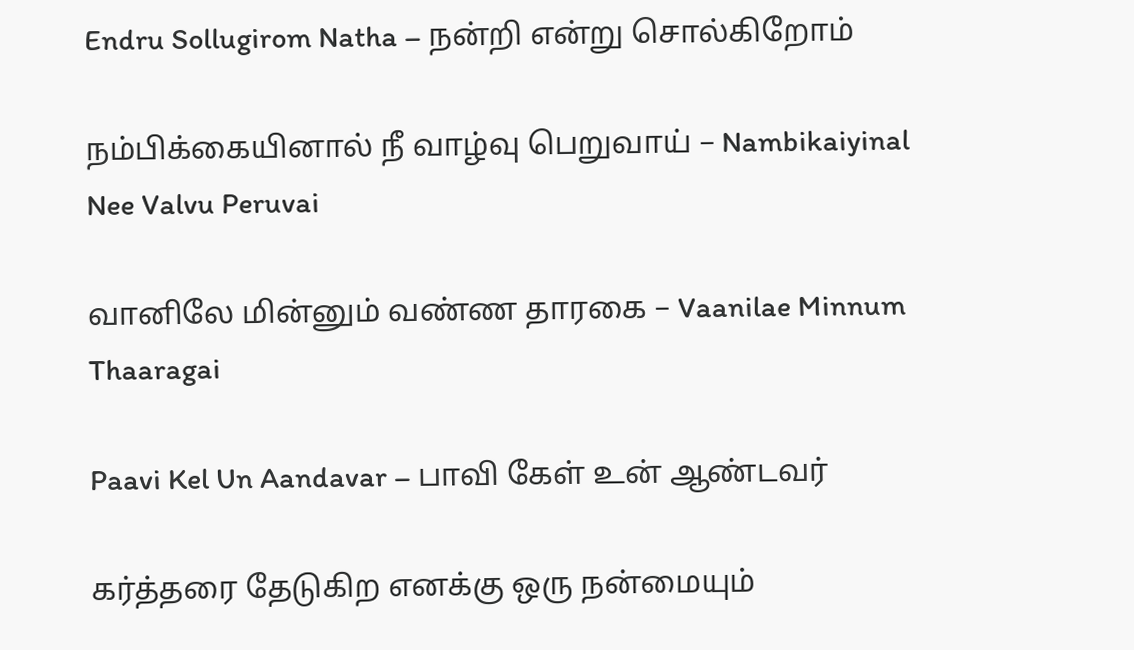Endru Sollugirom Natha – நன்றி என்று சொல்கிறோம்

நம்பிக்கையினால் நீ வாழ்வு பெறுவாய் – Nambikaiyinal Nee Valvu Peruvai

வானிலே மின்னும் வண்ண தாரகை – Vaanilae Minnum Thaaragai

Paavi Kel Un Aandavar – பாவி கேள் உன் ஆண்டவர்

கர்த்தரை தேடுகிற எனக்கு ஒரு நன்மையும்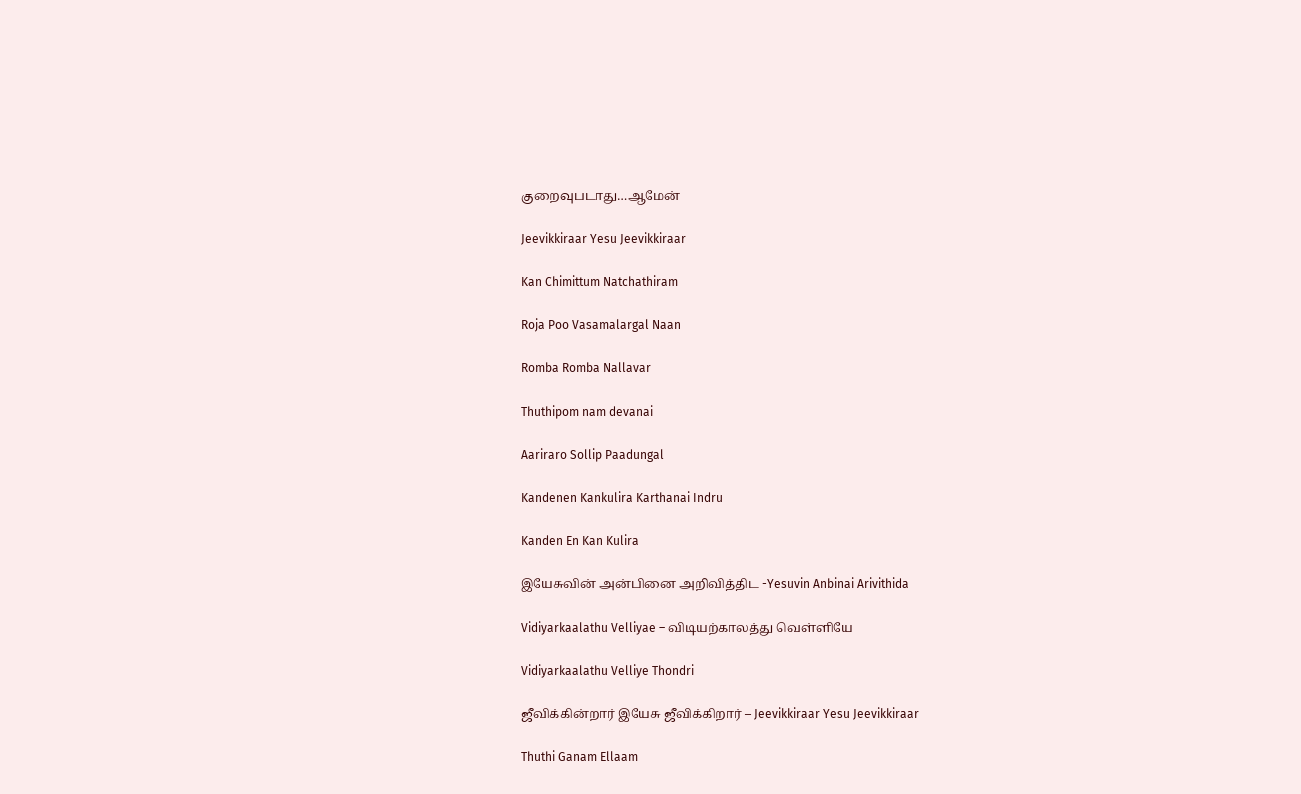குறைவுபடாது…ஆமேன்

Jeevikkiraar Yesu Jeevikkiraar

Kan Chimittum Natchathiram

Roja Poo Vasamalargal Naan

Romba Romba Nallavar

Thuthipom nam devanai

Aariraro Sollip Paadungal

Kandenen Kankulira Karthanai Indru

Kanden En Kan Kulira

இயேசுவின் அன்பினை அறிவித்திட -Yesuvin Anbinai Arivithida

Vidiyarkaalathu Velliyae – விடியற்காலத்து வெள்ளியே

Vidiyarkaalathu Velliye Thondri

ஜீவிக்கின்றார் இயேசு ஜீவிக்கிறார் – Jeevikkiraar Yesu Jeevikkiraar

Thuthi Ganam Ellaam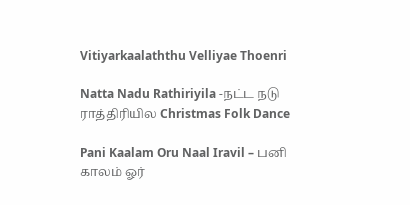Vitiyarkaalaththu Velliyae Thoenri

Natta Nadu Rathiriyila -நட்ட நடு ராத்திரியில Christmas Folk Dance

Pani Kaalam Oru Naal Iravil – பனி காலம் ஓர்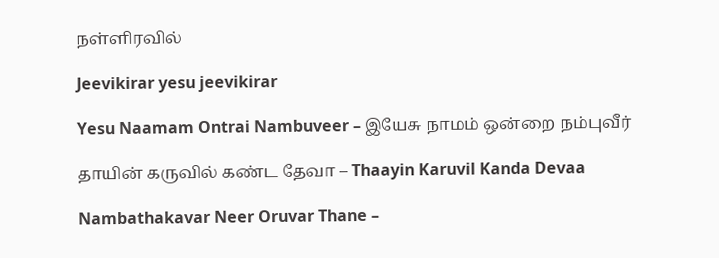நள்ளிரவில்

Jeevikirar yesu jeevikirar

Yesu Naamam Ontrai Nambuveer – இயேசு நாமம் ஒன்றை நம்புவீர்

தாயின் கருவில் கண்ட தேவா – Thaayin Karuvil Kanda Devaa

Nambathakavar Neer Oruvar Thane –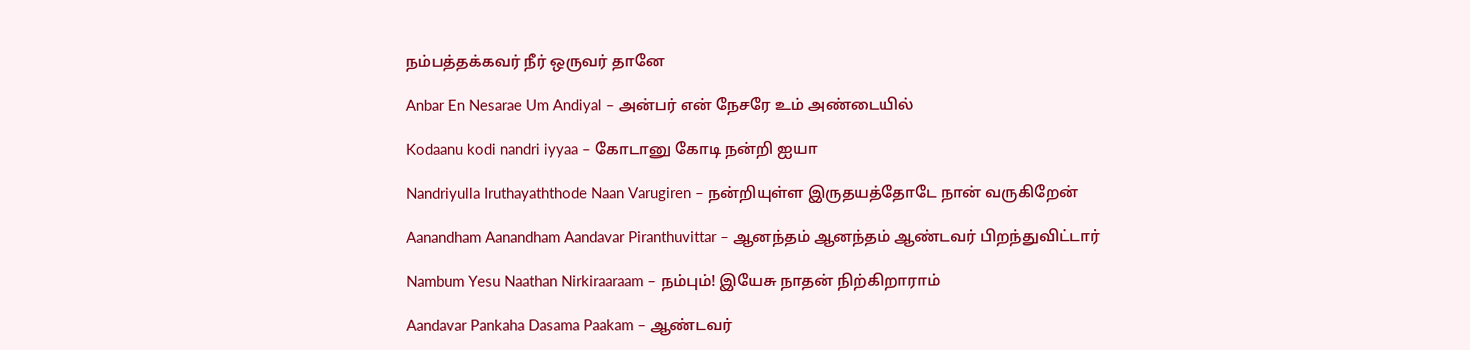நம்பத்தக்கவர் நீர் ஒருவர் தானே

Anbar En Nesarae Um Andiyal – அன்பர் என் நேசரே உம் அண்டையில்

Kodaanu kodi nandri iyyaa – கோடானு கோடி நன்றி ஐயா

Nandriyulla Iruthayaththode Naan Varugiren – நன்றியுள்ள இருதயத்தோடே நான் வருகிறேன்

Aanandham Aanandham Aandavar Piranthuvittar – ஆனந்தம் ஆனந்தம் ஆண்டவர் பிறந்துவிட்டார்

Nambum Yesu Naathan Nirkiraaraam – நம்பும்! இயேசு நாதன் நிற்கிறாராம்

Aandavar Pankaha Dasama Paakam – ஆண்டவர்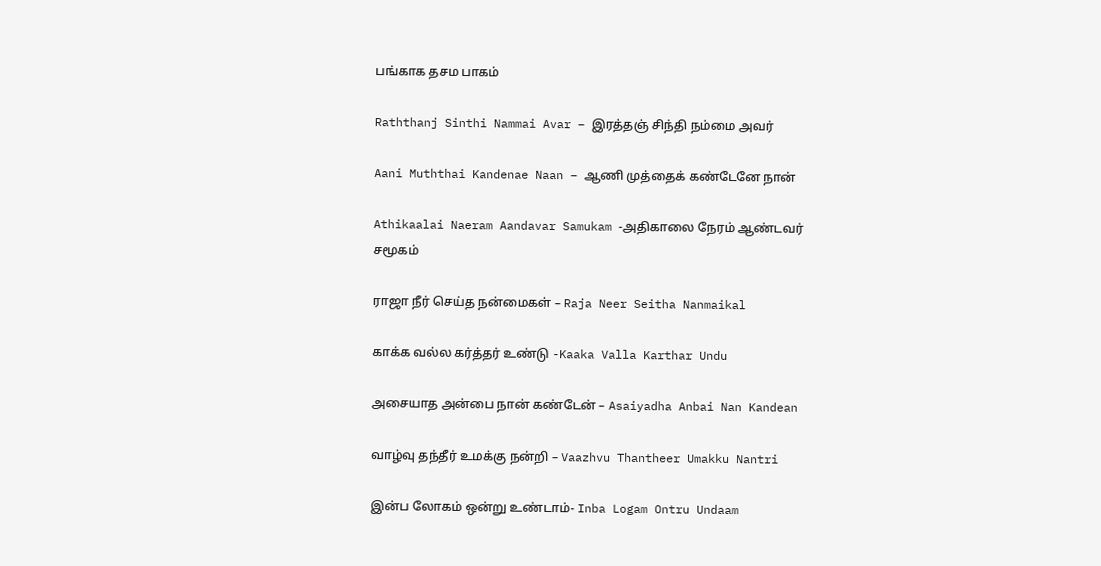பங்காக தசம பாகம்

Raththanj Sinthi Nammai Avar – இரத்தஞ் சிந்தி நம்மை அவர்

Aani Muththai Kandenae Naan – ஆணி முத்தைக் கண்டேனே நான்

Athikaalai Naeram Aandavar Samukam -அதிகாலை நேரம் ஆண்டவர் சமூகம்

ராஜா நீர் செய்த நன்மைகள் – Raja Neer Seitha Nanmaikal

காக்க வல்ல கர்த்தர் உண்டு -Kaaka Valla Karthar Undu

அசையாத அன்பை நான் கண்டேன் – Asaiyadha Anbai Nan Kandean

வாழ்வு தந்தீர் உமக்கு நன்றி – Vaazhvu Thantheer Umakku Nantri

இன்ப லோகம் ஒன்று உண்டாம்- Inba Logam Ontru Undaam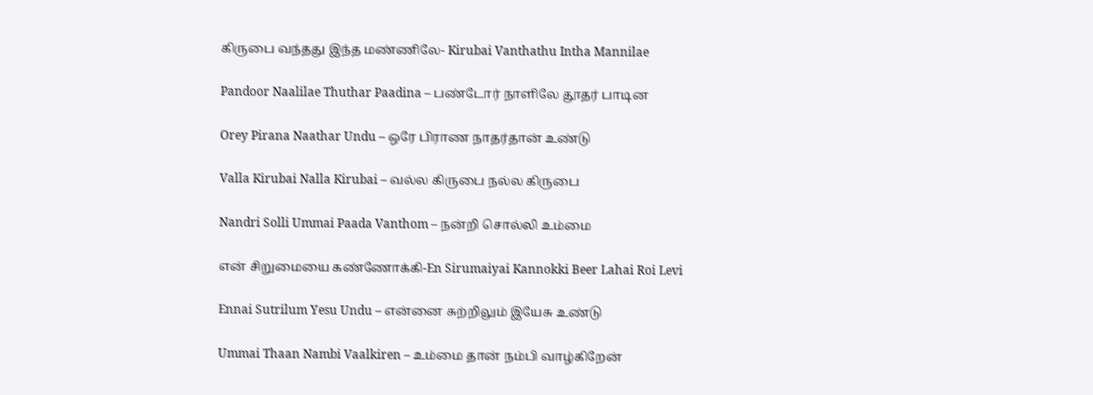கிருபை வந்தது இந்த மண்ணிலே- Kirubai Vanthathu Intha Mannilae

Pandoor Naalilae Thuthar Paadina – பண்டோர் நாளிலே தூதர் பாடின

Orey Pirana Naathar Undu – ஒரே பிராண நாதர்தான் உண்டு

Valla Kirubai Nalla Kirubai – வல்ல கிருபை நல்ல கிருபை

Nandri Solli Ummai Paada Vanthom – நன்றி சொல்லி உம்மை

என் சிறுமையை கண்ணோக்கி-En Sirumaiyai Kannokki Beer Lahai Roi Levi

Ennai Sutrilum Yesu Undu – என்னை சுற்றிலும் இயேசு உண்டு

Ummai Thaan Nambi Vaalkiren – உம்மை தான் நம்பி வாழ்கிறேன்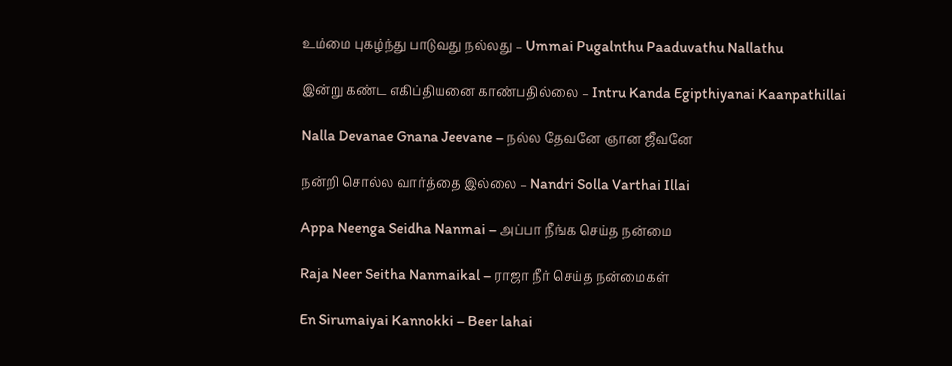உம்மை புகழ்ந்து பாடுவது நல்லது – Ummai Pugalnthu Paaduvathu Nallathu

இன்று கண்ட எகிப்தியனை காண்பதில்லை – Intru Kanda Egipthiyanai Kaanpathillai

Nalla Devanae Gnana Jeevane – நல்ல தேவனே ஞான ஜீவனே

நன்றி சொல்ல வார்த்தை இல்லை – Nandri Solla Varthai Illai

Appa Neenga Seidha Nanmai – அப்பா நீங்க செய்த நன்மை

Raja Neer Seitha Nanmaikal – ராஜா நீர் செய்த நன்மைகள்

En Sirumaiyai Kannokki – Beer lahai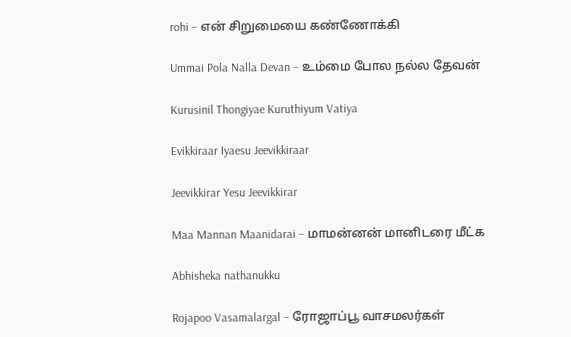rohi – என் சிறுமையை கண்ணோக்கி

Ummai Pola Nalla Devan – உம்மை போல நல்ல தேவன்

Kurusinil Thongiyae Kuruthiyum Vatiya

Evikkiraar Iyaesu Jeevikkiraar

Jeevikkirar Yesu Jeevikkirar

Maa Mannan Maanidarai – மாமன்னன் மானிடரை மீட்க

Abhisheka nathanukku

Rojapoo Vasamalargal – ரோஜாப்பூ வாசமலர்கள்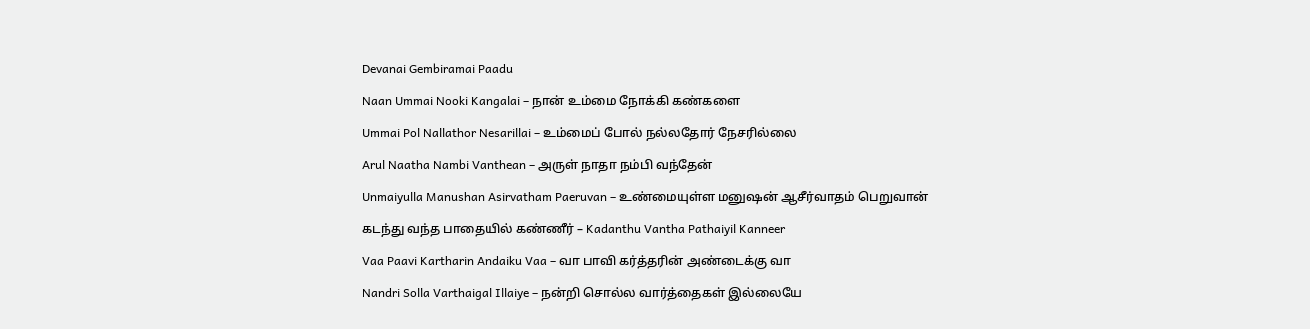Devanai Gembiramai Paadu

Naan Ummai Nooki Kangalai – நான் உம்மை நோக்கி கண்களை

Ummai Pol Nallathor Nesarillai – உம்மைப் போல் நல்லதோர் நேசரில்லை

Arul Naatha Nambi Vanthean – அருள் நாதா நம்பி வந்தேன்

Unmaiyulla Manushan Asirvatham Paeruvan – உண்மையுள்ள மனுஷன் ஆசீர்வாதம் பெறுவான்

கடந்து வந்த பாதையில் கண்ணீர் – Kadanthu Vantha Pathaiyil Kanneer

Vaa Paavi Kartharin Andaiku Vaa – வா பாவி கர்த்தரின் அண்டைக்கு வா

Nandri Solla Varthaigal Illaiye – நன்றி சொல்ல வார்த்தைகள் இல்லையே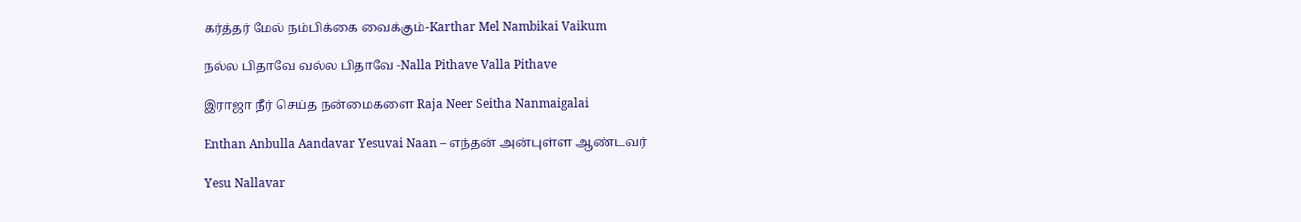கர்த்தர் மேல் நம்பிக்கை வைக்கும்-Karthar Mel Nambikai Vaikum

நல்ல பிதாவே வல்ல பிதாவே -Nalla Pithave Valla Pithave

இராஜா நீர் செய்த நன்மைகளை Raja Neer Seitha Nanmaigalai

Enthan Anbulla Aandavar Yesuvai Naan – எந்தன் அன்புள்ள ஆண்டவர்

Yesu Nallavar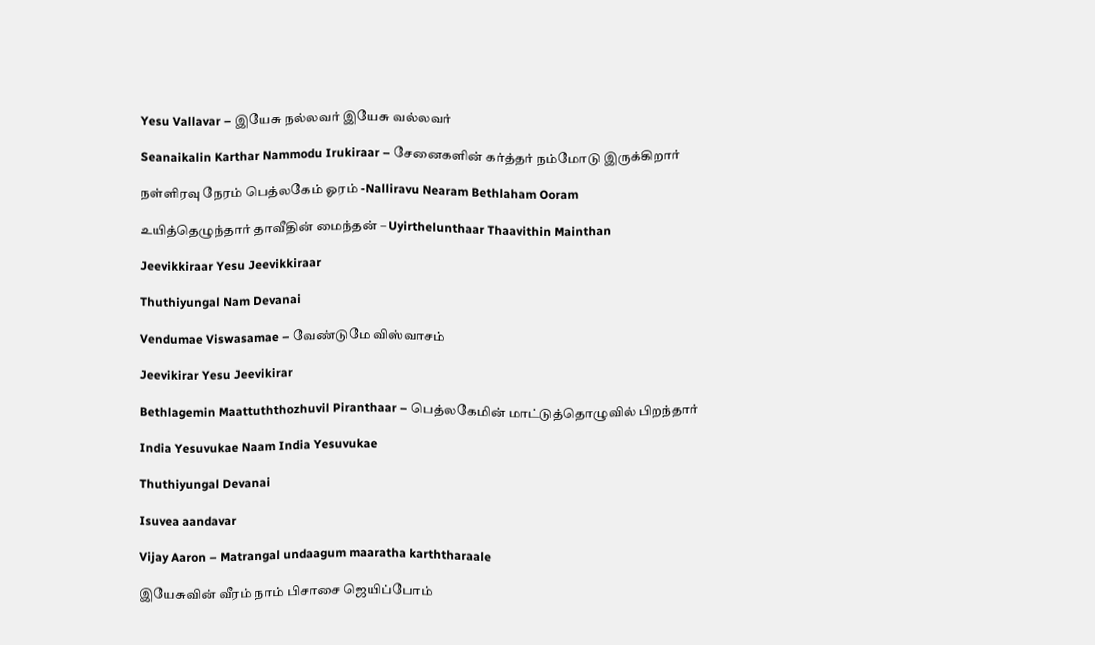Yesu Vallavar – இயேசு நல்லவர் இயேசு வல்லவர்

Seanaikalin Karthar Nammodu Irukiraar – சேனைகளின் கர்த்தர் நம்மோடு இருக்கிறார்

நள்ளிரவு நேரம் பெத்லகேம் ஓரம் -Nalliravu Nearam Bethlaham Ooram

உயித்தெழுந்தார் தாவீதின் மைந்தன் – Uyirthelunthaar Thaavithin Mainthan

Jeevikkiraar Yesu Jeevikkiraar

Thuthiyungal Nam Devanai

Vendumae Viswasamae – வேண்டுமே விஸ்வாசம்

Jeevikirar Yesu Jeevikirar

Bethlagemin Maattuththozhuvil Piranthaar – பெத்லகேமின் மாட்டுத்தொழுவில் பிறந்தார்

India Yesuvukae Naam India Yesuvukae

Thuthiyungal Devanai

Isuvea aandavar

Vijay Aaron – Matrangal undaagum maaratha karththaraale

இயேசுவின் வீரம் நாம் பிசாசை ஜெயிப்போம்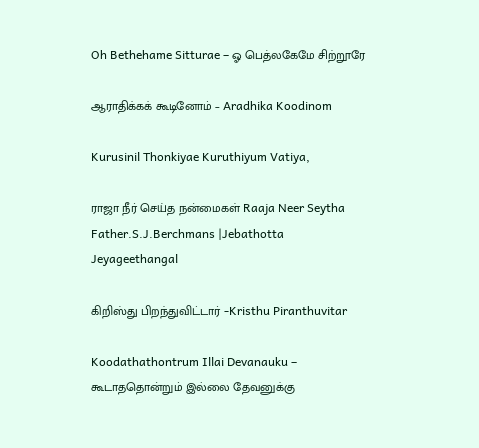Oh Bethehame Sitturae – ஓ பெத்லகேமே சிற்றூரே

ஆராதிக்கக் கூடினோம் – Aradhika Koodinom

Kurusinil Thonkiyae Kuruthiyum Vatiya,

ராஜா நீர் செய்த நன்மைகள் Raaja Neer Seytha Father.S.J.Berchmans |Jebathotta Jeyageethangal

கிறிஸ்து பிறந்துவிட்டார் -Kristhu Piranthuvitar

Koodathathontrum Illai Devanauku – கூடாததொன்றும் இல்லை தேவனுக்கு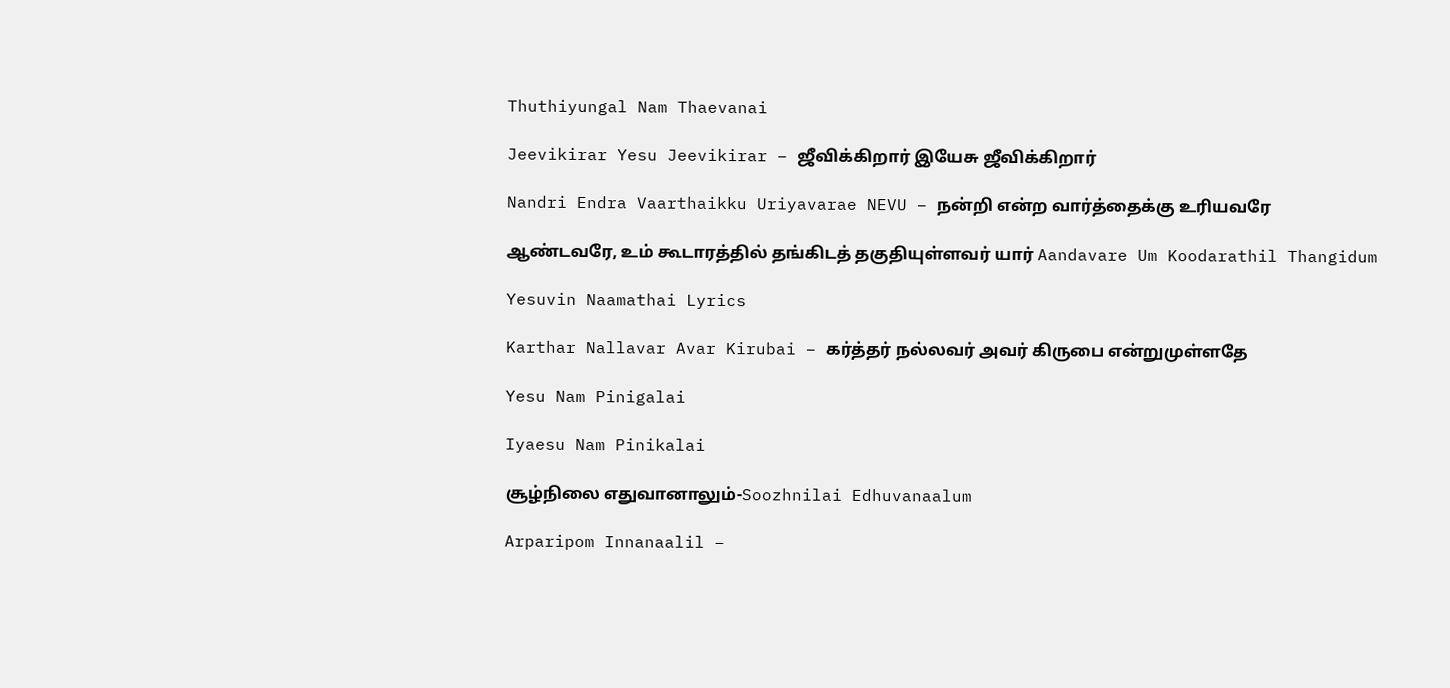Thuthiyungal Nam Thaevanai

Jeevikirar Yesu Jeevikirar – ஜீவிக்கிறார் இயேசு ஜீவிக்கிறார்

Nandri Endra Vaarthaikku Uriyavarae NEVU – நன்றி என்ற வார்த்தைக்கு உரியவரே

ஆண்டவரே, உம் கூடாரத்தில் தங்கிடத் தகுதியுள்ளவர் யார் Aandavare Um Koodarathil Thangidum

Yesuvin Naamathai Lyrics

Karthar Nallavar Avar Kirubai – கர்த்தர் நல்லவர் அவர் கிருபை என்றுமுள்ளதே

Yesu Nam Pinigalai

Iyaesu Nam Pinikalai

சூழ்நிலை எதுவானாலும்-Soozhnilai Edhuvanaalum

Arparipom Innanaalil –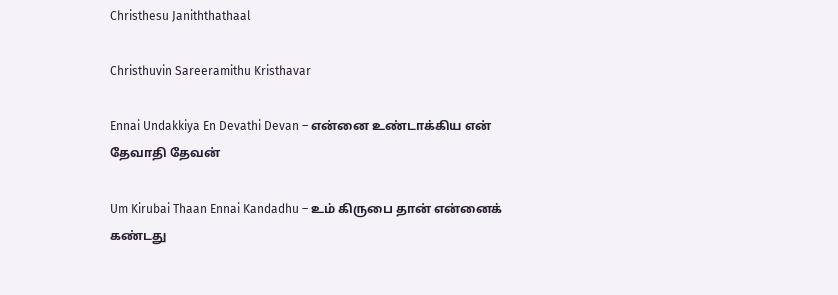Christhesu Janiththathaal

Christhuvin Sareeramithu Kristhavar

Ennai Undakkiya En Devathi Devan – என்னை உண்டாக்கிய என் தேவாதி தேவன்

Um Kirubai Thaan Ennai Kandadhu – உம் கிருபை தான் என்னைக் கண்டது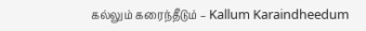கல்லும் கரைந்தீடும் – Kallum Karaindheedum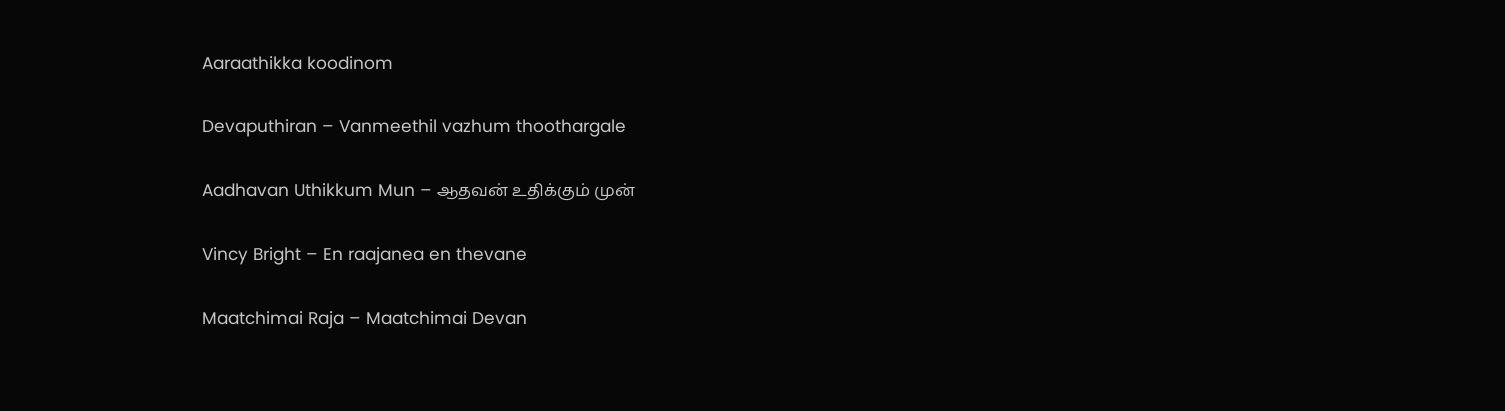Aaraathikka koodinom

Devaputhiran – Vanmeethil vazhum thoothargale

Aadhavan Uthikkum Mun – ஆதவன் உதிக்கும் முன்

Vincy Bright – En raajanea en thevane

Maatchimai Raja – Maatchimai Devan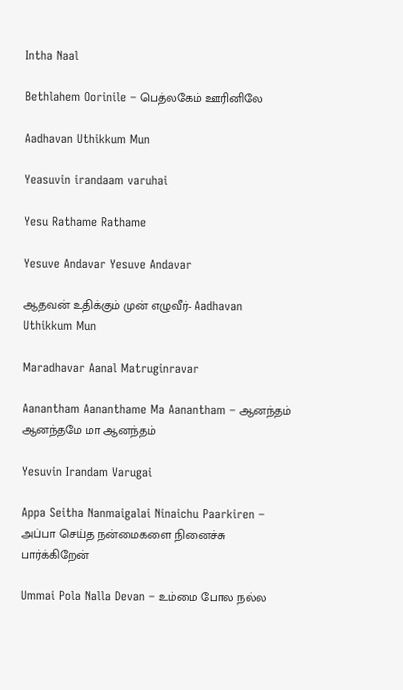Intha Naal

Bethlahem Oorinile – பெத்லகேம் ஊரினிலே

Aadhavan Uthikkum Mun

Yeasuvin irandaam varuhai

Yesu Rathame Rathame

Yesuve Andavar Yesuve Andavar

ஆதவன் உதிக்கும் முன் எழுவீர்- Aadhavan Uthikkum Mun

Maradhavar Aanal Matruginravar

Aanantham Aananthame Ma Aanantham – ஆனந்தம் ஆனந்தமே மா ஆனந்தம்

Yesuvin Irandam Varugai

Appa Seitha Nanmaigalai Ninaichu Paarkiren – அப்பா செய்த நன்மைகளை நினைச்சு பார்க்கிறேன்

Ummai Pola Nalla Devan – உம்மை போல நல்ல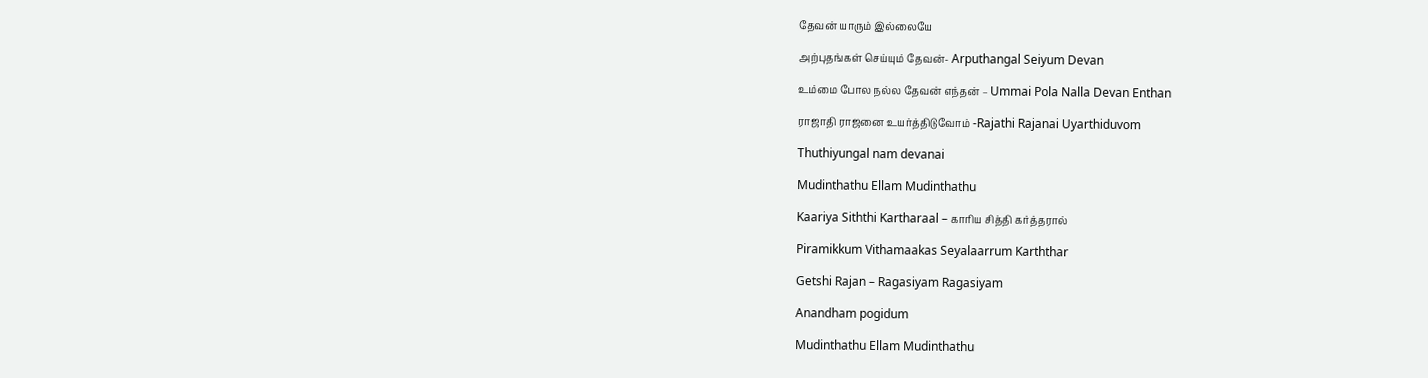தேவன் யாரும் இல்லையே

அற்புதங்கள் செய்யும் தேவன்- Arputhangal Seiyum Devan

உம்மை போல நல்ல தேவன் எந்தன் – Ummai Pola Nalla Devan Enthan

ராஜாதி ராஜனை உயர்த்திடுவோம் -Rajathi Rajanai Uyarthiduvom

Thuthiyungal nam devanai

Mudinthathu Ellam Mudinthathu

Kaariya Siththi Kartharaal – காரிய சித்தி கர்த்தரால்

Piramikkum Vithamaakas Seyalaarrum Karththar

Getshi Rajan – Ragasiyam Ragasiyam

Anandham pogidum

Mudinthathu Ellam Mudinthathu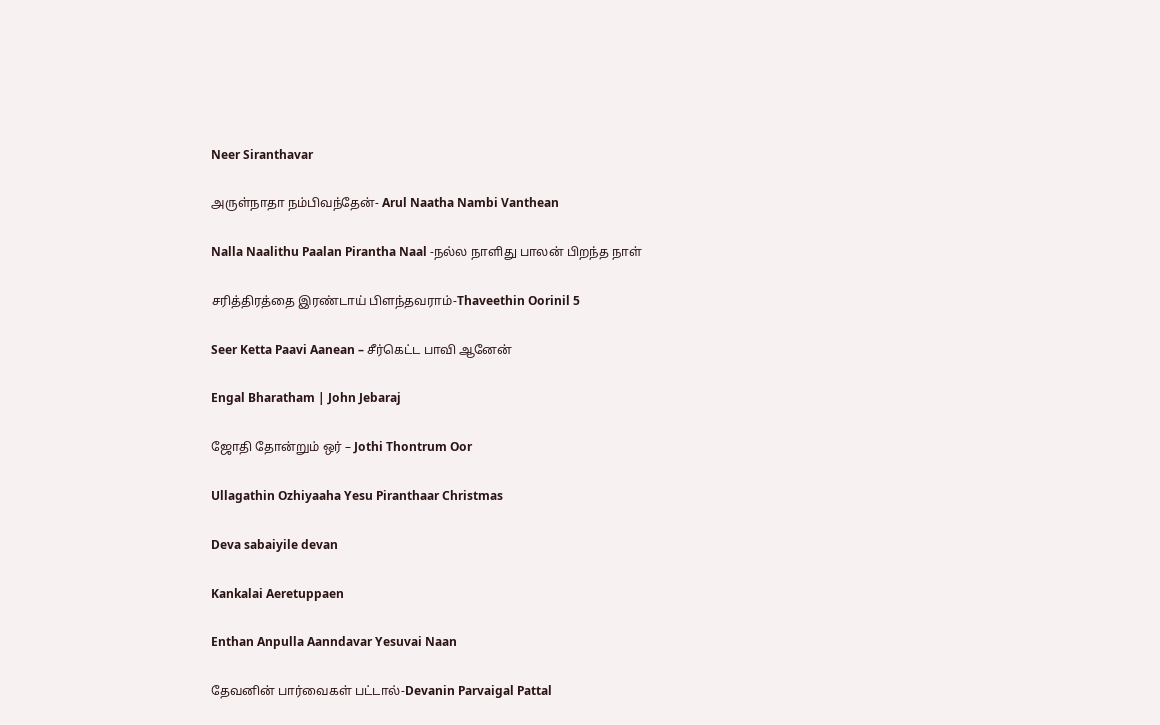Neer Siranthavar

அருள்நாதா நம்பிவந்தேன்- Arul Naatha Nambi Vanthean

Nalla Naalithu Paalan Pirantha Naal -நல்ல நாளிது பாலன் பிறந்த நாள்

சரித்திரத்தை இரண்டாய் பிளந்தவராம்-Thaveethin Oorinil 5

Seer Ketta Paavi Aanean – சீர்கெட்ட பாவி ஆனேன்

Engal Bharatham | John Jebaraj

ஜோதி தோன்றும் ஒர் – Jothi Thontrum Oor

Ullagathin Ozhiyaaha Yesu Piranthaar Christmas

Deva sabaiyile devan

Kankalai Aeretuppaen

Enthan Anpulla Aanndavar Yesuvai Naan

தேவனின் பார்வைகள் பட்டால்-Devanin Parvaigal Pattal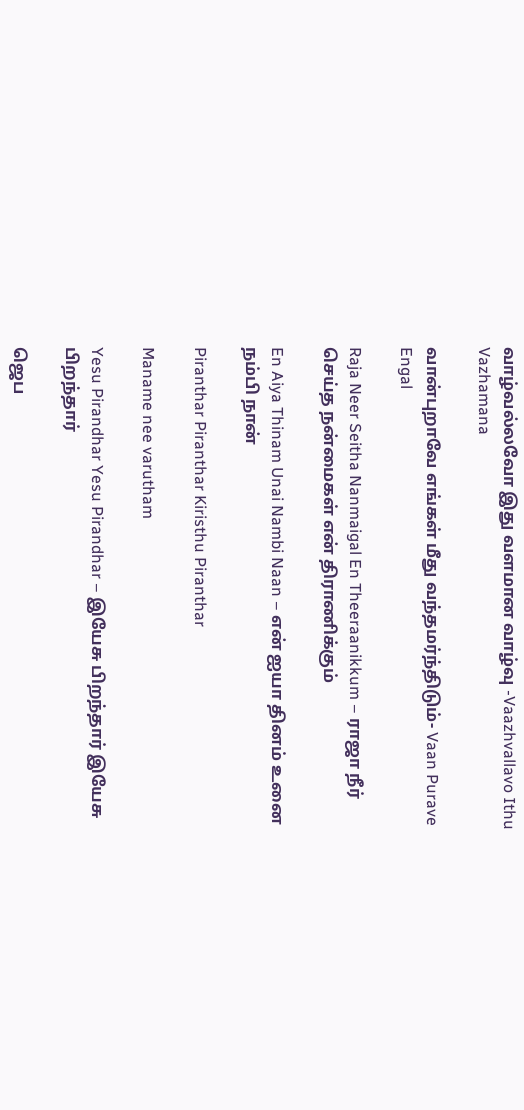வாழ்வல்லவோ இது வளமான வாழ்வு -Vaazhvallavo Ithu Vazhamana

வான்புறாவே எங்கள் மீது வந்தமர்ந்திடும்- Vaan Purave Engal

Raja Neer Seitha Nanmaigal En Theeraanikkum – ராஜா நீர் செய்த நன்மைகள் என் திராணிக்கும்

En Aiya Thinam Unai Nambi Naan – என் ஐயா தினம் உனை நம்பி நான்

Piranthar Piranthar Kiristhu Piranthar

Maname nee varutham

Yesu Pirandhar Yesu Pirandhar – இயேசு பிறந்தார் இயேசு பிறந்தார்

ஜெப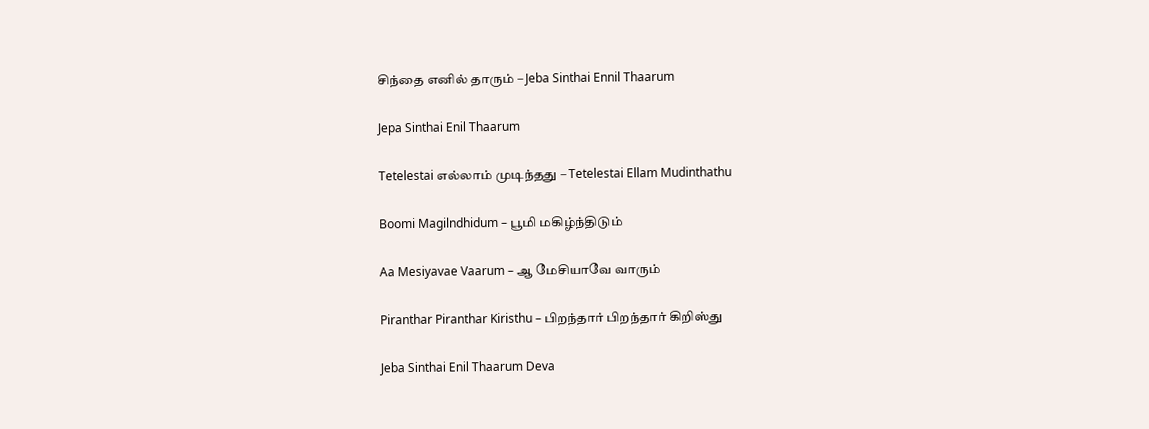சிந்தை எனில் தாரும் – Jeba Sinthai Ennil Thaarum

Jepa Sinthai Enil Thaarum

Tetelestai எல்லாம் முடிந்தது – Tetelestai Ellam Mudinthathu

Boomi Magilndhidum – பூமி மகிழ்ந்திடும்

Aa Mesiyavae Vaarum – ஆ மேசியாவே வாரும்

Piranthar Piranthar Kiristhu – பிறந்தார் பிறந்தார் கிறிஸ்து

Jeba Sinthai Enil Thaarum Deva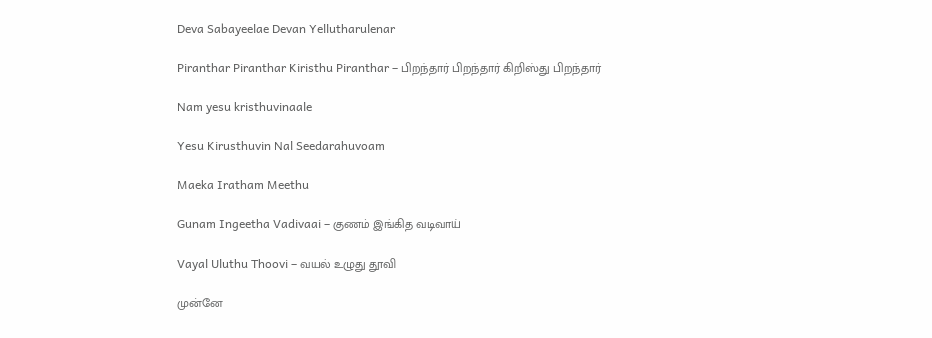Deva Sabayeelae Devan Yellutharulenar

Piranthar Piranthar Kiristhu Piranthar – பிறந்தார் பிறந்தார் கிறிஸ்து பிறந்தார்

Nam yesu kristhuvinaale

Yesu Kirusthuvin Nal Seedarahuvoam

Maeka Iratham Meethu

Gunam Ingeetha Vadivaai – குணம் இங்கித வடிவாய்

Vayal Uluthu Thoovi – வயல் உழுது தூவி

முன்னே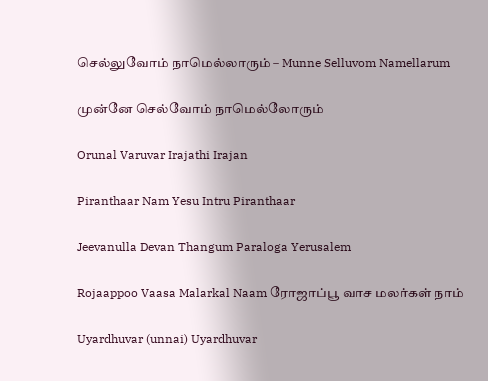செல்லுவோம் நாமெல்லாரும் – Munne Selluvom Namellarum

முன்னே செல்வோம் நாமெல்லோரும்

Orunal Varuvar Irajathi Irajan

Piranthaar Nam Yesu Intru Piranthaar

Jeevanulla Devan Thangum Paraloga Yerusalem

Rojaappoo Vaasa Malarkal Naam ரோஜாப்பூ வாச மலர்கள் நாம்

Uyardhuvar (unnai) Uyardhuvar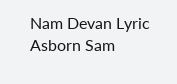Nam Devan Lyric Asborn Sam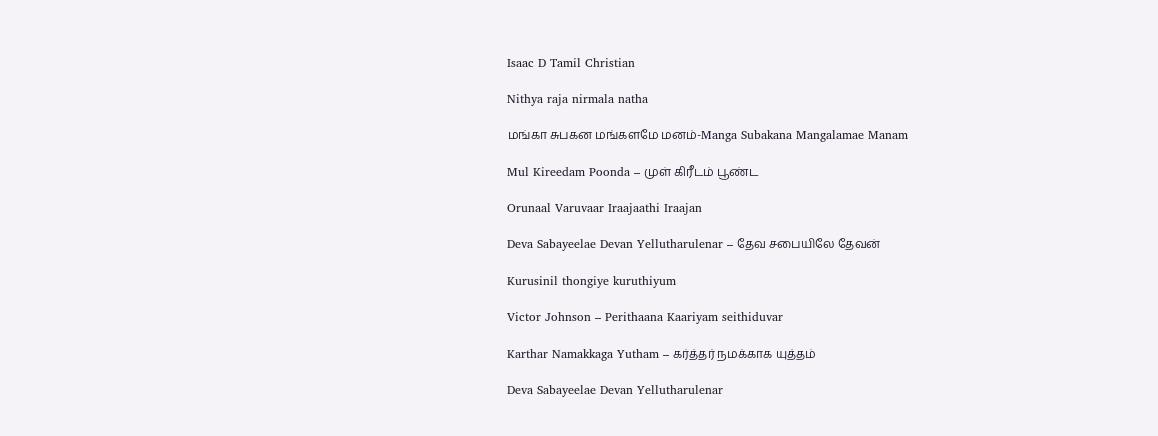Isaac D Tamil Christian

Nithya raja nirmala natha

மங்கா சுபகன மங்களமே மனம்-Manga Subakana Mangalamae Manam

Mul Kireedam Poonda – முள் கிரீடம் பூண்ட

Orunaal Varuvaar Iraajaathi Iraajan

Deva Sabayeelae Devan Yellutharulenar – தேவ சபையிலே தேவன்

Kurusinil thongiye kuruthiyum

Victor Johnson – Perithaana Kaariyam seithiduvar

Karthar Namakkaga Yutham – கர்த்தர் நமக்காக யுத்தம்

Deva Sabayeelae Devan Yellutharulenar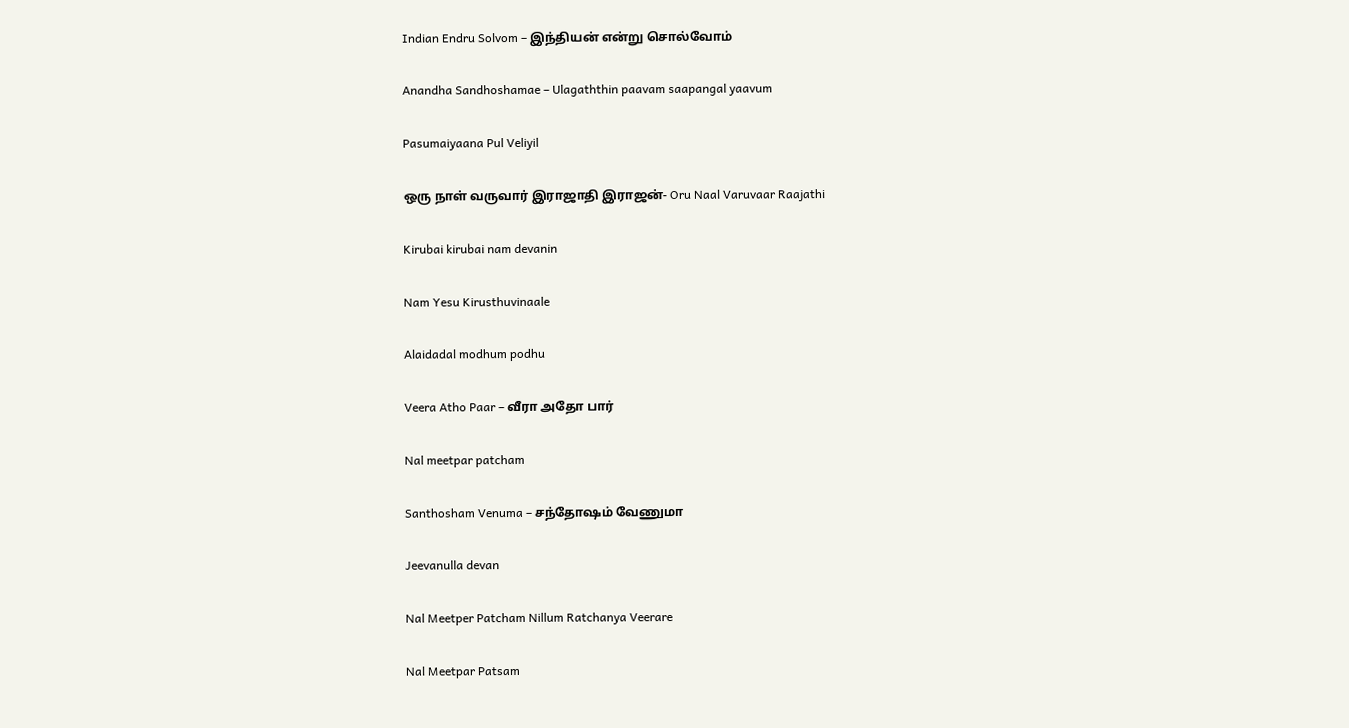Indian Endru Solvom – இந்தியன் என்று சொல்வோம்

Anandha Sandhoshamae – Ulagaththin paavam saapangal yaavum

Pasumaiyaana Pul Veliyil

ஒரு நாள் வருவார் இராஜாதி இராஜன்- Oru Naal Varuvaar Raajathi

Kirubai kirubai nam devanin

Nam Yesu Kirusthuvinaale

Alaidadal modhum podhu

Veera Atho Paar – வீரா அதோ பார்

Nal meetpar patcham

Santhosham Venuma – சந்தோஷம் வேணுமா

Jeevanulla devan

Nal Meetper Patcham Nillum Ratchanya Veerare

Nal Meetpar Patsam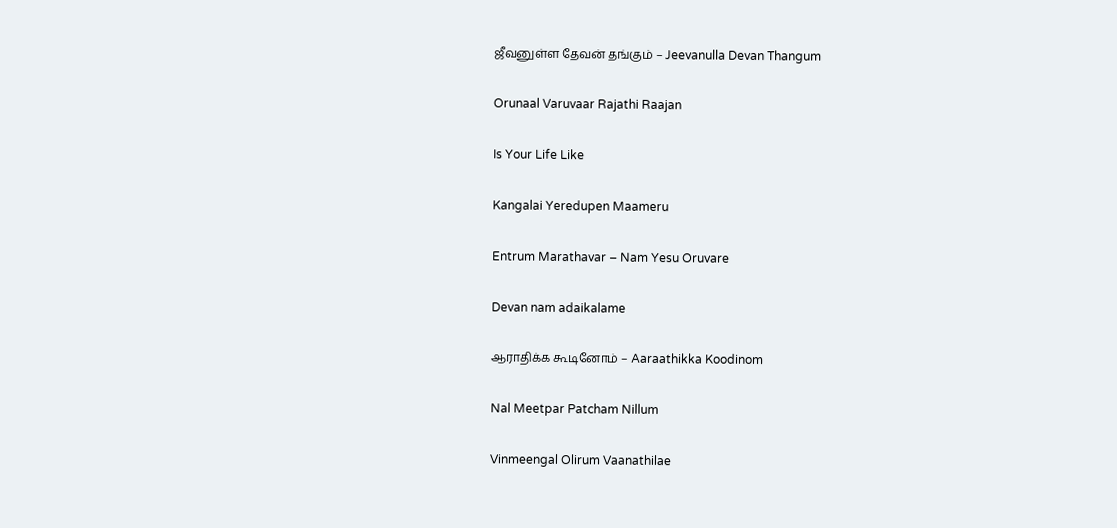ஜீவனுள்ள தேவன் தங்கும் – Jeevanulla Devan Thangum

Orunaal Varuvaar Rajathi Raajan

Is Your Life Like

Kangalai Yeredupen Maameru

Entrum Marathavar – Nam Yesu Oruvare

Devan nam adaikalame

ஆராதிக்க கூடினோம் – Aaraathikka Koodinom

Nal Meetpar Patcham Nillum

Vinmeengal Olirum Vaanathilae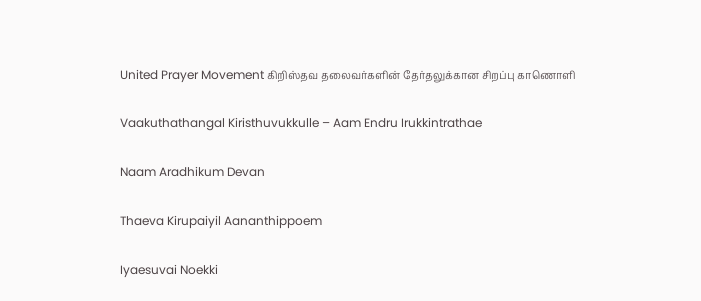United Prayer Movement கிறிஸ்தவ தலைவர்களின் தேர்தலுக்கான சிறப்பு காணொளி

Vaakuthathangal Kiristhuvukkulle – Aam Endru Irukkintrathae

Naam Aradhikum Devan

Thaeva Kirupaiyil Aananthippoem

Iyaesuvai Noekki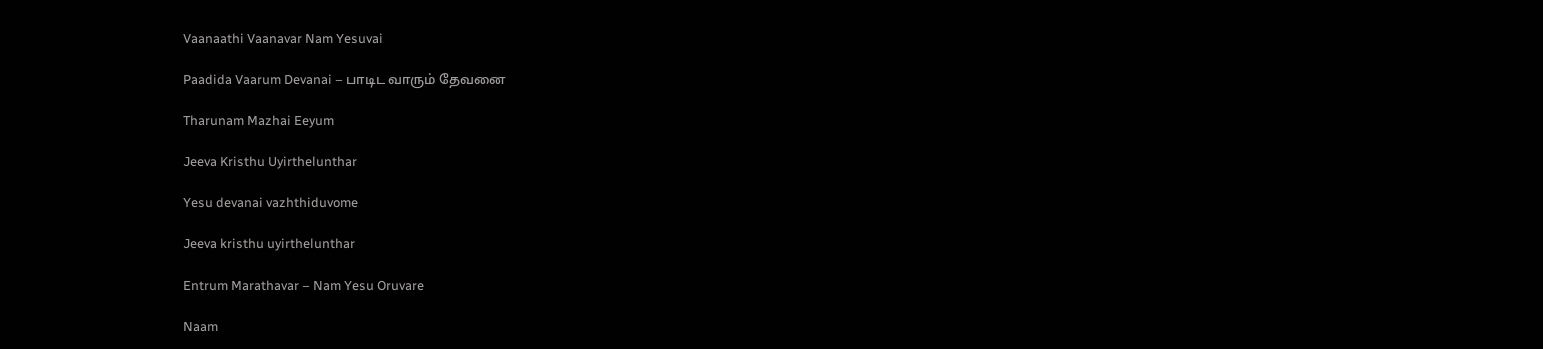Vaanaathi Vaanavar Nam Yesuvai

Paadida Vaarum Devanai – பாடிட வாரும் தேவனை

Tharunam Mazhai Eeyum

Jeeva Kristhu Uyirthelunthar

Yesu devanai vazhthiduvome

Jeeva kristhu uyirthelunthar

Entrum Marathavar – Nam Yesu Oruvare

Naam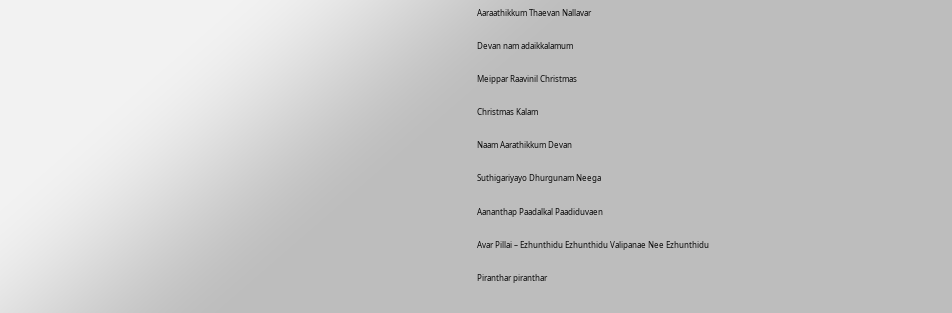Aaraathikkum Thaevan Nallavar

Devan nam adaikkalamum

Meippar Raavinil Christmas

Christmas Kalam

Naam Aarathikkum Devan

Suthigariyayo Dhurgunam Neega

Aananthap Paadalkal Paadiduvaen

Avar Pillai – Ezhunthidu Ezhunthidu Valipanae Nee Ezhunthidu

Piranthar piranthar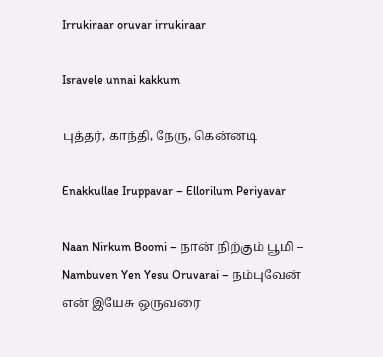Irrukiraar oruvar irrukiraar

Isravele unnai kakkum

புத்தர், காந்தி, நேரு, கென்னடி

Enakkullae Iruppavar – Ellorilum Periyavar

Naan Nirkum Boomi – நான் நிற்கும் பூமி – Nambuven Yen Yesu Oruvarai – நம்புவேன் என் இயேசு ஒருவரை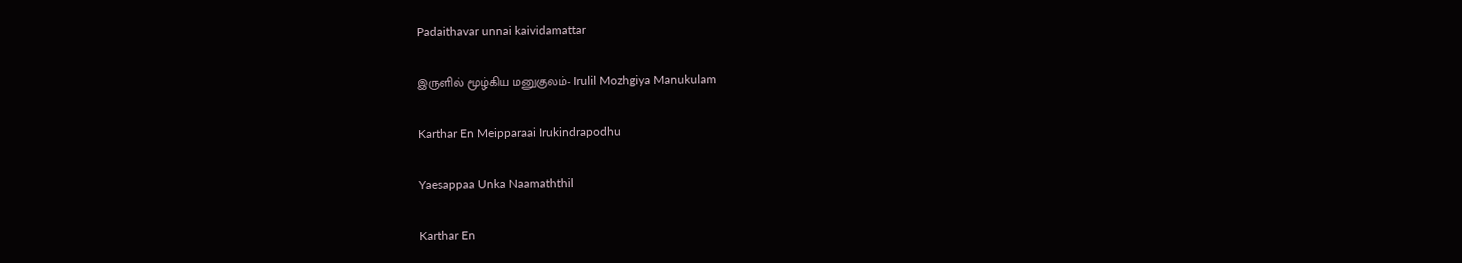Padaithavar unnai kaividamattar

இருளில் மூழ்கிய மனுகுலம்- Irulil Mozhgiya Manukulam

Karthar En Meipparaai Irukindrapodhu

Yaesappaa Unka Naamaththil

Karthar En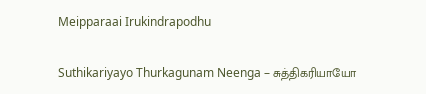Meipparaai Irukindrapodhu

Suthikariyayo Thurkagunam Neenga – சுத்திகரியாயோ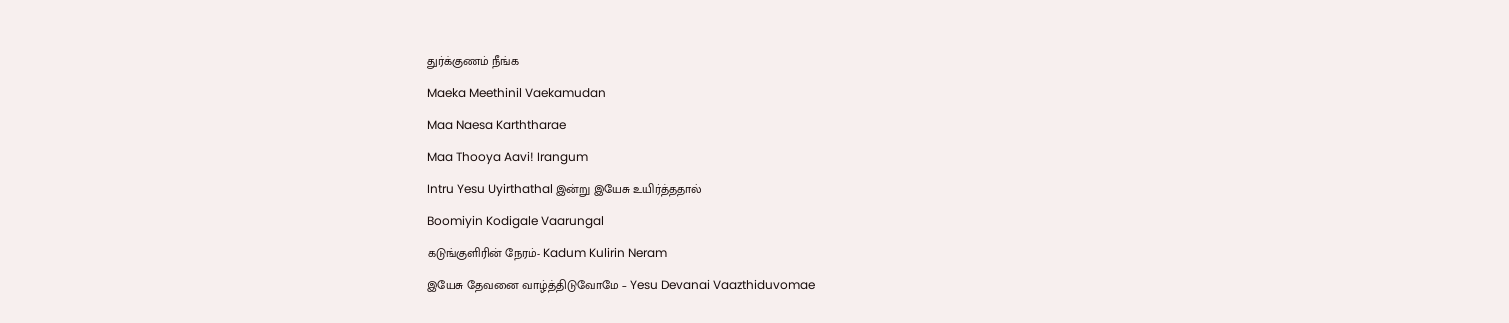துர்க்குணம் நீங்க

Maeka Meethinil Vaekamudan

Maa Naesa Karththarae

Maa Thooya Aavi! Irangum

Intru Yesu Uyirthathal இன்று இயேசு உயிர்த்ததால்

Boomiyin Kodigale Vaarungal

கடுங்குளிரின் நேரம்- Kadum Kulirin Neram

இயேசு தேவனை வாழ்த்திடுவோமே – Yesu Devanai Vaazthiduvomae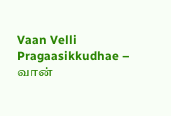Vaan Velli Pragaasikkudhae – வான்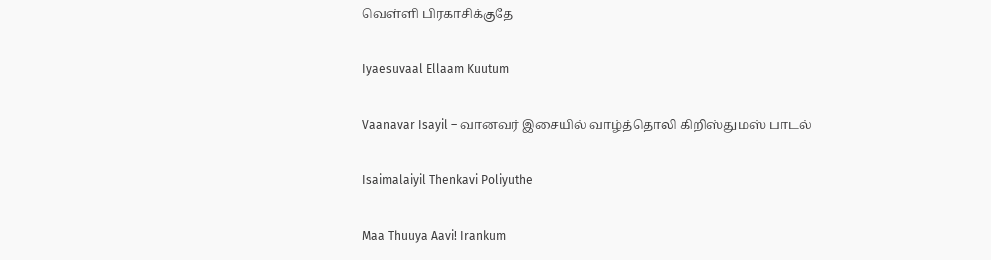வெள்ளி பிரகாசிக்குதே

Iyaesuvaal Ellaam Kuutum

Vaanavar Isayil – வானவர் இசையில் வாழ்த்தொலி கிறிஸ்துமஸ் பாடல்

Isaimalaiyil Thenkavi Poliyuthe

Maa Thuuya Aavi! Irankum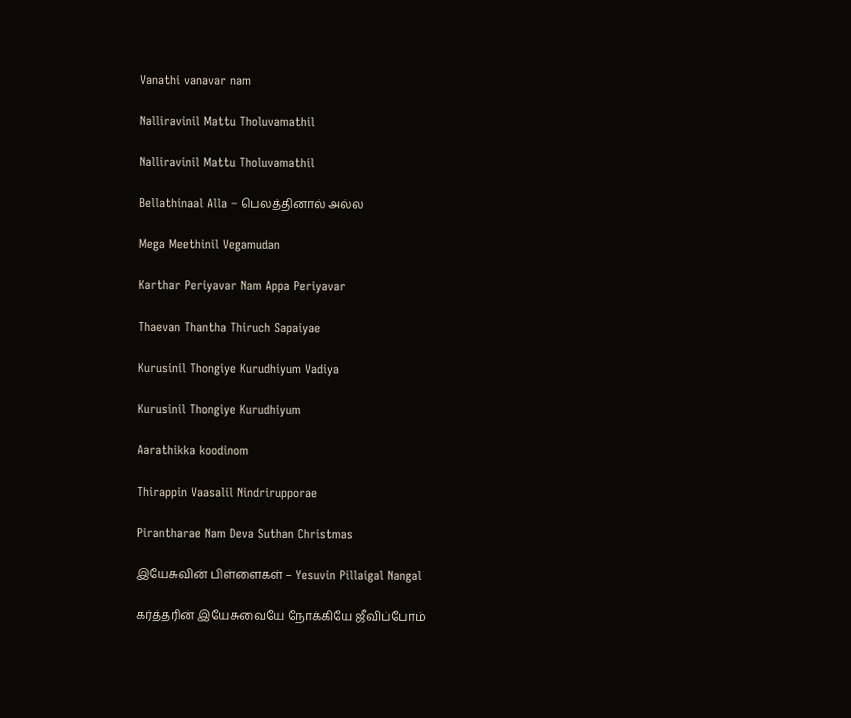Vanathi vanavar nam

Nalliravinil Mattu Tholuvamathil

Nalliravinil Mattu Tholuvamathil

Bellathinaal Alla – பெலத்தினால் அல்ல

Mega Meethinil Vegamudan

Karthar Periyavar Nam Appa Periyavar

Thaevan Thantha Thiruch Sapaiyae

Kurusinil Thongiye Kurudhiyum Vadiya

Kurusinil Thongiye Kurudhiyum

Aarathikka koodinom

Thirappin Vaasalil Nindrirupporae

Pirantharae Nam Deva Suthan Christmas

இயேசுவின் பிள்ளைகள் – Yesuvin Pillaigal Nangal

கர்த்தரின் இயேசுவையே நோக்கியே ஜீவிப்போம்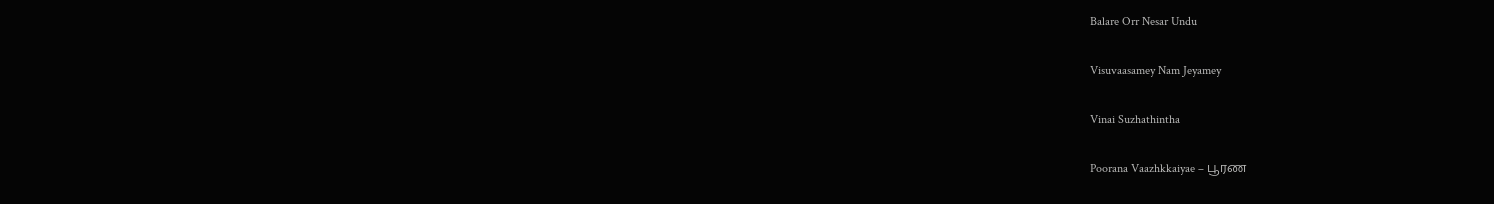Balare Orr Nesar Undu

Visuvaasamey Nam Jeyamey

Vinai Suzhathintha

Poorana Vaazhkkaiyae – பூரண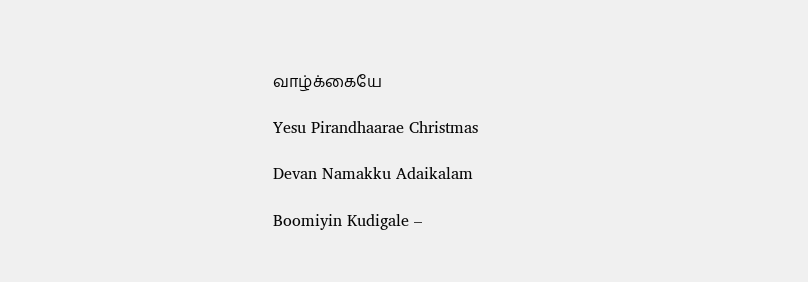வாழ்க்கையே

Yesu Pirandhaarae Christmas

Devan Namakku Adaikalam

Boomiyin Kudigale –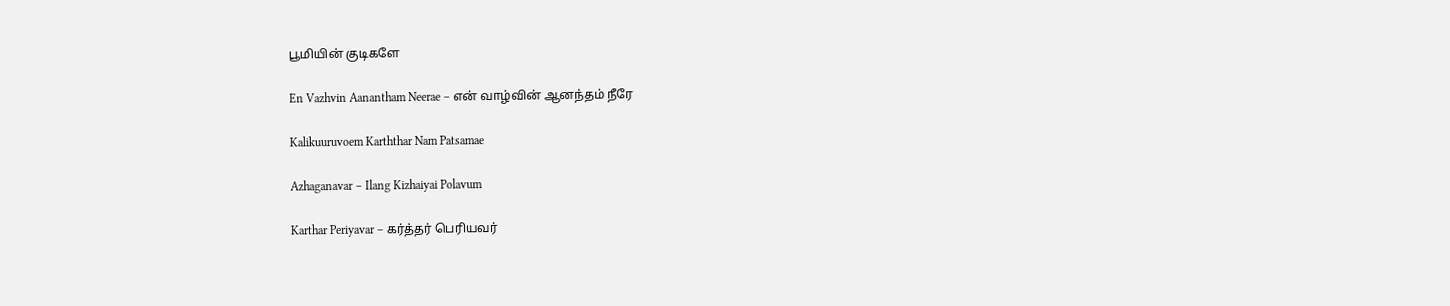பூமியின் குடிகளே

En Vazhvin Aanantham Neerae – என் வாழ்வின் ஆனந்தம் நீரே

Kalikuuruvoem Karththar Nam Patsamae

Azhaganavar – Ilang Kizhaiyai Polavum

Karthar Periyavar – கர்த்தர் பெரியவர்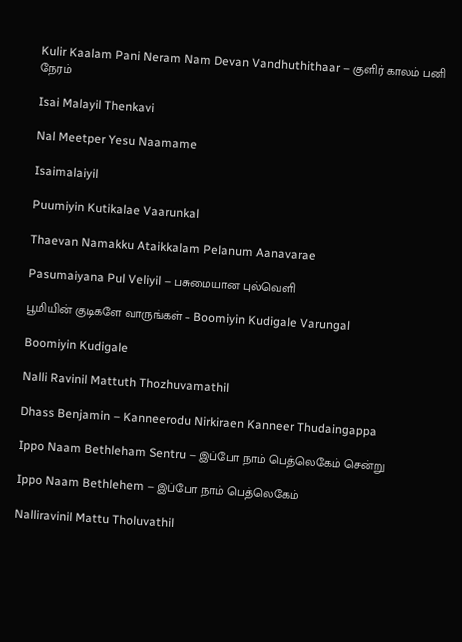Kulir Kaalam Pani Neram Nam Devan Vandhuthithaar – குளிர் காலம் பனி நேரம்

Isai Malayil Thenkavi

Nal Meetper Yesu Naamame

Isaimalaiyil

Puumiyin Kutikalae Vaarunkal

Thaevan Namakku Ataikkalam Pelanum Aanavarae

Pasumaiyana Pul Veliyil – பசுமையான புல்வெளி

பூமியின் குடிகளே வாருங்கள் – Boomiyin Kudigale Varungal

Boomiyin Kudigale

Nalli Ravinil Mattuth Thozhuvamathil

Dhass Benjamin – Kanneerodu Nirkiraen Kanneer Thudaingappa

Ippo Naam Bethleham Sentru – இப்போ நாம் பெத்லெகேம் சென்று

Ippo Naam Bethlehem – இப்போ நாம் பெத்லெகேம்

Nalliravinil Mattu Tholuvathil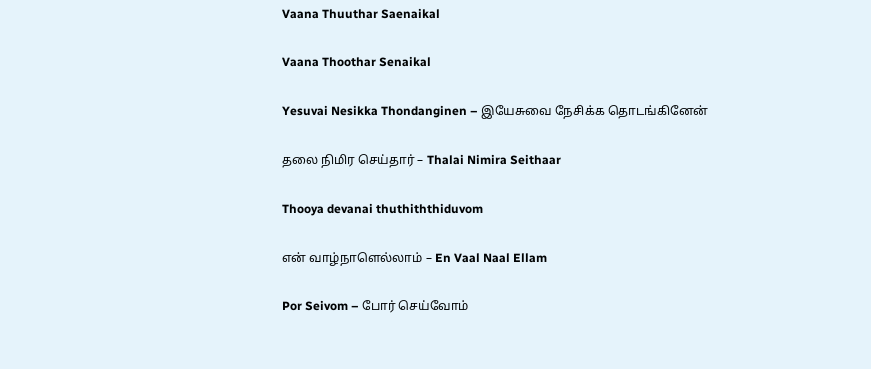Vaana Thuuthar Saenaikal

Vaana Thoothar Senaikal

Yesuvai Nesikka Thondanginen – இயேசுவை நேசிக்க தொடங்கினேன்

தலை நிமிர செய்தார் – Thalai Nimira Seithaar

Thooya devanai thuthiththiduvom

என் வாழ்நாளெல்லாம் – En Vaal Naal Ellam

Por Seivom – போர் செய்வோம்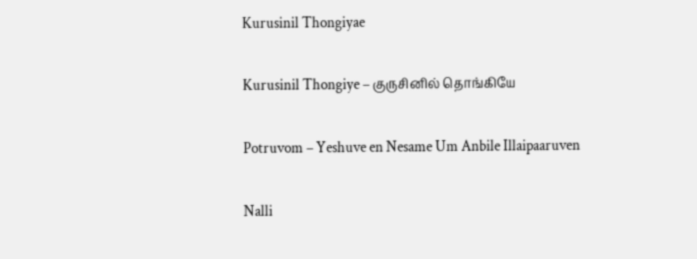Kurusinil Thongiyae

Kurusinil Thongiye – குருசினில் தொங்கியே

Potruvom – Yeshuve en Nesame Um Anbile Illaipaaruven

Nalli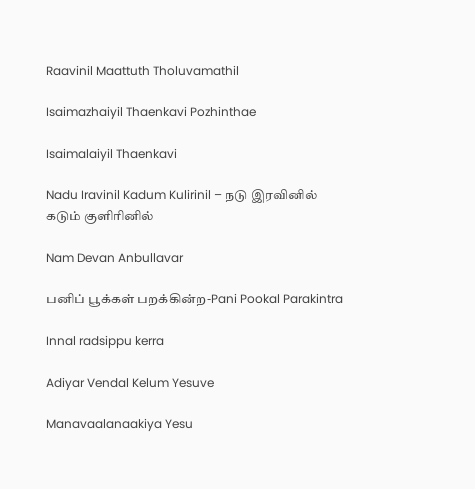Raavinil Maattuth Tholuvamathil

Isaimazhaiyil Thaenkavi Pozhinthae

Isaimalaiyil Thaenkavi

Nadu Iravinil Kadum Kulirinil – நடு இரவினில் கடும் குளிரினில்

Nam Devan Anbullavar

பனிப் பூக்கள் பறக்கின்ற-Pani Pookal Parakintra

Innal radsippu kerra

Adiyar Vendal Kelum Yesuve

Manavaalanaakiya Yesu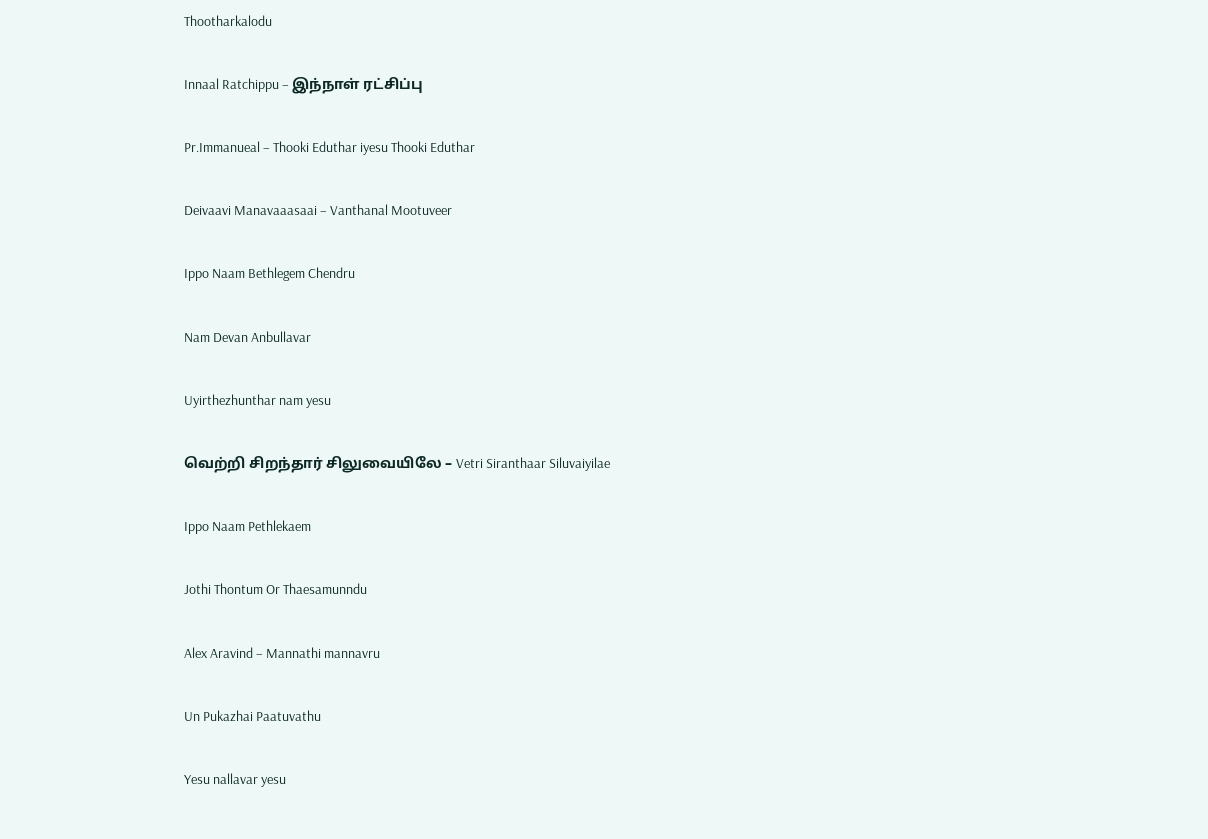Thootharkalodu

Innaal Ratchippu – இந்நாள் ரட்சிப்பு

Pr.Immanueal – Thooki Eduthar iyesu Thooki Eduthar

Deivaavi Manavaaasaai – Vanthanal Mootuveer

Ippo Naam Bethlegem Chendru

Nam Devan Anbullavar

Uyirthezhunthar nam yesu

வெற்றி சிறந்தார் சிலுவையிலே – Vetri Siranthaar Siluvaiyilae

Ippo Naam Pethlekaem

Jothi Thontum Or Thaesamunndu

Alex Aravind – Mannathi mannavru

Un Pukazhai Paatuvathu

Yesu nallavar yesu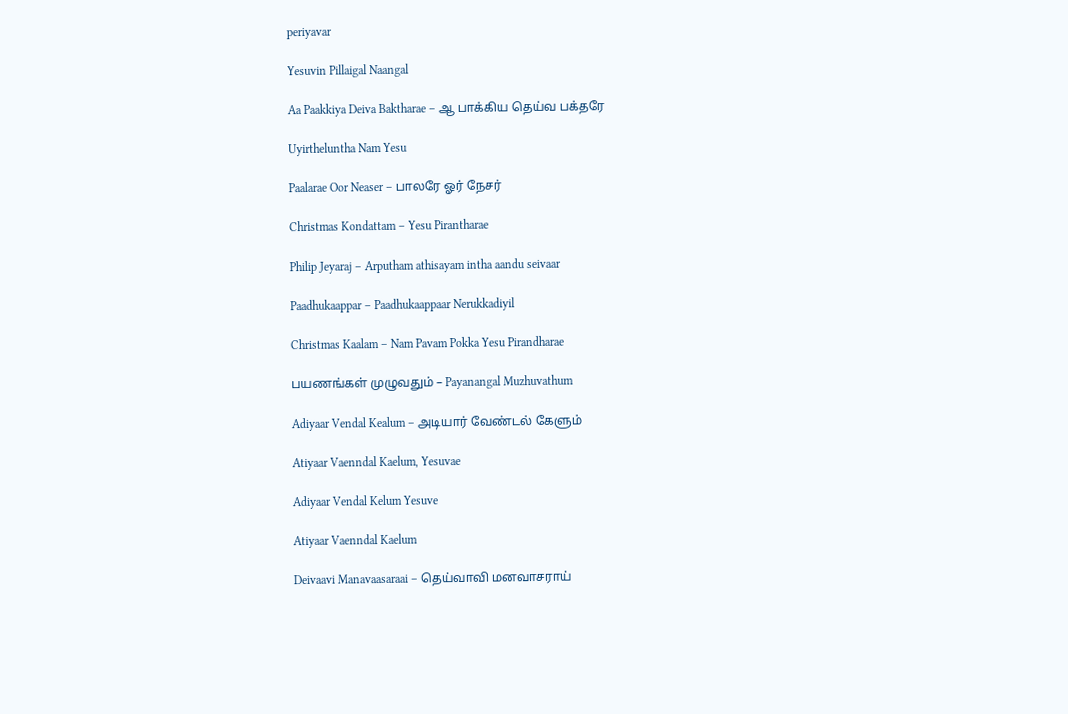periyavar

Yesuvin Pillaigal Naangal

Aa Paakkiya Deiva Baktharae – ஆ பாக்கிய தெய்வ பக்தரே

Uyirtheluntha Nam Yesu

Paalarae Oor Neaser – பாலரே ஓர் நேசர்

Christmas Kondattam – Yesu Pirantharae

Philip Jeyaraj – Arputham athisayam intha aandu seivaar

Paadhukaappar – Paadhukaappaar Nerukkadiyil

Christmas Kaalam – Nam Pavam Pokka Yesu Pirandharae

பயணங்கள் முழுவதும் – Payanangal Muzhuvathum

Adiyaar Vendal Kealum – அடியார் வேண்டல் கேளும்

Atiyaar Vaenndal Kaelum, Yesuvae

Adiyaar Vendal Kelum Yesuve

Atiyaar Vaenndal Kaelum

Deivaavi Manavaasaraai – தெய்வாவி மனவாசராய்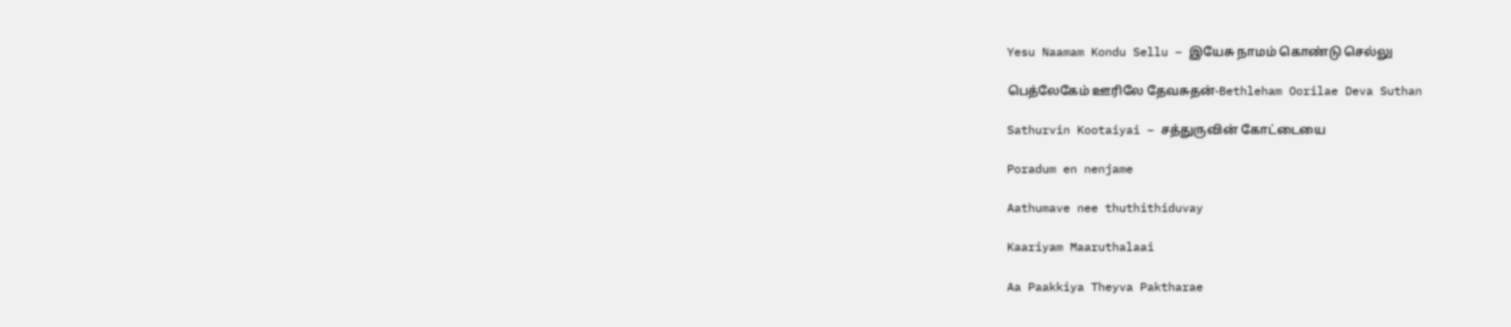Yesu Naamam Kondu Sellu – இயேசு நாமம் கொண்டு செல்லு

பெத்லேகேம் ஊரிலே தேவசுதன்-Bethleham Oorilae Deva Suthan

Sathurvin Kootaiyai – சத்துருவின் கோட்டையை

Poradum en nenjame

Aathumave nee thuthithiduvay

Kaariyam Maaruthalaai

Aa Paakkiya Theyva Paktharae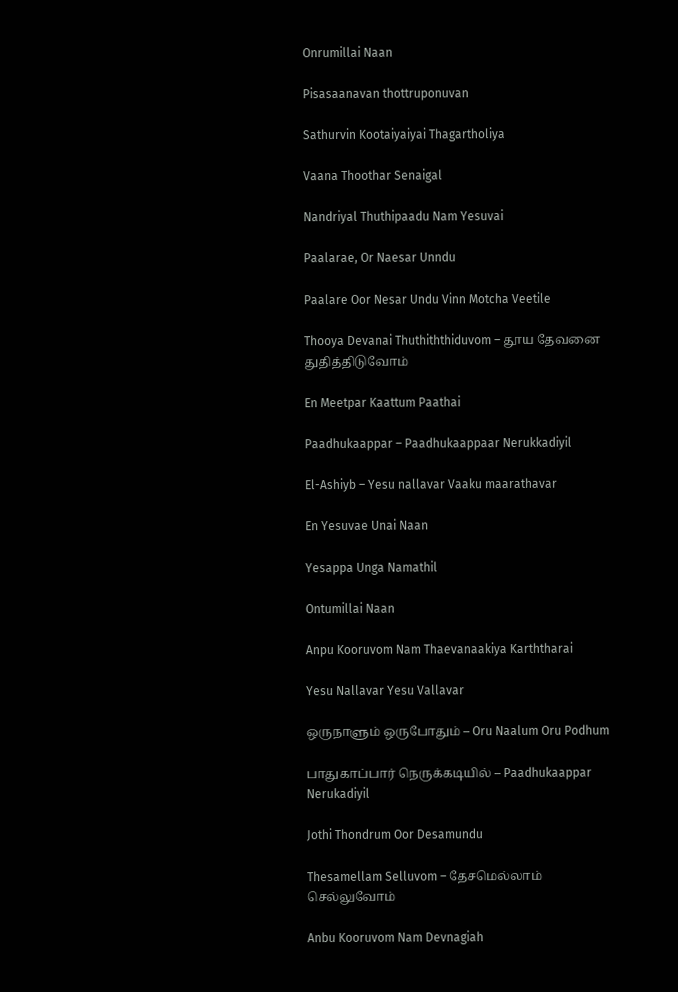Onrumillai Naan

Pisasaanavan thottruponuvan

Sathurvin Kootaiyaiyai Thagartholiya

Vaana Thoothar Senaigal

Nandriyal Thuthipaadu Nam Yesuvai

Paalarae, Or Naesar Unndu

Paalare Oor Nesar Undu Vinn Motcha Veetile

Thooya Devanai Thuthiththiduvom – தூய தேவனை துதித்திடுவோம்

En Meetpar Kaattum Paathai

Paadhukaappar – Paadhukaappaar Nerukkadiyil

El-Ashiyb – Yesu nallavar Vaaku maarathavar

En Yesuvae Unai Naan

Yesappa Unga Namathil

Ontumillai Naan

Anpu Kooruvom Nam Thaevanaakiya Karththarai

Yesu Nallavar Yesu Vallavar

ஒருநாளும் ஒருபோதும் – Oru Naalum Oru Podhum

பாதுகாப்பார் நெருக்கடியில் – Paadhukaappar Nerukadiyil

Jothi Thondrum Oor Desamundu

Thesamellam Selluvom – தேசமெல்லாம் செல்லுவோம்

Anbu Kooruvom Nam Devnagiah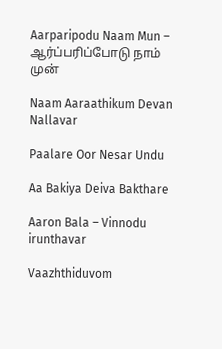Aarparipodu Naam Mun – ஆர்ப்பரிப்போடு நாம் முன்

Naam Aaraathikum Devan Nallavar

Paalare Oor Nesar Undu

Aa Bakiya Deiva Bakthare

Aaron Bala – Vinnodu irunthavar

Vaazhthiduvom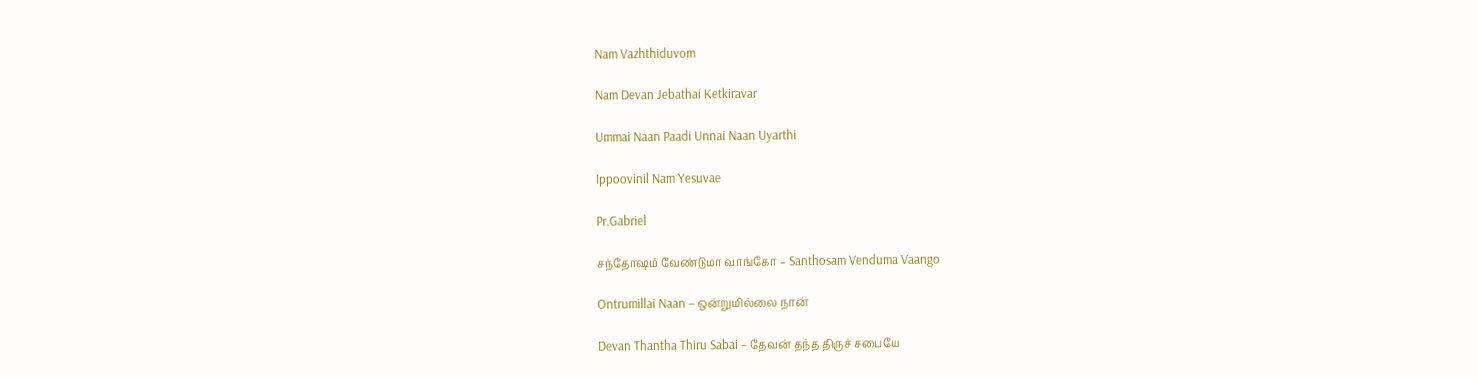Nam Vazhthiduvom

Nam Devan Jebathai Ketkiravar

Ummai Naan Paadi Unnai Naan Uyarthi

Ippoovinil Nam Yesuvae

Pr.Gabriel

சந்தோஷம் வேண்டுமா வாங்கோ – Santhosam Venduma Vaango

Ontrumillai Naan – ஒன்றுமில்லை நான்

Devan Thantha Thiru Sabai – தேவன் தந்த திருச் சபையே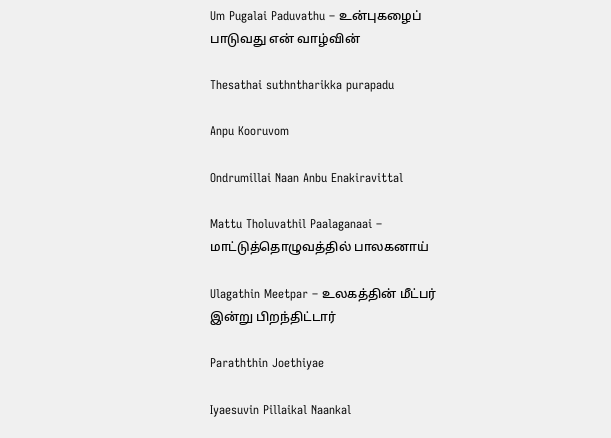Um Pugalai Paduvathu – உன்புகழைப் பாடுவது என் வாழ்வின்

Thesathai suthntharikka purapadu

Anpu Kooruvom

Ondrumillai Naan Anbu Enakiravittal

Mattu Tholuvathil Paalaganaai – மாட்டுத்தொழுவத்தில் பாலகனாய்

Ulagathin Meetpar – உலகத்தின் மீட்பர் இன்று பிறந்திட்டார்

Paraththin Joethiyae

Iyaesuvin Pillaikal Naankal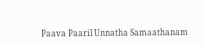Paava Paaril Unnatha Samaathanam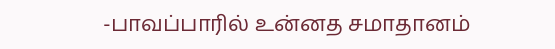-பாவப்பாரில் உன்னத சமாதானம்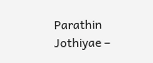Parathin Jothiyae –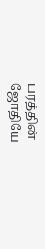பரத்தின் ஜோதியே